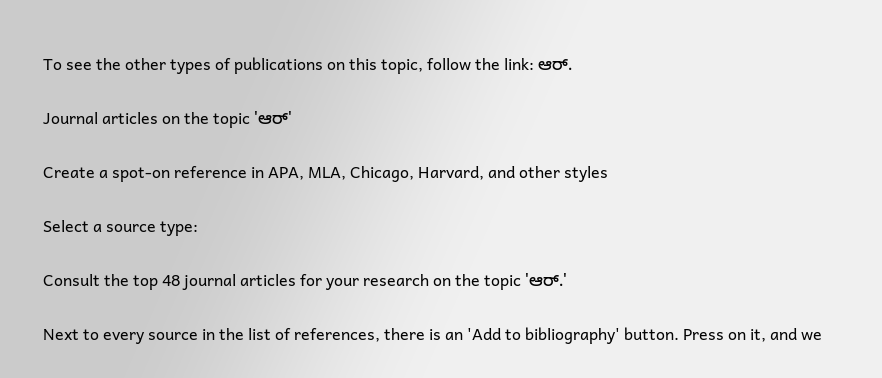To see the other types of publications on this topic, follow the link: ಆರ್.

Journal articles on the topic 'ಆರ್'

Create a spot-on reference in APA, MLA, Chicago, Harvard, and other styles

Select a source type:

Consult the top 48 journal articles for your research on the topic 'ಆರ್.'

Next to every source in the list of references, there is an 'Add to bibliography' button. Press on it, and we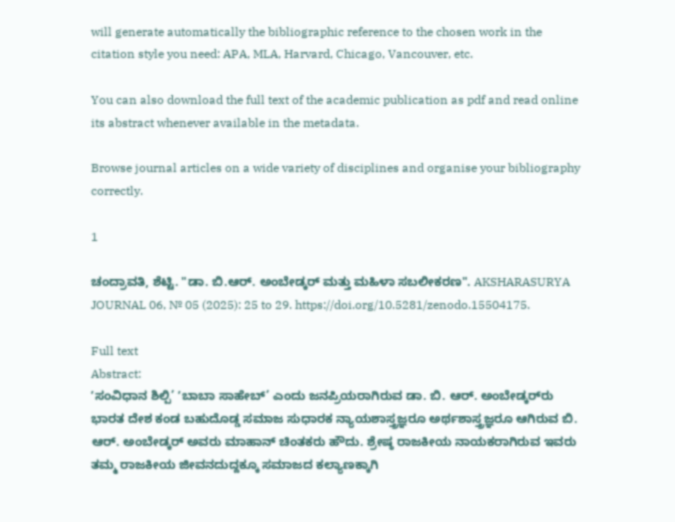will generate automatically the bibliographic reference to the chosen work in the citation style you need: APA, MLA, Harvard, Chicago, Vancouver, etc.

You can also download the full text of the academic publication as pdf and read online its abstract whenever available in the metadata.

Browse journal articles on a wide variety of disciplines and organise your bibliography correctly.

1

ಚಂದ್ರಾವತಿ, ಶೆಟ್ಟಿ. "ಡಾ. ಬಿ.ಆರ್. ಅಂಬೇಡ್ಕರ್‌ ಮತ್ತು ಮಹಿಳಾ ಸಬಲೀಕರಣ". AKSHARASURYA JOURNAL 06, № 05 (2025): 25 to 29. https://doi.org/10.5281/zenodo.15504175.

Full text
Abstract:
ʼಸಂವಿಧಾನ ಶಿಲ್ಪಿ’ ʼಬಾಬಾ ಸಾಹೇಬ್’ ಎಂದು ಜನಪ್ರಿಯರಾಗಿರುವ ಡಾ. ಬಿ. ಆರ್. ಅಂಬೇಡ್ಕರ್‌ರು ಭಾರತ ದೇಶ ಕಂಡ ಬಹುದೊಡ್ಡ ಸಮಾಜ ಸುಧಾರಕ ನ್ಯಾಯಶಾಸ್ತ್ರಜ್ಞರೂ ಅರ್ಥಶಾಸ್ತ್ರಜ್ಞರೂ ಆಗಿರುವ ಬಿ. ಆರ್. ಅಂಬೇಡ್ಕರ್‌ ಅವರು ಮಾಹಾನ್ ಚಿಂತಕರು ಹೌದು. ಶ್ರೇಷ್ಠ ರಾಜಕೀಯ ನಾಯಕರಾಗಿರುವ ಇವರು ತಮ್ಮ ರಾಜಕೀಯ ಜೀವನದುದ್ದಕ್ಕೂ ಸಮಾಜದ ಕಲ್ಯಾಣಕ್ಕಾಗಿ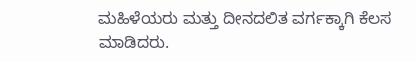ಮಹಿಳೆಯರು ಮತ್ತು ದೀನದಲಿತ ವರ್ಗಕ್ಕಾಗಿ ಕೆಲಸ ಮಾಡಿದರು.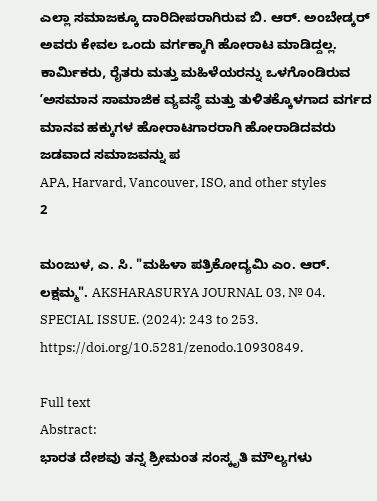ಎಲ್ಲಾ ಸಮಾಜಕ್ಕೂ ದಾರಿದೀಪರಾಗಿರುವ ಬಿ. ಆರ್. ಅಂಬೇಡ್ಕರ್‌ ಅವರು ಕೇವಲ ಒಂದು ವರ್ಗಕ್ಕಾಗಿ ಹೋರಾಟ ಮಾಡಿದ್ದಲ್ಲ. ಕಾರ್ಮಿಕರು, ರೈತರು ಮತ್ತು ಮಹಿಳೆಯರನ್ನು ಒಳಗೊಂಡಿರುವ ʼಅಸಮಾನ ಸಾಮಾಜಿಕ ವ್ಯವಸ್ಥೆ ಮತ್ತು ತುಳಿತಕ್ಕೊಳಗಾದ ವರ್ಗದ ಮಾನವ ಹಕ್ಕುಗಳ ಹೋರಾಟಗಾರರಾಗಿ ಹೋರಾಡಿದವರು ಜಡವಾದ ಸಮಾಜವನ್ನು ಪ
APA, Harvard, Vancouver, ISO, and other styles
2

ಮಂಜುಳ, ಎ. ಸಿ. "ಮಹಿಳಾ ಪತ್ರಿಕೋದ್ಯಮಿ ಎಂ. ಆರ್. ಲಕ್ಷಮ್ಮ". AKSHARASURYA JOURNAL 03, № 04. SPECIAL ISSUE. (2024): 243 to 253. https://doi.org/10.5281/zenodo.10930849.

Full text
Abstract:
ಭಾರತ ದೇಶವು ತನ್ನ ಶ್ರೀಮಂತ ಸಂಸ್ಕೃತಿ ಮೌಲ್ಯಗಳು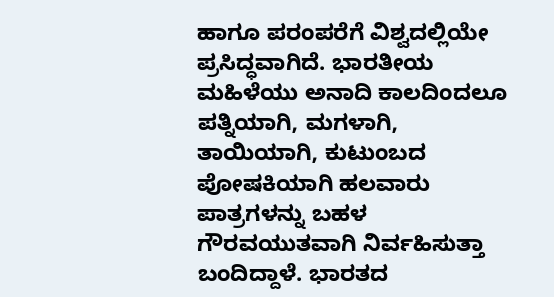ಹಾಗೂ ಪರಂಪರೆಗೆ ವಿಶ್ವದಲ್ಲಿಯೇ ಪ್ರಸಿದ್ಧವಾಗಿದೆ. ಭಾರತೀಯ ಮಹಿಳೆಯು ಅನಾದಿ ಕಾಲದಿಂದಲೂ ಪತ್ನಿಯಾಗಿ, ಮಗಳಾಗಿ, ತಾಯಿಯಾಗಿ, ಕುಟುಂಬದ ಪೋಷಕಿಯಾಗಿ ಹಲವಾರು ಪಾತ್ರಗಳನ್ನು ಬಹಳ ಗೌರವಯುತವಾಗಿ ನಿರ್ವಹಿಸುತ್ತಾ ಬಂದಿದ್ದಾಳೆ. ಭಾರತದ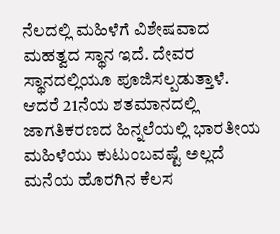ನೆಲದಲ್ಲಿ ಮಹಿಳೆಗೆ ವಿಶೇಷವಾದ ಮಹತ್ವದ ಸ್ಥಾನ ಇದೆ. ದೇವರ ಸ್ಥಾನದಲ್ಲಿಯೂ ಪೂಜಿಸಲ್ಪಡುತ್ತಾಳೆ. ಆದರೆ 21ನೆಯ ಶತಮಾನದಲ್ಲಿ ಜಾಗತಿಕರಣದ ಹಿನ್ನಲೆಯಲ್ಲಿ ಭಾರತೀಯ ಮಹಿಳೆಯು ಕುಟುಂಬವಷ್ಟೆ ಅಲ್ಲದೆ ಮನೆಯ ಹೊರಗಿನ ಕೆಲಸ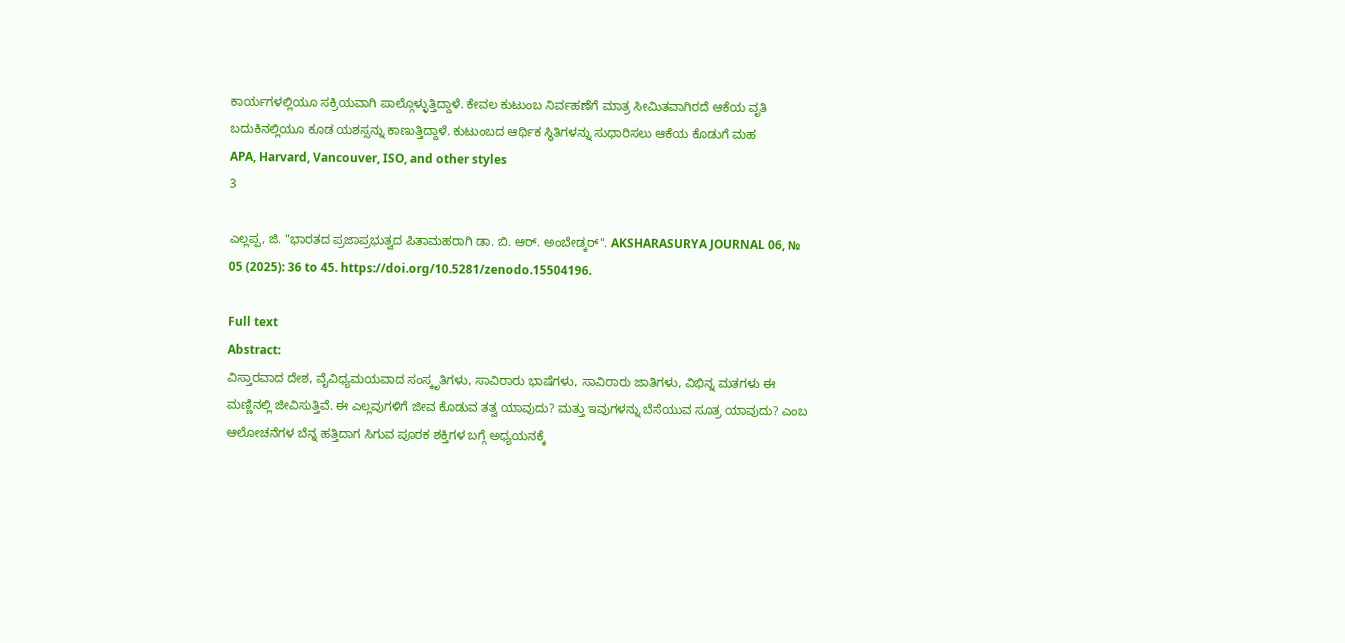ಕಾರ್ಯಗಳಲ್ಲಿಯೂ ಸಕ್ರಿಯವಾಗಿ ಪಾಲ್ಗೊಳ್ಳುತ್ತಿದ್ದಾಳೆ. ಕೇವಲ ಕುಟುಂಬ ನಿರ್ವಹಣೆಗೆ ಮಾತ್ರ ಸೀಮಿತವಾಗಿರದೆ ಆಕೆಯ ವೃತಿ ಬದುಕಿನಲ್ಲಿಯೂ ಕೂಡ ಯಶಸ್ಸನ್ನು ಕಾಣುತ್ತಿದ್ದಾಳೆ. ಕುಟುಂಬದ ಆರ್ಥಿಕ ಸ್ಥಿತಿಗಳನ್ನು ಸುಧಾರಿಸಲು ಆಕೆಯ ಕೊಡುಗೆ ಮಹ
APA, Harvard, Vancouver, ISO, and other styles
3

ಎಲ್ಲಪ್ಪ, ಜಿ. "ಭಾರತದ ಪ್ರಜಾಪ್ರಭುತ್ವದ ಪಿತಾಮಹರಾಗಿ ಡಾ. ಬಿ. ಆರ್. ಅಂಬೇಡ್ಕರ್‌". AKSHARASURYA JOURNAL 06, № 05 (2025): 36 to 45. https://doi.org/10.5281/zenodo.15504196.

Full text
Abstract:
ವಿಸ್ತಾರವಾದ ದೇಶ, ವೈವಿಧ್ಯಮಯವಾದ ಸಂಸ್ಕೃತಿಗಳು, ಸಾವಿರಾರು ಭಾಷೆಗಳು, ಸಾವಿರಾರು ಜಾತಿಗಳು, ವಿಭಿನ್ನ ಮತಗಳು ಈ ಮಣ್ಣಿನಲ್ಲಿ ಜೀವಿಸುತ್ತಿವೆ. ಈ ಎಲ್ಲವುಗಳಿಗೆ ಜೀವ ಕೊಡುವ ತತ್ವ ಯಾವುದು? ಮತ್ತು ಇವುಗಳನ್ನು ಬೆಸೆಯುವ ಸೂತ್ರ ಯಾವುದು? ಎಂಬ ಆಲೋಚನೆಗಳ ಬೆನ್ನ ಹತ್ತಿದಾಗ ಸಿಗುವ ಪೂರಕ ಶಕ್ತಿಗಳ ಬಗ್ಗೆ ಅಧ್ಯಯನಕ್ಕೆ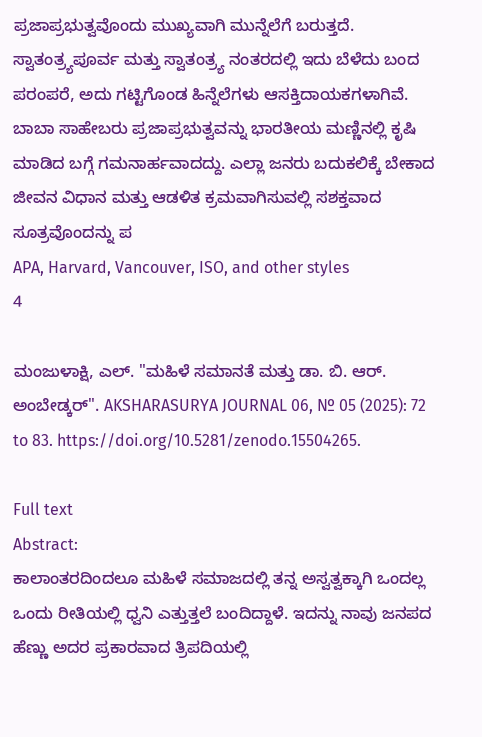ಪ್ರಜಾಪ್ರಭುತ್ವವೊಂದು ಮುಖ್ಯವಾಗಿ ಮುನ್ನೆಲೆಗೆ ಬರುತ್ತದೆ. ಸ್ವಾತಂತ್ರ್ಯಪೂರ್ವ ಮತ್ತು ಸ್ವಾತಂತ್ರ್ಯ ನಂತರದಲ್ಲಿ ಇದು ಬೆಳೆದು ಬಂದ ಪರಂಪರೆ, ಅದು ಗಟ್ಟಿಗೊಂಡ ಹಿನ್ನೆಲೆಗಳು ಆಸಕ್ತಿದಾಯಕಗಳಾಗಿವೆ. ಬಾಬಾ ಸಾಹೇಬರು ಪ್ರಜಾಪ್ರಭುತ್ವವನ್ನು ಭಾರತೀಯ ಮಣ್ಣಿನಲ್ಲಿ ಕೃಷಿ ಮಾಡಿದ ಬಗ್ಗೆ ಗಮನಾರ್ಹವಾದದ್ದು. ಎಲ್ಲಾ ಜನರು ಬದುಕಲಿಕ್ಕೆ ಬೇಕಾದ ಜೀವನ ವಿಧಾನ ಮತ್ತು ಆಡಳಿತ ಕ್ರಮವಾಗಿಸುವಲ್ಲಿ ಸಶಕ್ತವಾದ ಸೂತ್ರವೊಂದನ್ನು ಪ
APA, Harvard, Vancouver, ISO, and other styles
4

ಮಂಜುಳಾಕ್ಷಿ, ಎಲ್. "ಮಹಿಳೆ ಸಮಾನತೆ ಮತ್ತು ಡಾ. ಬಿ. ಆರ್. ಅಂಬೇಡ್ಕರ್‌". AKSHARASURYA JOURNAL 06, № 05 (2025): 72 to 83. https://doi.org/10.5281/zenodo.15504265.

Full text
Abstract:
ಕಾಲಾಂತರದಿಂದಲೂ ಮಹಿಳೆ ಸಮಾಜದಲ್ಲಿ ತನ್ನ ಅಸ್ವತ್ವಕ್ಕಾಗಿ ಒಂದಲ್ಲ ಒಂದು ರೀತಿಯಲ್ಲಿ ಧ್ವನಿ ಎತ್ತುತ್ತಲೆ ಬಂದಿದ್ದಾಳೆ. ಇದನ್ನು ನಾವು ಜನಪದ ಹೆಣ್ಣು ಅದರ ಪ್ರಕಾರವಾದ ತ್ರಿಪದಿಯಲ್ಲಿ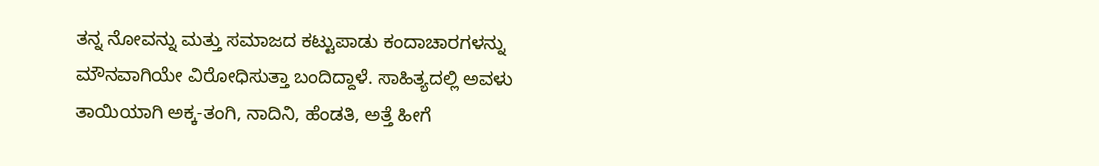ತನ್ನ ನೋವನ್ನು ಮತ್ತು ಸಮಾಜದ ಕಟ್ಟುಪಾಡು ಕಂದಾಚಾರಗಳನ್ನು ಮೌನವಾಗಿಯೇ ವಿರೋಧಿಸುತ್ತಾ ಬಂದಿದ್ದಾಳೆ. ಸಾಹಿತ್ಯದಲ್ಲಿ ಅವಳು ತಾಯಿಯಾಗಿ ಅಕ್ಕ-ತಂಗಿ, ನಾದಿನಿ, ಹೆಂಡತಿ, ಅತ್ತೆ ಹೀಗೆ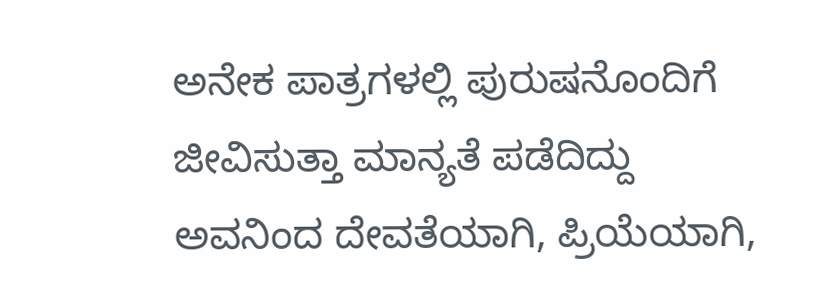ಅನೇಕ ಪಾತ್ರಗಳಲ್ಲಿ ಪುರುಷನೊಂದಿಗೆ ಜೀವಿಸುತ್ತಾ ಮಾನ್ಯತೆ ಪಡೆದಿದ್ದು ಅವನಿಂದ ದೇವತೆಯಾಗಿ, ಪ್ರಿಯೆಯಾಗಿ,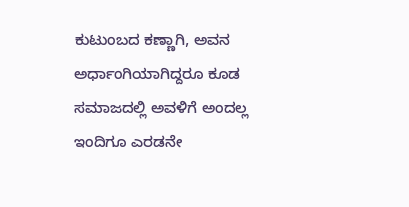ಕುಟುಂಬದ ಕಣ್ಣಾಗಿ, ಅವನ ಅರ್ಧಾಂಗಿಯಾಗಿದ್ದರೂ ಕೂಡ ಸಮಾಜದಲ್ಲಿ ಅವಳಿಗೆ ಅಂದಲ್ಲ ಇಂದಿಗೂ ಎರಡನೇ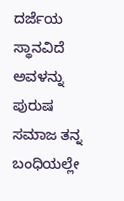ದರ್ಜೆಯ ಸ್ಥಾನವಿದೆ ಅವಳನ್ನು ಪುರುಷ ಸಮಾಜ ತನ್ನ ಬಂಧಿಯಲ್ಲೇ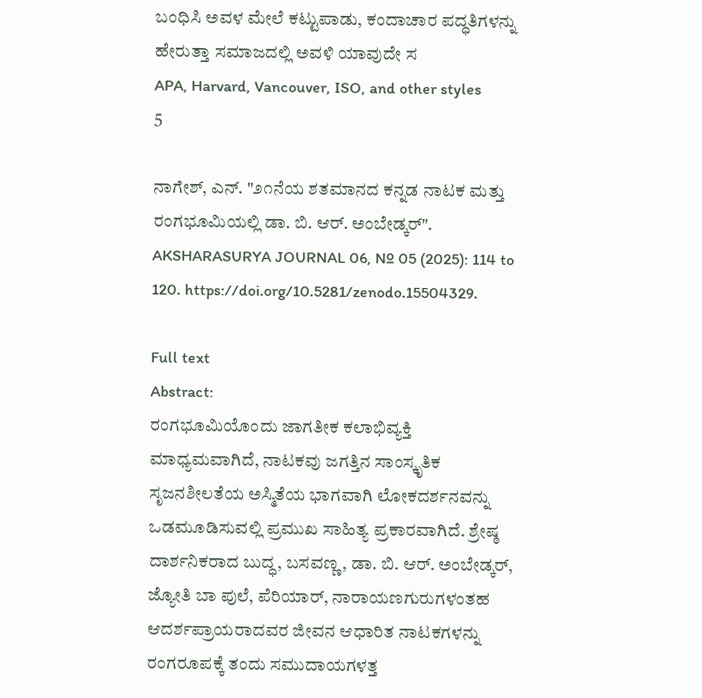ಬಂಧಿಸಿ ಅವಳ ಮೇಲೆ ಕಟ್ಟುಪಾಡು, ಕಂದಾಚಾರ ಪದ್ಧತಿಗಳನ್ನು ಹೇರುತ್ತಾ ಸಮಾಜದಲ್ಲಿ ಅವಳಿ ಯಾವುದೇ ಸ
APA, Harvard, Vancouver, ISO, and other styles
5

ನಾಗೇಶ್, ಎನ್. "೨೧ನೆಯ ಶತಮಾನದ ಕನ್ನಡ ನಾಟಕ ಮತ್ತು ರಂಗಭೂಮಿಯಲ್ಲಿ ಡಾ. ಬಿ. ಆರ್. ಅಂಬೇಡ್ಕರ್‌". AKSHARASURYA JOURNAL 06, № 05 (2025): 114 to 120. https://doi.org/10.5281/zenodo.15504329.

Full text
Abstract:
ರಂಗಭೂಮಿಯೊಂದು ಜಾಗತೀಕ ಕಲಾಭಿವ್ಯಕ್ತಿ ಮಾಧ್ಯಮವಾಗಿದೆ, ನಾಟಕವು ಜಗತ್ತಿನ ಸಾಂಸ್ಕೃತಿಕ ಸೃಜನಶೀಲತೆಯ ಅಸ್ಮಿತೆಯ ಭಾಗವಾಗಿ ಲೋಕದರ್ಶನವನ್ನು ಒಡಮೂಡಿಸುವಲ್ಲಿ ಪ್ರಮುಖ ಸಾಹಿತ್ಯ ಪ್ರಕಾರವಾಗಿದೆ. ಶ್ರೇಷ್ಠ ದಾರ್ಶನಿಕರಾದ ಬುದ್ಧ, ಬಸವಣ್ಣ, ಡಾ. ಬಿ. ಆರ್. ಅಂಬೇಡ್ಕರ್‌, ಜ್ಯೋತಿ ಬಾ ಪುಲೆ, ಪೆರಿಯಾರ್, ನಾರಾಯಣಗುರುಗಳಂತಹ ಆದರ್ಶಪ್ರಾಯರಾದವರ ಜೀವನ ಆಧಾರಿತ ನಾಟಕಗಳನ್ನು ರಂಗರೂಪಕ್ಕೆ ತಂದು ಸಮುದಾಯಗಳತ್ತ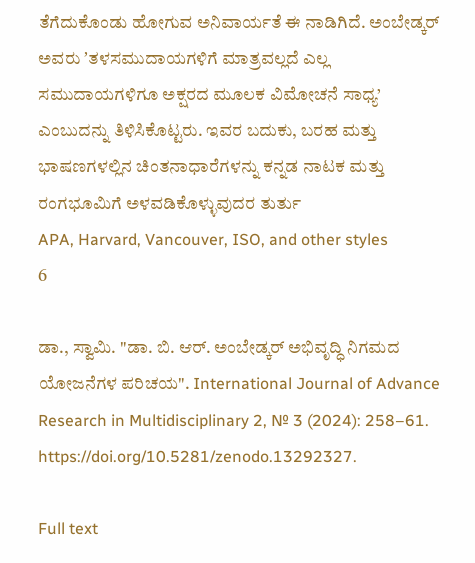ತೆಗೆದುಕೊಂಡು ಹೋಗುವ ಅನಿವಾರ್ಯತೆ ಈ ನಾಡಿಗಿದೆ. ಅಂಬೇಡ್ಕರ್‌ ಅವರು ʼತಳಸಮುದಾಯಗಳಿಗೆ ಮಾತ್ರವಲ್ಲದೆ ಎಲ್ಲ ಸಮುದಾಯಗಳಿಗೂ ಅಕ್ಷರದ ಮೂಲಕ ವಿಮೋಚನೆ ಸಾಧ್ಯ’ ಎಂಬುದನ್ನು ತಿಳಿಸಿಕೊಟ್ಟರು. ಇವರ ಬದುಕು, ಬರಹ ಮತ್ತು ಭಾಷಣಗಳಲ್ಲಿನ ಚಿಂತನಾಧಾರೆಗಳನ್ನು ಕನ್ನಡ ನಾಟಕ ಮತ್ತು ರಂಗಭೂಮಿಗೆ ಅಳವಡಿಕೊಳ್ಳುವುದರ ತುರ್ತು
APA, Harvard, Vancouver, ISO, and other styles
6

ಡಾ., ಸ್ವಾಮಿ. "ಡಾ. ಬಿ. ಆರ್. ಅಂಬೇಡ್ಕರ್ ಅಭಿವೃದ್ಧಿ ನಿಗಮದ ಯೋಜನೆಗಳ ಪರಿಚಯ". International Journal of Advance Research in Multidisciplinary 2, № 3 (2024): 258–61. https://doi.org/10.5281/zenodo.13292327.

Full text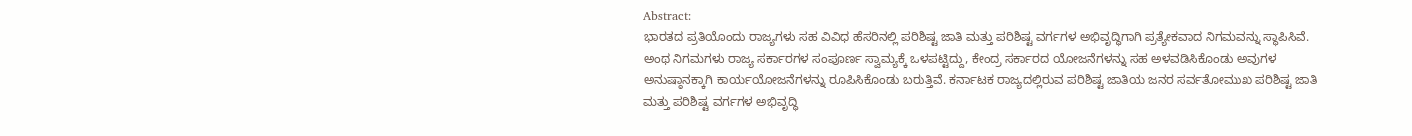Abstract:
ಭಾರತದ ಪ್ರತಿಯೊಂದು ರಾಜ್ಯಗಳು ಸಹ ವಿವಿಧ ಹೆಸರಿನಲ್ಲಿ ಪರಿಶಿಷ್ಟ ಜಾತಿ ಮತ್ತು ಪರಿಶಿಷ್ಟ ವರ್ಗಗಳ ಅಭಿವೃದ್ಧಿಗಾಗಿ ಪ್ರತ್ಯೇಕವಾದ ನಿಗಮವನ್ನು ಸ್ಥಾಪಿಸಿವೆ. ಅಂಥ ನಿಗಮಗಳು ರಾಜ್ಯ ಸರ್ಕಾರಗಳ ಸಂಪೂರ್ಣ ಸ್ವಾಮ್ಯಕ್ಕೆ ಒಳಪಟ್ಟಿದ್ದು, ಕೇಂದ್ರ ಸರ್ಕಾರದ ಯೋಜನೆಗಳನ್ನು ಸಹ ಅಳವಡಿಸಿಕೊಂಡು ಅವುಗಳ ಅನುಷ್ಠಾನಕ್ಕಾಗಿ ಕಾರ್ಯಯೋಜನೆಗಳನ್ನು ರೂಪಿಸಿಕೊಂಡು ಬರುತ್ತಿವೆ. ಕರ್ನಾಟಕ ರಾಜ್ಯದಲ್ಲಿರುವ ಪರಿಶಿಷ್ಟ ಜಾತಿಯ ಜನರ ಸರ್ವತೋಮುಖ ಪರಿಶಿಷ್ಟ ಜಾತಿ ಮತ್ತು ಪರಿಶಿಷ್ಟ ವರ್ಗಗಳ ಅಭಿವೃದ್ಧಿ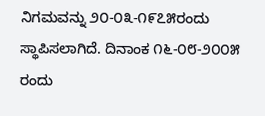ನಿಗಮವನ್ನು ೨೦-೦೩-೧೯೭೫ರಂದು ಸ್ಥಾಪಿಸಲಾಗಿದೆ. ದಿನಾಂಕ ೧೬-೦೮-೨೦೦೫ ರಂದು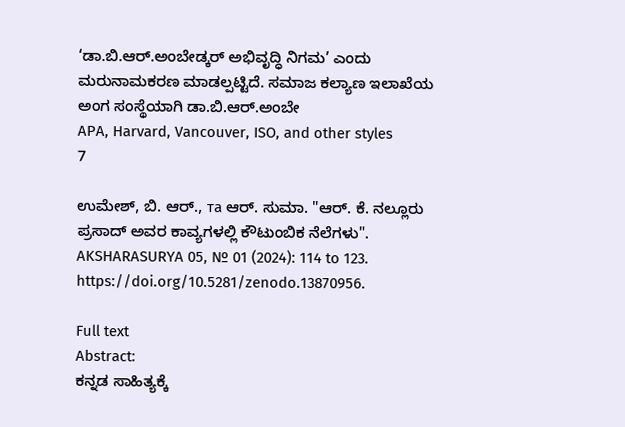‘ಡಾ.ಬಿ.ಆರ್.ಅಂಬೇಡ್ಕರ್ ಅಭಿವೃದ್ಧಿ ನಿಗಮ’ ಎಂದು ಮರುನಾಮಕರಣ ಮಾಡಲ್ಪಟ್ಟಿದೆ. ಸಮಾಜ ಕಲ್ಯಾಣ ಇಲಾಖೆಯ ಅಂಗ ಸಂಸ್ಥೆಯಾಗಿ ಡಾ.ಬಿ.ಆರ್.ಅಂಬೇ
APA, Harvard, Vancouver, ISO, and other styles
7

ಉಮೇಶ್, ಬಿ. ಆರ್., та ಆರ್. ಸುಮಾ. "ಆರ್. ಕೆ. ನಲ್ಲೂರು ಪ್ರಸಾದ್ ಅವರ ಕಾವ್ಯಗಳಲ್ಲಿ ಕೌಟುಂಬಿಕ ನೆಲೆಗಳು". AKSHARASURYA 05, № 01 (2024): 114 to 123. https://doi.org/10.5281/zenodo.13870956.

Full text
Abstract:
ಕನ್ನಡ ಸಾಹಿತ್ಯಕ್ಕೆ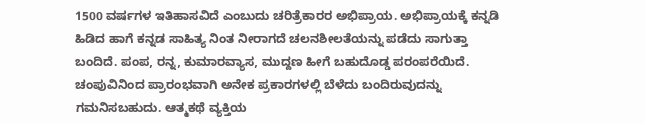1500 ವರ್ಷಗಳ ಇತಿಹಾಸವಿದೆ ಎಂಬುದು ಚರಿತ್ರೆಕಾರರ ಅಭಿಪ್ರಾಯ. ಅಭಿಪ್ರಾಯಕ್ಕೆ ಕನ್ನಡಿ ಹಿಡಿದ ಹಾಗೆ ಕನ್ನಡ ಸಾಹಿತ್ಯ ನಿಂತ ನೀರಾಗದೆ ಚಲನಶೀಲತೆಯನ್ನು ಪಡೆದು ಸಾಗುತ್ತಾ ಬಂದಿದೆ. ಪಂಪ, ರನ್ನ, ಕುಮಾರವ್ಯಾಸ, ಮುದ್ದಣ ಹೀಗೆ ಬಹುದೊಡ್ಡ ಪರಂಪರೆಯಿದೆ. ಚಂಪುವಿನಿಂದ ಪ್ರಾರಂಭವಾಗಿ ಅನೇಕ ಪ್ರಕಾರಗಳಲ್ಲಿ ಬೆಳೆದು ಬಂದಿರುವುದನ್ನು ಗಮನಿಸಬಹುದು. ಆತ್ಮಕಥೆ ವ್ಯಕ್ತಿಯ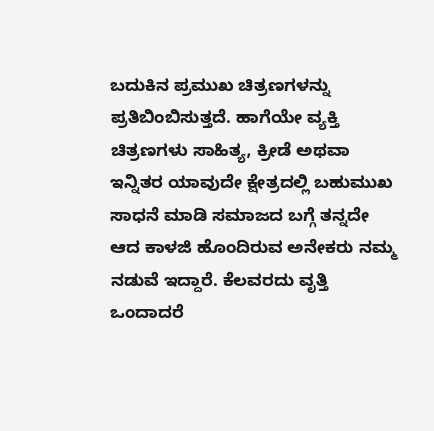ಬದುಕಿನ ಪ್ರಮುಖ ಚಿತ್ರಣಗಳನ್ನು ಪ್ರತಿಬಿಂಬಿಸುತ್ತದೆ. ಹಾಗೆಯೇ ವ್ಯಕ್ತಿ ಚಿತ್ರಣಗಳು ಸಾಹಿತ್ಯ, ಕ್ರೀಡೆ ಅಥವಾ ಇನ್ನಿತರ ಯಾವುದೇ ಕ್ಷೇತ್ರದಲ್ಲಿ ಬಹುಮುಖ ಸಾಧನೆ ಮಾಡಿ ಸಮಾಜದ ಬಗ್ಗೆ ತನ್ನದೇ ಆದ ಕಾಳಜಿ ಹೊಂದಿರುವ ಅನೇಕರು ನಮ್ಮ ನಡುವೆ ಇದ್ದಾರೆ. ಕೆಲವರದು ವೃತ್ತಿ ಒಂದಾದರೆ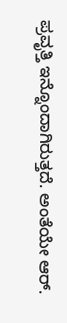ಪ್ರವೃತ್ತಿ ಇನ್ನೊಂದಾಗಿರುತ್ತದೆ. ಅಂತೆಯೇ ಆರ್.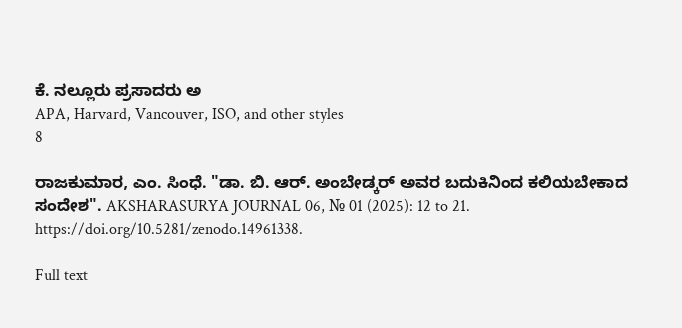ಕೆ. ನಲ್ಲೂರು ಪ್ರಸಾದರು ಅ
APA, Harvard, Vancouver, ISO, and other styles
8

ರಾಜಕುಮಾರ, ಎಂ. ಸಿಂಧೆ. "ಡಾ. ಬಿ. ಆರ್. ಅಂಬೇಡ್ಕರ್‌ ಅವರ ಬದುಕಿನಿಂದ ಕಲಿಯಬೇಕಾದ ಸಂದೇಶ". AKSHARASURYA JOURNAL 06, № 01 (2025): 12 to 21. https://doi.org/10.5281/zenodo.14961338.

Full text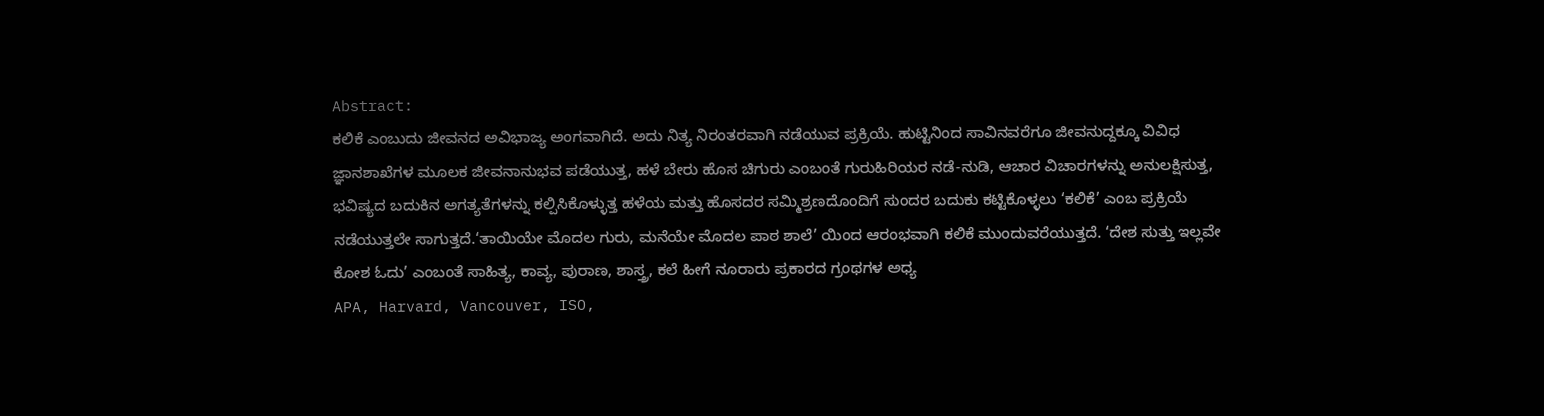Abstract:
ಕಲಿಕೆ ಎಂಬುದು ಜೀವನದ ಅವಿಭಾಜ್ಯ ಅಂಗವಾಗಿದೆ. ಅದು ನಿತ್ಯ ನಿರಂತರವಾಗಿ ನಡೆಯುವ ಪ್ರಕ್ರಿಯೆ. ಹುಟ್ಟಿನಿಂದ ಸಾವಿನವರೆಗೂ ಜೀವನುದ್ದಕ್ಕೂ ವಿವಿಧ ಜ್ಞಾನಶಾಖೆಗಳ ಮೂಲಕ ಜೀವನಾನುಭವ ಪಡೆಯುತ್ತ, ಹಳೆ ಬೇರು ಹೊಸ ಚಿಗುರು ಎಂಬಂತೆ ಗುರುಹಿರಿಯರ ನಡೆ-ನುಡಿ, ಆಚಾರ ವಿಚಾರಗಳನ್ನು ಅನುಲಕ್ಷಿಸುತ್ತ, ಭವಿಷ್ಯದ ಬದುಕಿನ ಅಗತ್ಯತೆಗಳನ್ನು ಕಲ್ಪಿಸಿಕೊಳ್ಳುತ್ತ ಹಳೆಯ ಮತ್ತು ಹೊಸದರ ಸಮ್ಮಿಶ್ರಣದೊಂದಿಗೆ ಸುಂದರ ಬದುಕು ಕಟ್ಟಿಕೊಳ್ಳಲು ‘ಕಲಿಕೆ’ ಎಂಬ ಪ್ರಕ್ರಿಯೆ ನಡೆಯುತ್ತಲೇ ಸಾಗುತ್ತದೆ.‘ತಾಯಿಯೇ ಮೊದಲ ಗುರು, ಮನೆಯೇ ಮೊದಲ ಪಾಠ ಶಾಲೆ’ ಯಿಂದ ಆರಂಭವಾಗಿ ಕಲಿಕೆ ಮುಂದುವರೆಯುತ್ತದೆ. ‘ದೇಶ ಸುತ್ತು ಇಲ್ಲವೇ ಕೋಶ ಓದು’ ಎಂಬಂತೆ ಸಾಹಿತ್ಯ, ಕಾವ್ಯ, ಪುರಾಣ, ಶಾಸ್ತ್ರ, ಕಲೆ ಹೀಗೆ ನೂರಾರು ಪ್ರಕಾರದ ಗ್ರಂಥಗಳ ಅಧ್ಯ
APA, Harvard, Vancouver, ISO,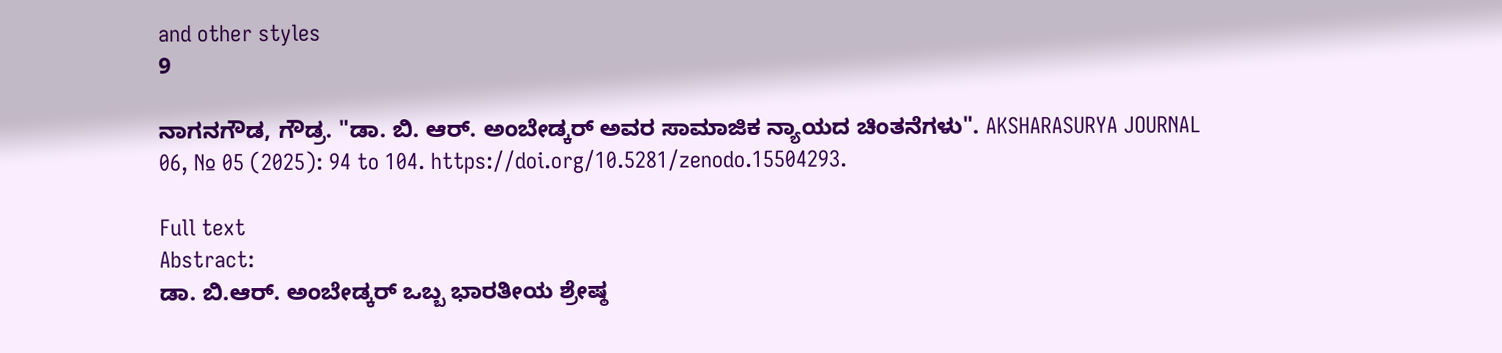and other styles
9

ನಾಗನಗೌಡ, ಗೌಡ್ರ. "ಡಾ. ಬಿ. ಆರ್. ಅಂಬೇಡ್ಕರ್‌‌ ಅವರ ಸಾಮಾಜಿಕ ನ್ಯಾಯದ ಚಿಂತನೆಗಳು". AKSHARASURYA JOURNAL 06, № 05 (2025): 94 to 104. https://doi.org/10.5281/zenodo.15504293.

Full text
Abstract:
ಡಾ. ಬಿ.ಆರ್. ಅಂಬೇಡ್ಕರ್‌ ಒಬ್ಬ ಭಾರತೀಯ ಶ್ರೇಷ್ಠ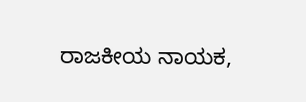ರಾಜಕೀಯ ನಾಯಕ,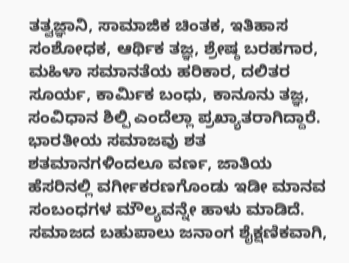ತತ್ವಜ್ಞಾನಿ, ಸಾಮಾಜಿಕ ಚಿಂತಕ, ಇತಿಹಾಸ ಸಂಶೋಧಕ, ಆರ್ಥಿಕ ತಜ್ಞ, ಶ್ರೇಷ್ಠ ಬರಹಗಾರ, ಮಹಿಳಾ ಸಮಾನತೆಯ ಹರಿಕಾರ, ದಲಿತರ ಸೂರ್ಯ, ಕಾರ್ಮಿಕ ಬಂಧು, ಕಾನೂನು ತಜ್ಞ, ಸಂವಿಧಾನ ಶಿಲ್ಪಿ ಎಂದೆಲ್ಲಾ ಪ್ರಖ್ಯಾತರಾಗಿದ್ದಾರೆ. ಭಾರತೀಯ ಸಮಾಜವು ಶತ ಶತಮಾನಗಳಿಂದಲೂ ವರ್ಣ, ಜಾತಿಯ ಹೆಸರಿನಲ್ಲಿ ವರ್ಗೀಕರಣಗೊಂಡು ಇಡೀ ಮಾನವ ಸಂಬಂಧಗಳ ಮೌಲ್ಯವನ್ನೇ ಹಾಳು ಮಾಡಿದೆ. ಸಮಾಜದ ಬಹುಪಾಲು ಜನಾಂಗ ಶೈಕ್ಷಣಿಕವಾಗಿ,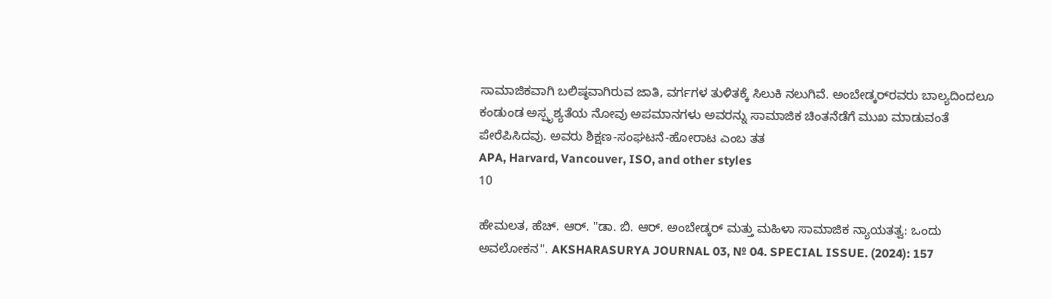ಸಾಮಾಜಿಕವಾಗಿ ಬಲಿಷ್ಠವಾಗಿರುವ ಜಾತಿ, ವರ್ಗಗಳ ತುಳಿತಕ್ಕೆ ಸಿಲುಕಿ ನಲುಗಿವೆ. ಅಂಬೇಡ್ಕರ್‌‌ರವರು ಬಾಲ್ಯದಿಂದಲೂ ಕಂಡುಂಡ ಅಸ್ಪೃಶ್ಯತೆಯ ನೋವು ಅಪಮಾನಗಳು ಅವರನ್ನು ಸಾಮಾಜಿಕ ಚಿಂತನೆಡೆಗೆ ಮುಖ ಮಾಡುವಂತೆ ಪೇರೆಪಿಸಿದವು. ಅವರು ಶಿಕ್ಷಣ-ಸಂಘಟನೆ-ಹೋರಾಟ ಎಂಬ ತತ
APA, Harvard, Vancouver, ISO, and other styles
10

ಹೇಮಲತ, ಹೆಚ್. ಆರ್. "ಡಾ. ಬಿ. ಆರ್. ಅಂಬೇಡ್ಕರ್ ಮತ್ತು ಮಹಿಳಾ ಸಾಮಾಜಿಕ ನ್ಯಾಯತತ್ವ: ಒಂದು ಅವಲೋಕನ". AKSHARASURYA JOURNAL 03, № 04. SPECIAL ISSUE. (2024): 157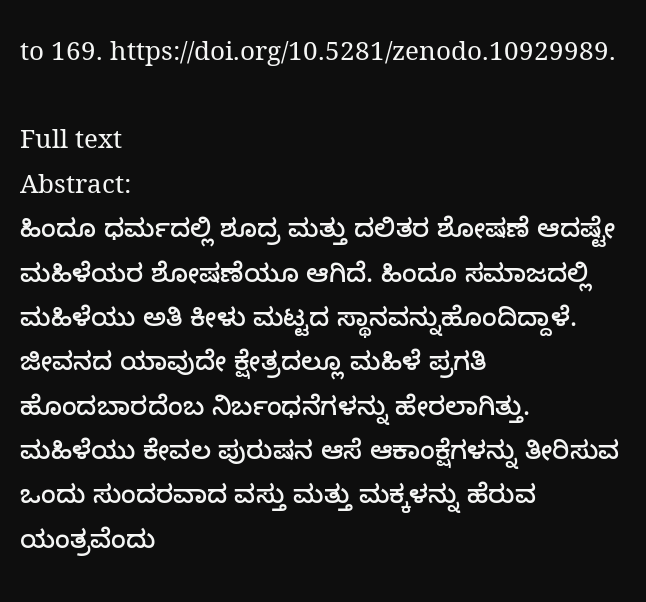to 169. https://doi.org/10.5281/zenodo.10929989.

Full text
Abstract:
ಹಿಂದೂ ಧರ್ಮದಲ್ಲಿ ಶೂದ್ರ ಮತ್ತು ದಲಿತರ ಶೋಷಣೆ ಆದಷ್ಟೇ ಮಹಿಳೆಯರ ಶೋಷಣೆಯೂ ಆಗಿದೆ. ಹಿಂದೂ ಸಮಾಜದಲ್ಲಿ ಮಹಿಳೆಯು ಅತಿ ಕೀಳು ಮಟ್ಟದ ಸ್ಥಾನವನ್ನುಹೊಂದಿದ್ದಾಳೆ. ಜೀವನದ ಯಾವುದೇ ಕ್ಷೇತ್ರದಲ್ಲೂ ಮಹಿಳೆ ಪ್ರಗತಿ ಹೊಂದಬಾರದೆಂಬ ನಿರ್ಬಂಧನೆಗಳನ್ನು ಹೇರಲಾಗಿತ್ತು. ಮಹಿಳೆಯು ಕೇವಲ ಪುರುಷನ ಆಸೆ ಆಕಾಂಕ್ಷೆಗಳನ್ನು ತೀರಿಸುವ ಒಂದು ಸುಂದರವಾದ ವಸ್ತು ಮತ್ತು ಮಕ್ಕಳನ್ನು ಹೆರುವ ಯಂತ್ರವೆಂದು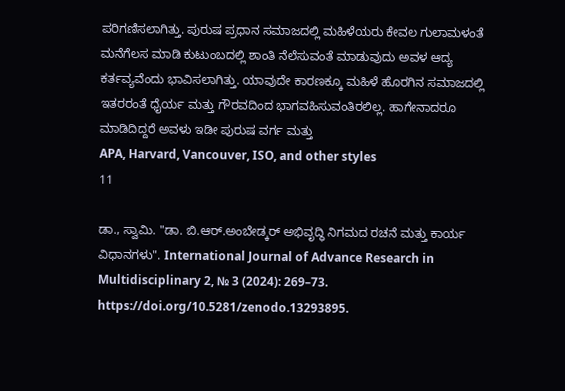ಪರಿಗಣಿಸಲಾಗಿತ್ತು. ಪುರುಷ ಪ್ರಧಾನ ಸಮಾಜದಲ್ಲಿ ಮಹಿಳೆಯರು ಕೇವಲ ಗುಲಾಮಳಂತೆ ಮನೆಗೆಲಸ ಮಾಡಿ ಕುಟುಂಬದಲ್ಲಿ ಶಾಂತಿ ನೆಲೆಸುವಂತೆ ಮಾಡುವುದು ಅವಳ ಆದ್ಯ ಕರ್ತವ್ಯವೆಂದು ಭಾವಿಸಲಾಗಿತ್ತು. ಯಾವುದೇ ಕಾರಣಕ್ಕೂ ಮಹಿಳೆ ಹೊರಗಿನ ಸಮಾಜದಲ್ಲಿ ಇತರರಂತೆ ಧೈರ್ಯ ಮತ್ತು ಗೌರವದಿಂದ ಭಾಗವಹಿಸುವಂತಿರಲಿಲ್ಲ. ಹಾಗೇನಾದರೂ ಮಾಡಿದಿದ್ದರೆ ಅವಳು ಇಡೀ ಪುರುಷ ವರ್ಗ ಮತ್ತು
APA, Harvard, Vancouver, ISO, and other styles
11

ಡಾ., ಸ್ವಾಮಿ. "ಡಾ. ಬಿ.ಆರ್.ಅಂಬೇಡ್ಕರ್ ಅಭಿವೃದ್ಧಿ ನಿಗಮದ ರಚನೆ ಮತ್ತು ಕಾರ್ಯ ವಿಧಾನಗಳು". International Journal of Advance Research in Multidisciplinary 2, № 3 (2024): 269–73. https://doi.org/10.5281/zenodo.13293895.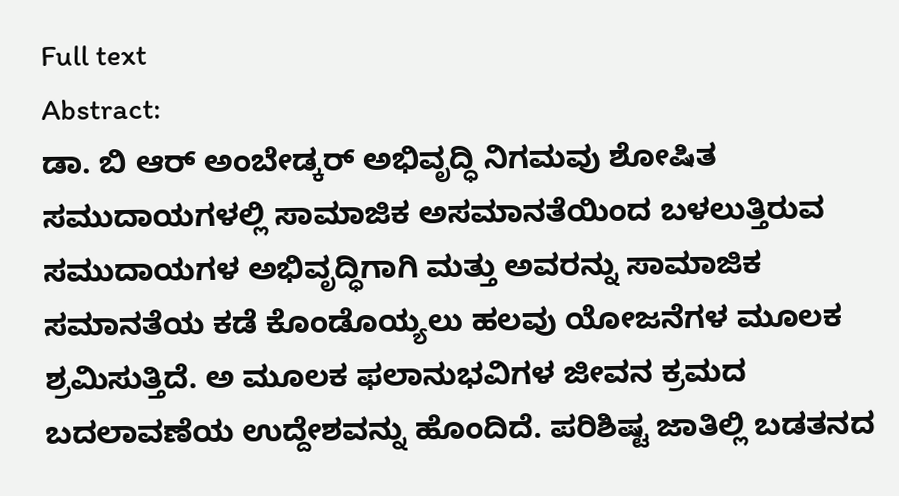Full text
Abstract:
ಡಾ. ಬಿ ಆರ್ ಅಂಬೇಡ್ಕರ್ ಅಭಿವೃದ್ಧಿ ನಿಗಮವು ಶೋಷಿತ ಸಮುದಾಯಗಳಲ್ಲಿ ಸಾಮಾಜಿಕ ಅಸಮಾನತೆಯಿಂದ ಬಳಲುತ್ತಿರುವ ಸಮುದಾಯಗಳ ಅಭಿವೃದ್ಧಿಗಾಗಿ ಮತ್ತು ಅವರನ್ನು ಸಾಮಾಜಿಕ ಸಮಾನತೆಯ ಕಡೆ ಕೊಂಡೊಯ್ಯಲು ಹಲವು ಯೋಜನೆಗಳ ಮೂಲಕ ಶ್ರಮಿಸುತ್ತಿದೆ. ಅ ಮೂಲಕ ಫಲಾನುಭವಿಗಳ ಜೀವನ ಕ್ರಮದ ಬದಲಾವಣೆಯ ಉದ್ದೇಶವನ್ನು ಹೊಂದಿದೆ. ಪರಿಶಿಷ್ಟ ಜಾತಿಲ್ಲಿ ಬಡತನದ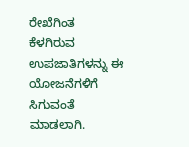ರೇಖೆಗಿಂತ ಕೆಳಗಿರುವ ಉಪಜಾತಿಗಳನ್ನು ಈ ಯೋಜನೆಗಳಿಗೆ ಸಿಗುವಂತೆ ಮಾಡಲಾಗಿ.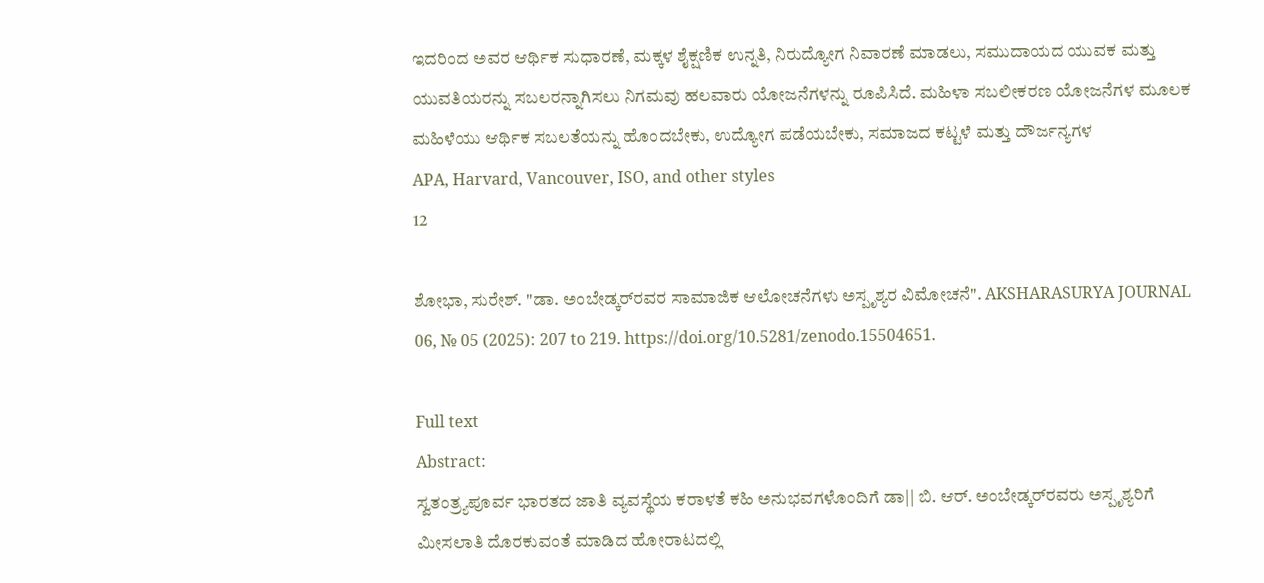ಇದರಿಂದ ಅವರ ಆರ್ಥಿಕ ಸುಧಾರಣೆ, ಮಕ್ಕಳ ಶೈಕ್ಷಣಿಕ ಉನ್ನತಿ, ನಿರುದ್ಯೋಗ ನಿವಾರಣೆ ಮಾಡಲು, ಸಮುದಾಯದ ಯುವಕ ಮತ್ತು ಯುವತಿಯರನ್ನು ಸಬಲರನ್ನಾಗಿಸಲು ನಿಗಮವು ಹಲವಾರು ಯೋಜನೆಗಳನ್ನು ರೂಪಿಸಿದೆ. ಮಹಿಳಾ ಸಬಲೀಕರಣ ಯೋಜನೆಗಳ ಮೂಲಕ ಮಹಿಳೆಯು ಆರ್ಥಿಕ ಸಬಲತೆಯನ್ನು ಹೊಂದಬೇಕು, ಉದ್ಯೋಗ ಪಡೆಯಬೇಕು, ಸಮಾಜದ ಕಟ್ಟಳೆ ಮತ್ತು ದೌರ್ಜನ್ಯಗಳ
APA, Harvard, Vancouver, ISO, and other styles
12

ಶೋಭಾ, ಸುರೇಶ್. "ಡಾ. ಅಂಬೇಡ್ಕರ್‌‌ರವರ ಸಾಮಾಜಿಕ ಆಲೋಚನೆಗಳು ಅಸ್ಪೃಶ್ಯರ ವಿಮೋಚನೆ". AKSHARASURYA JOURNAL 06, № 05 (2025): 207 to 219. https://doi.org/10.5281/zenodo.15504651.

Full text
Abstract:
ಸ್ವತಂತ್ರ್ಯಪೂರ್ವ ಭಾರತದ ಜಾತಿ ವ್ಯವಸ್ಥೆಯ ಕರಾಳತೆ ಕಹಿ ಅನುಭವಗಳೊಂದಿಗೆ ಡಾ|| ಬಿ. ಆರ್. ಅಂಬೇಡ್ಕರ್‌‌ರವರು ಅಸ್ಪೃಶ್ಯರಿಗೆ ಮೀಸಲಾತಿ ದೊರಕುವಂತೆ ಮಾಡಿದ ಹೋರಾಟದಲ್ಲಿ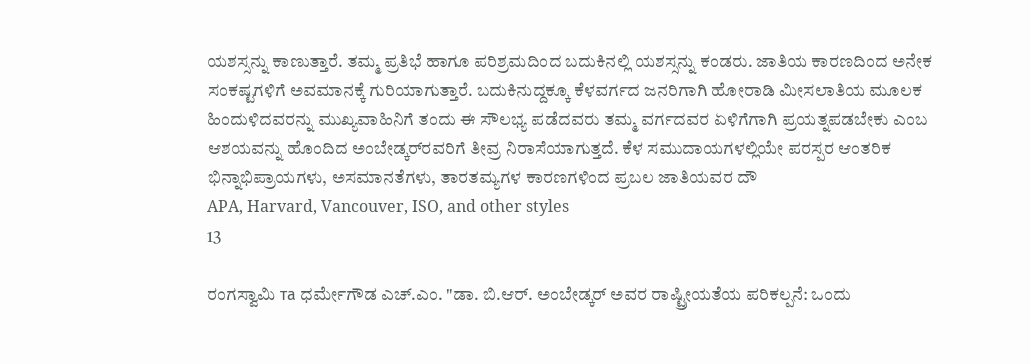ಯಶಸ್ಸನ್ನು ಕಾಣುತ್ತಾರೆ. ತಮ್ಮ ಪ್ರತಿಭೆ ಹಾಗೂ ಪರಿಶ್ರಮದಿಂದ ಬದುಕಿನಲ್ಲಿ ಯಶಸ್ಸನ್ನು ಕಂಡರು. ಜಾತಿಯ ಕಾರಣದಿಂದ ಅನೇಕ ಸಂಕಷ್ಟಗಳಿಗೆ ಅವಮಾನಕ್ಕೆ ಗುರಿಯಾಗುತ್ತಾರೆ. ಬದುಕಿನುದ್ದಕ್ಕೂ ಕೆಳವರ್ಗದ ಜನರಿಗಾಗಿ ಹೋರಾಡಿ ಮೀಸಲಾತಿಯ ಮೂಲಕ ಹಿಂದುಳಿದವರನ್ನು ಮುಖ್ಯವಾಹಿನಿಗೆ ತಂದು ಈ ಸೌಲಭ್ಯ ಪಡೆದವರು ತಮ್ಮ ವರ್ಗದವರ ಏಳಿಗೆಗಾಗಿ ಪ್ರಯತ್ನಪಡಬೇಕು ಎಂಬ ಆಶಯವನ್ನು ಹೊಂದಿದ ಅಂಬೇಡ್ಕರ್‌‌ರವರಿಗೆ ತೀವ್ರ ನಿರಾಸೆಯಾಗುತ್ತದೆ. ಕೆಳ ಸಮುದಾಯಗಳಲ್ಲಿಯೇ ಪರಸ್ಪರ ಆಂತರಿಕ ಭಿನ್ನಾಭಿಪ್ರಾಯಗಳು, ಅಸಮಾನತೆಗಳು, ತಾರತಮ್ಯಗಳ ಕಾರಣಗಳಿಂದ ಪ್ರಬಲ ಜಾತಿಯವರ ದೌ
APA, Harvard, Vancouver, ISO, and other styles
13

ರಂಗಸ್ವಾಮಿ та ಧರ್ಮೇಗೌಡ ಎಚ್.ಎಂ. "ಡಾ. ಬಿ.ಆರ್. ಅಂಬೇಡ್ಕರ್‌ ಅವರ ರಾಷ್ಟ್ರೀಯತೆಯ ಪರಿಕಲ್ಪನೆ: ಒಂದು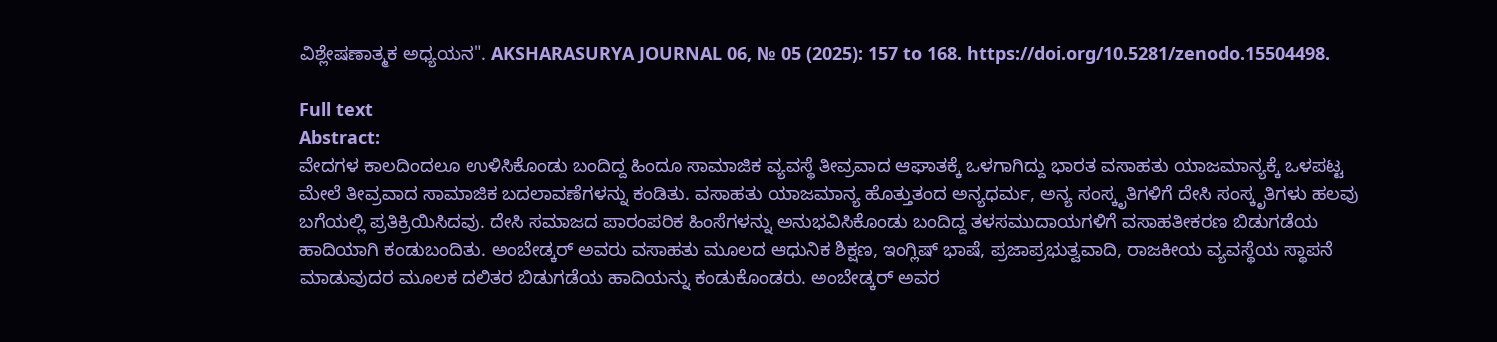ವಿಶ್ಲೇಷಣಾತ್ಮಕ ಅಧ್ಯಯನ". AKSHARASURYA JOURNAL 06, № 05 (2025): 157 to 168. https://doi.org/10.5281/zenodo.15504498.

Full text
Abstract:
ವೇದಗಳ ಕಾಲದಿಂದಲೂ ಉಳಿಸಿಕೊಂಡು ಬಂದಿದ್ದ ಹಿಂದೂ ಸಾಮಾಜಿಕ ವ್ಯವಸ್ಥೆ ತೀವ್ರವಾದ ಆಘಾತಕ್ಕೆ ಒಳಗಾಗಿದ್ದು ಭಾರತ ವಸಾಹತು ಯಾಜಮಾನ್ಯಕ್ಕೆ ಒಳಪಟ್ಟ ಮೇಲೆ ತೀವ್ರವಾದ ಸಾಮಾಜಿಕ ಬದಲಾವಣೆಗಳನ್ನು ಕಂಡಿತು. ವಸಾಹತು ಯಾಜಮಾನ್ಯ ಹೊತ್ತುತಂದ ಅನ್ಯಧರ್ಮ, ಅನ್ಯ ಸಂಸ್ಕೃತಿಗಳಿಗೆ ದೇಸಿ ಸಂಸ್ಕೃತಿಗಳು ಹಲವು ಬಗೆಯಲ್ಲಿ ಪ್ರತಿಕ್ರಿಯಿಸಿದವು. ದೇಸಿ ಸಮಾಜದ ಪಾರಂಪರಿಕ ಹಿಂಸೆಗಳನ್ನು ಅನುಭವಿಸಿಕೊಂಡು ಬಂದಿದ್ದ ತಳಸಮುದಾಯಗಳಿಗೆ ವಸಾಹತೀಕರಣ ಬಿಡುಗಡೆಯ ಹಾದಿಯಾಗಿ ಕಂಡುಬಂದಿತು. ಅಂಬೇಡ್ಕರ್‌ ಅವರು ವಸಾಹತು ಮೂಲದ ಆಧುನಿಕ ಶಿಕ್ಷಣ, ಇಂಗ್ಲಿಷ್ ಭಾಷೆ, ಪ್ರಜಾಪ್ರಭುತ್ವವಾದಿ, ರಾಜಕೀಯ ವ್ಯವಸ್ಥೆಯ ಸ್ಥಾಪನೆ ಮಾಡುವುದರ ಮೂಲಕ ದಲಿತರ ಬಿಡುಗಡೆಯ ಹಾದಿಯನ್ನು ಕಂಡುಕೊಂಡರು. ಅಂಬೇಡ್ಕರ್‌ ಅವರ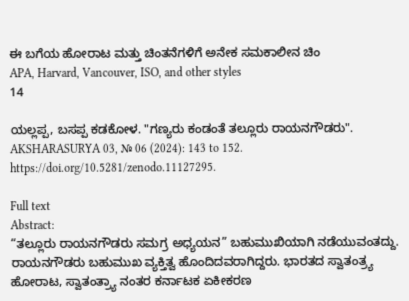ಈ ಬಗೆಯ ಹೋರಾಟ ಮತ್ತು ಚಿಂತನೆಗಳಿಗೆ ಅನೇಕ ಸಮಕಾಲೀನ ಚಿಂ
APA, Harvard, Vancouver, ISO, and other styles
14

ಯಲ್ಲಪ್ಪ, ಬಸಪ್ಪ ಕಡಕೋಳ. "ಗಣ್ಯರು ಕಂಡಂತೆ ತಲ್ಲೂರು ರಾಯನಗೌಡರು". AKSHARASURYA 03, № 06 (2024): 143 to 152. https://doi.org/10.5281/zenodo.11127295.

Full text
Abstract:
“ತಲ್ಲೂರು ರಾಯನಗೌಡರು ಸಮಗ್ರ ಅಧ್ಯಯನ” ಬಹುಮುಖಿಯಾಗಿ ನಡೆಯುವಂತದ್ದು. ರಾಯನಗೌಡರು ಬಹುಮುಖ ವ್ಯಕ್ತಿತ್ವ ಹೊಂದಿದವರಾಗಿದ್ದರು. ಭಾರತದ ಸ್ವಾತಂತ್ರ್ಯ ಹೋರಾಟ, ಸ್ವಾತಂತ್ರ್ಯಾ ನಂತರ ಕರ್ನಾಟಕ ಏಕೀಕರಣ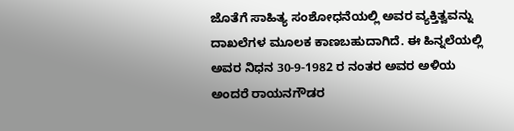ಜೊತೆಗೆ ಸಾಹಿತ್ಯ ಸಂಶೋಧನೆಯಲ್ಲಿ ಅವರ ವ್ಯಕ್ತಿತ್ವವನ್ನು ದಾಖಲೆಗಳ ಮೂಲಕ ಕಾಣಬಹುದಾಗಿದೆ. ಈ ಹಿನ್ನಲೆಯಲ್ಲಿ ಅವರ ನಿಧನ 30-9-1982 ರ ನಂತರ ಅವರ ಅಳಿಯ ಅಂದರೆ ರಾಯನಗೌಡರ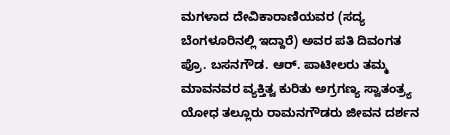ಮಗಳಾದ ದೇವಿಕಾರಾಣಿಯವರ (ಸದ್ಯ ಬೆಂಗಳೂರಿನಲ್ಲಿ ಇದ್ದಾರೆ) ಅವರ ಪತಿ ದಿವಂಗತ ಪ್ರೊ. ಬಸನಗೌಡ. ಆರ್. ಪಾಟೀಲರು ತಮ್ಮ ಮಾವನವರ ವ್ಯಕ್ತಿತ್ವ ಕುರಿತು ಅಗ್ರಗಣ್ಯ ಸ್ವಾತಂತ್ರ್ಯ ಯೋಧ ತಲ್ಲೂರು ರಾಮನಗೌಡರು ಜೀವನ ದರ್ಶನ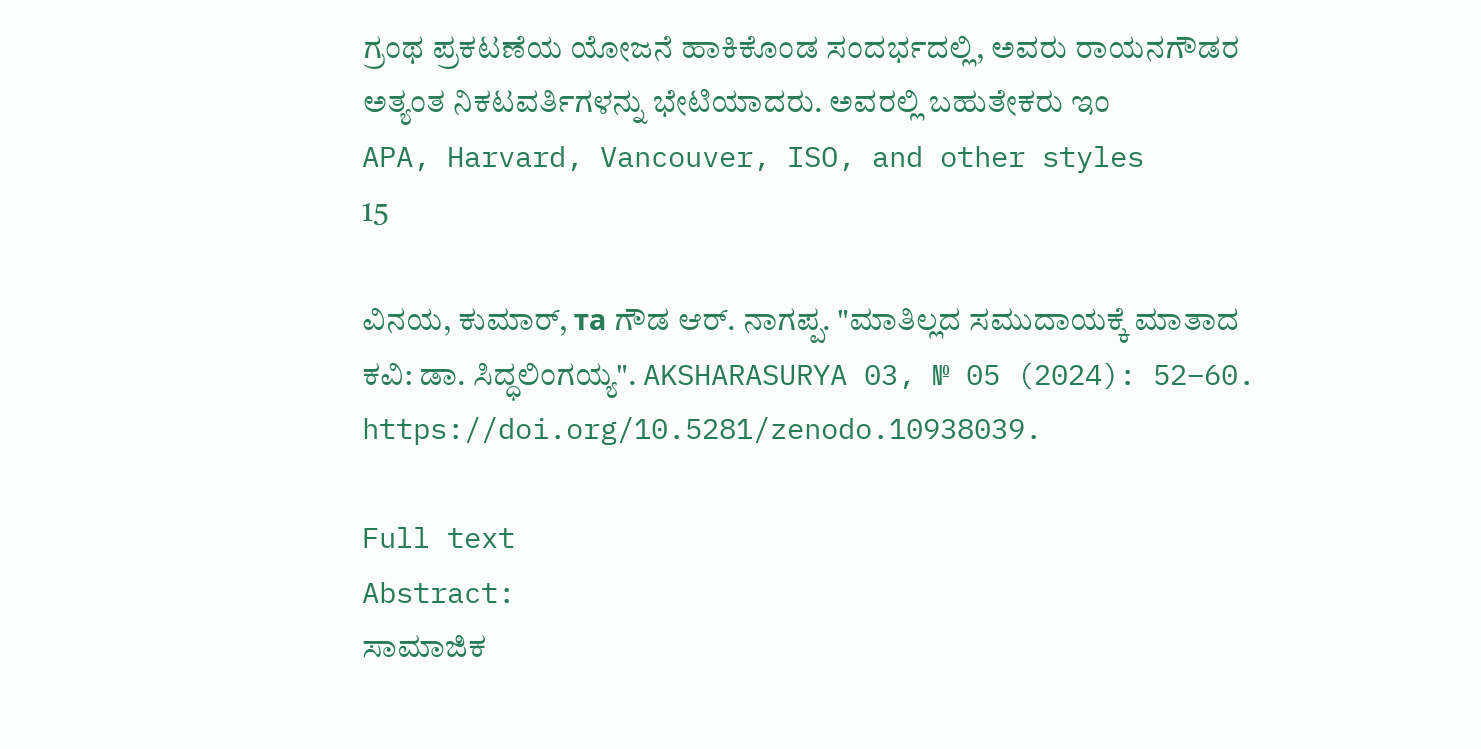ಗ್ರಂಥ ಪ್ರಕಟಣೆಯ ಯೋಜನೆ ಹಾಕಿಕೊಂಡ ಸಂದರ್ಭದಲ್ಲಿ, ಅವರು ರಾಯನಗೌಡರ ಅತ್ಯಂತ ನಿಕಟವರ್ತಿಗಳನ್ನು ಭೇಟಿಯಾದರು. ಅವರಲ್ಲಿ ಬಹುತೇಕರು ಇಂ
APA, Harvard, Vancouver, ISO, and other styles
15

ವಿನಯ, ಕುಮಾರ್, та ಗೌಡ ಆರ್. ನಾಗಪ್ಪ. "ಮಾತಿಲ್ಲದ ಸಮುದಾಯಕ್ಕೆ ಮಾತಾದ ಕವಿ: ಡಾ. ಸಿದ್ಧಲಿಂಗಯ್ಯ". AKSHARASURYA 03, № 05 (2024): 52–60. https://doi.org/10.5281/zenodo.10938039.

Full text
Abstract:
ಸಾಮಾಜಿಕ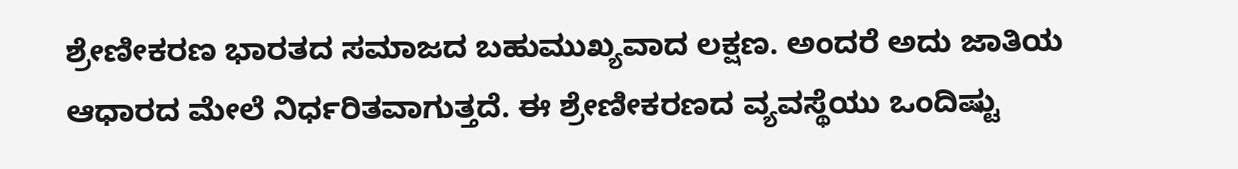ಶ್ರೇಣೀಕರಣ ಭಾರತದ ಸಮಾಜದ ಬಹುಮುಖ್ಯವಾದ ಲಕ್ಷಣ. ಅಂದರೆ ಅದು ಜಾತಿಯ ಆಧಾರದ ಮೇಲೆ ನಿರ್ಧರಿತವಾಗುತ್ತದೆ. ಈ ಶ್ರೇಣೀಕರಣದ ವ್ಯವಸ್ಥೆಯು ಒಂದಿಷ್ಟು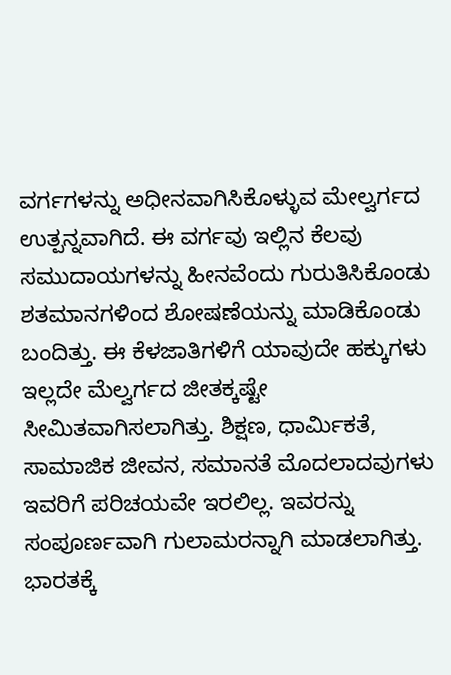ವರ್ಗಗಳನ್ನು ಅಧೀನವಾಗಿಸಿಕೊಳ್ಳುವ ಮೇಲ್ವರ್ಗದ ಉತ್ಪನ್ನವಾಗಿದೆ. ಈ ವರ್ಗವು ಇಲ್ಲಿನ ಕೆಲವು ಸಮುದಾಯಗಳನ್ನು ಹೀನವೆಂದು ಗುರುತಿಸಿಕೊಂಡು ಶತಮಾನಗಳಿಂದ ಶೋಷಣೆಯನ್ನು ಮಾಡಿಕೊಂಡು ಬಂದಿತ್ತು. ಈ ಕೆಳಜಾತಿಗಳಿಗೆ ಯಾವುದೇ ಹಕ್ಕುಗಳು ಇಲ್ಲದೇ ಮೆಲ್ವರ್ಗದ ಜೀತಕ್ಕಷ್ಟೇ ಸೀಮಿತವಾಗಿಸಲಾಗಿತ್ತು. ಶಿಕ್ಷಣ, ಧಾರ್ಮಿಕತೆ, ಸಾಮಾಜಿಕ ಜೀವನ, ಸಮಾನತೆ ಮೊದಲಾದವುಗಳು ಇವರಿಗೆ ಪರಿಚಯವೇ ಇರಲಿಲ್ಲ. ಇವರನ್ನು ಸಂಪೂರ್ಣವಾಗಿ ಗುಲಾಮರನ್ನಾಗಿ ಮಾಡಲಾಗಿತ್ತು. ಭಾರತಕ್ಕೆ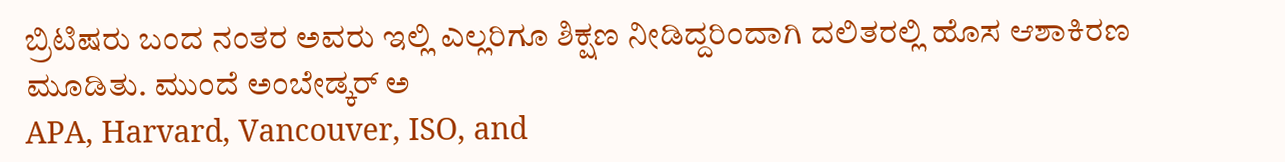ಬ್ರಿಟಿಷರು ಬಂದ ನಂತರ ಅವರು ಇಲ್ಲಿ ಎಲ್ಲರಿಗೂ ಶಿಕ್ಷಣ ನೀಡಿದ್ದರಿಂದಾಗಿ ದಲಿತರಲ್ಲಿ ಹೊಸ ಆಶಾಕಿರಣ ಮೂಡಿತು. ಮುಂದೆ ಅಂಬೇಡ್ಕರ್ ಅ
APA, Harvard, Vancouver, ISO, and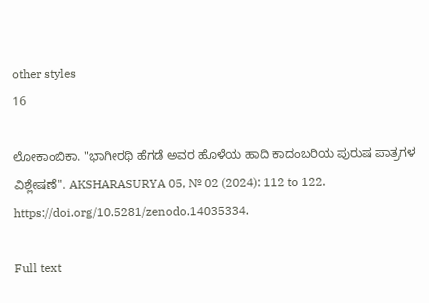other styles
16

ಲೋಕಾಂಬಿಕಾ. "ಭಾಗೀರಥಿ ಹೆಗಡೆ ಅವರ ಹೊಳೆಯ ಹಾದಿ ಕಾದಂಬರಿಯ ಪುರುಷ ಪಾತ್ರಗಳ ವಿಶ್ಲೇಷಣೆ". AKSHARASURYA 05, № 02 (2024): 112 to 122. https://doi.org/10.5281/zenodo.14035334.

Full text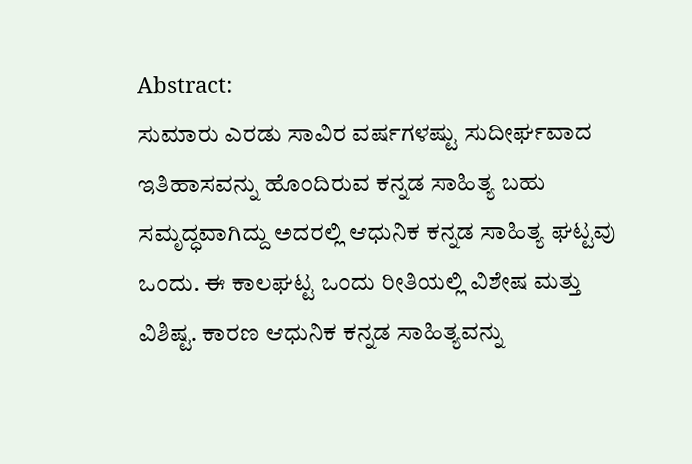Abstract:
ಸುಮಾರು ಎರಡು ಸಾವಿರ ವರ್ಷಗಳಷ್ಟು ಸುದೀರ್ಘವಾದ ಇತಿಹಾಸವನ್ನು ಹೊಂದಿರುವ ಕನ್ನಡ ಸಾಹಿತ್ಯ ಬಹು ಸಮೃದ್ಧವಾಗಿದ್ದು ಅದರಲ್ಲಿ ಆಧುನಿಕ ಕನ್ನಡ ಸಾಹಿತ್ಯ ಘಟ್ಟವು ಒಂದು. ಈ ಕಾಲಘಟ್ಟ ಒಂದು ರೀತಿಯಲ್ಲಿ ವಿಶೇಷ ಮತ್ತು ವಿಶಿಷ್ಟ. ಕಾರಣ ಆಧುನಿಕ ಕನ್ನಡ ಸಾಹಿತ್ಯವನ್ನು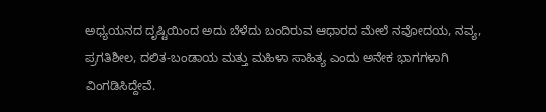ಅಧ್ಯಯನದ ದೃಷ್ಟಿಯಿಂದ ಅದು ಬೆಳೆದು ಬಂದಿರುವ ಆಧಾರದ ಮೇಲೆ ನವೋದಯ, ನವ್ಯ, ಪ್ರಗತಿಶೀಲ, ದಲಿತ-ಬಂಡಾಯ ಮತ್ತು ಮಹಿಳಾ ಸಾಹಿತ್ಯ ಎಂದು ಅನೇಕ ಭಾಗಗಳಾಗಿ ವಿಂಗಡಿಸಿದ್ದೇವೆ.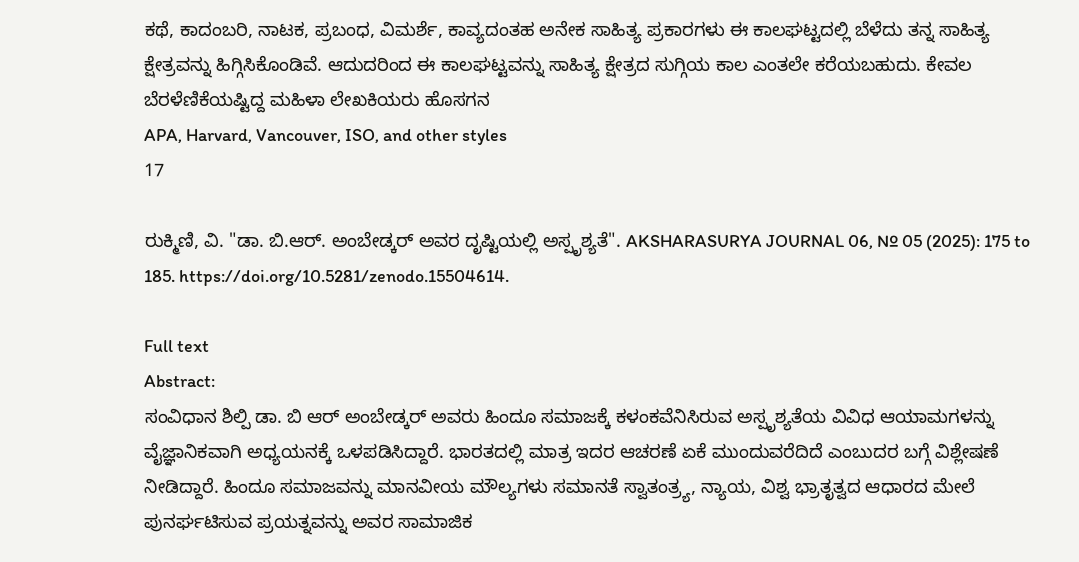ಕಥೆ, ಕಾದಂಬರಿ, ನಾಟಕ, ಪ್ರಬಂಧ, ವಿಮರ್ಶೆ, ಕಾವ್ಯದಂತಹ ಅನೇಕ ಸಾಹಿತ್ಯ ಪ್ರಕಾರಗಳು ಈ ಕಾಲಘಟ್ಟದಲ್ಲಿ ಬೆಳೆದು ತನ್ನ ಸಾಹಿತ್ಯ ಕ್ಷೇತ್ರವನ್ನು ಹಿಗ್ಗಿಸಿಕೊಂಡಿವೆ. ಆದುದರಿಂದ ಈ ಕಾಲಘಟ್ಟವನ್ನು ಸಾಹಿತ್ಯ ಕ್ಷೇತ್ರದ ಸುಗ್ಗಿಯ ಕಾಲ ಎಂತಲೇ ಕರೆಯಬಹುದು. ಕೇವಲ ಬೆರಳೆಣಿಕೆಯಷ್ಟಿದ್ದ ಮಹಿಳಾ ಲೇಖಕಿಯರು ಹೊಸಗನ
APA, Harvard, Vancouver, ISO, and other styles
17

ರುಕ್ಮಿಣಿ, ವಿ. "ಡಾ. ಬಿ.ಆರ್. ಅಂಬೇಡ್ಕರ್‌ ಅವರ ದೃಷ್ಟಿಯಲ್ಲಿ ಅಸ್ಪೃಶ್ಯತೆ". AKSHARASURYA JOURNAL 06, № 05 (2025): 175 to 185. https://doi.org/10.5281/zenodo.15504614.

Full text
Abstract:
ಸಂವಿಧಾನ ಶಿಲ್ಪಿ ಡಾ. ಬಿ ಆರ್ ಅಂಬೇಡ್ಕರ್‌ ಅವರು ಹಿಂದೂ ಸಮಾಜಕ್ಕೆ ಕಳಂಕವೆನಿಸಿರುವ ಅಸ್ಪೃಶ್ಯತೆಯ ವಿವಿಧ ಆಯಾಮಗಳನ್ನು ವೈಜ್ಞಾನಿಕವಾಗಿ ಅಧ್ಯಯನಕ್ಕೆ ಒಳಪಡಿಸಿದ್ದಾರೆ. ಭಾರತದಲ್ಲಿ ಮಾತ್ರ ಇದರ ಆಚರಣೆ ಏಕೆ ಮುಂದುವರೆದಿದೆ ಎಂಬುದರ ಬಗ್ಗೆ ವಿಶ್ಲೇಷಣೆ ನೀಡಿದ್ದಾರೆ. ಹಿಂದೂ ಸಮಾಜವನ್ನು ಮಾನವೀಯ ಮೌಲ್ಯಗಳು ಸಮಾನತೆ ಸ್ವಾತಂತ್ರ್ಯ, ನ್ಯಾಯ, ವಿಶ್ವ ಭ್ರಾತೃತ್ವದ ಆಧಾರದ ಮೇಲೆ ಪುನರ್ಘಟಿಸುವ ಪ್ರಯತ್ನವನ್ನು ಅವರ ಸಾಮಾಜಿಕ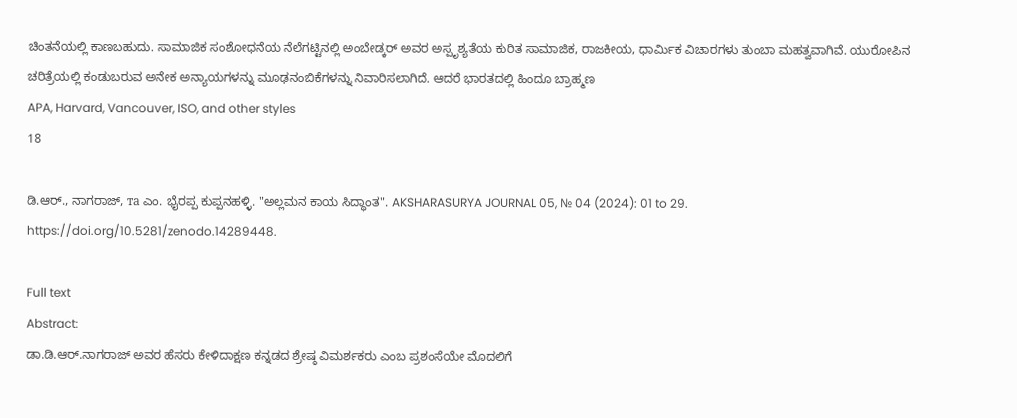ಚಿಂತನೆಯಲ್ಲಿ ಕಾಣಬಹುದು. ಸಾಮಾಜಿಕ ಸಂಶೋಧನೆಯ ನೆಲೆಗಟ್ಟಿನಲ್ಲಿ ಅಂಬೇಡ್ಕರ್‌ ಅವರ ಅಸ್ಪೃಶ್ಯತೆಯ ಕುರಿತ ಸಾಮಾಜಿಕ, ರಾಜಕೀಯ, ಧಾರ್ಮಿಕ ವಿಚಾರಗಳು ತುಂಬಾ ಮಹತ್ವವಾಗಿವೆ. ಯುರೋಪಿನ ಚರಿತ್ರೆಯಲ್ಲಿ ಕಂಡುಬರುವ ಅನೇಕ ಅನ್ಯಾಯಗಳನ್ನು ಮೂಢನಂಬಿಕೆಗಳನ್ನು ನಿವಾರಿಸಲಾಗಿದೆ. ಆದರೆ ಭಾರತದಲ್ಲಿ ಹಿಂದೂ ಬ್ರಾಹ್ಮಣ
APA, Harvard, Vancouver, ISO, and other styles
18

ಡಿ.ಆರ್., ನಾಗರಾಜ್, та ಎಂ. ಭೈರಪ್ಪ ಕುಪ್ಪನಹಳ್ಳಿ. "ಅಲ್ಲಮನ ಕಾಯ ಸಿದ್ಧಾಂತ". AKSHARASURYA JOURNAL 05, № 04 (2024): 01 to 29. https://doi.org/10.5281/zenodo.14289448.

Full text
Abstract:
ಡಾ.ಡಿ.ಆರ್.ನಾಗರಾಜ್ ಅವರ ಹೆಸರು ಕೇಳಿದಾಕ್ಷಣ ಕನ್ನಡದ ಶ್ರೇಷ್ಠ ವಿಮರ್ಶಕರು ಎಂಬ ಪ್ರಶಂಸೆಯೇ ಮೊದಲಿಗೆ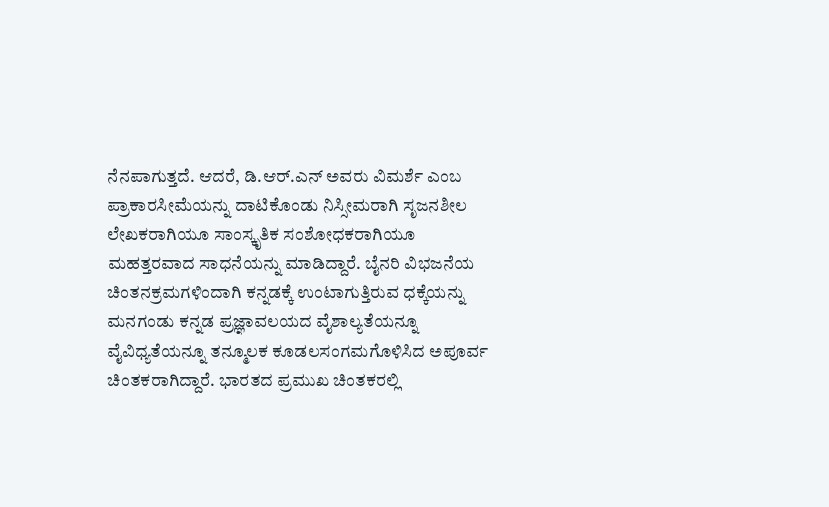ನೆನಪಾಗುತ್ತದೆ. ಆದರೆ, ಡಿ.ಆರ್.ಎನ್ ಅವರು ವಿಮರ್ಶೆ ಎಂಬ ಪ್ರಾಕಾರಸೀಮೆಯನ್ನು ದಾಟಿಕೊಂಡು ನಿಸ್ಸೀಮರಾಗಿ ಸೃಜನಶೀಲ ಲೇಖಕರಾಗಿಯೂ ಸಾಂಸ್ಕೃತಿಕ ಸಂಶೋಧಕರಾಗಿಯೂ ಮಹತ್ತರವಾದ ಸಾಧನೆಯನ್ನು ಮಾಡಿದ್ದಾರೆ. ಬೈನರಿ ವಿಭಜನೆಯ ಚಿಂತನಕ್ರಮಗಳಿಂದಾಗಿ ಕನ್ನಡಕ್ಕೆ ಉಂಟಾಗುತ್ತಿರುವ ಧಕ್ಕೆಯನ್ನು ಮನಗಂಡು ಕನ್ನಡ ಪ್ರಜ್ಞಾವಲಯದ ವೈಶಾಲ್ಯತೆಯನ್ನೂ ವೈವಿಧ್ಯತೆಯನ್ನೂ ತನ್ಮೂಲಕ ಕೂಡಲಸಂಗಮಗೊಳಿಸಿದ ಅಪೂರ್ವ ಚಿಂತಕರಾಗಿದ್ದಾರೆ. ಭಾರತದ ಪ್ರಮುಖ ಚಿಂತಕರಲ್ಲಿ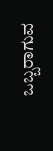ಒಬ್ಬರಾಗುವ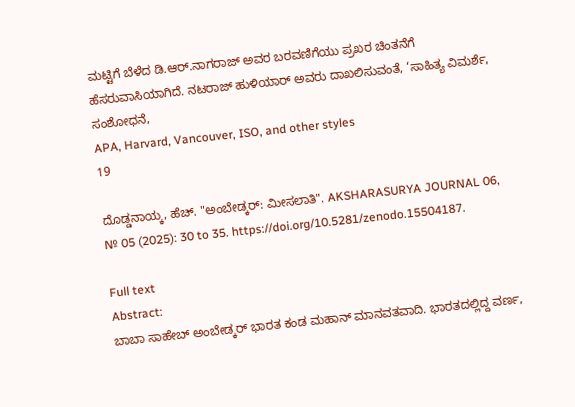ಮಟ್ಟಿಗೆ ಬೆಳೆದ ಡಿ.ಆರ್‌.ನಾಗರಾಜ್ ಅವರ ಬರವಣಿಗೆಯು ಪ್ರಖರ ಚಿಂತನೆಗೆ ಹೆಸರುವಾಸಿಯಾಗಿದೆ. ನಟರಾಜ್ ಹುಳಿಯಾರ್ ಅವರು ದಾಖಲಿಸುವಂತೆ, ‘ಸಾಹಿತ್ಯ ವಿಮರ್ಶೆ, ಸಂಶೋಧನೆ,
APA, Harvard, Vancouver, ISO, and other styles
19

ದೊಡ್ಡನಾಯ್ಕ, ಹೆಚ್. "ಅಂಬೇಡ್ಕರ್‌: ಮೀಸಲಾತಿ". AKSHARASURYA JOURNAL 06, № 05 (2025): 30 to 35. https://doi.org/10.5281/zenodo.15504187.

Full text
Abstract:
ಬಾಬಾ ಸಾಹೇಬ್ ಅಂಬೇಡ್ಕರ್‌ ಭಾರತ ಕಂಡ ಮಹಾನ್ ಮಾನವತವಾದಿ. ಭಾರತದಲ್ಲಿದ್ದ ವರ್ಣ,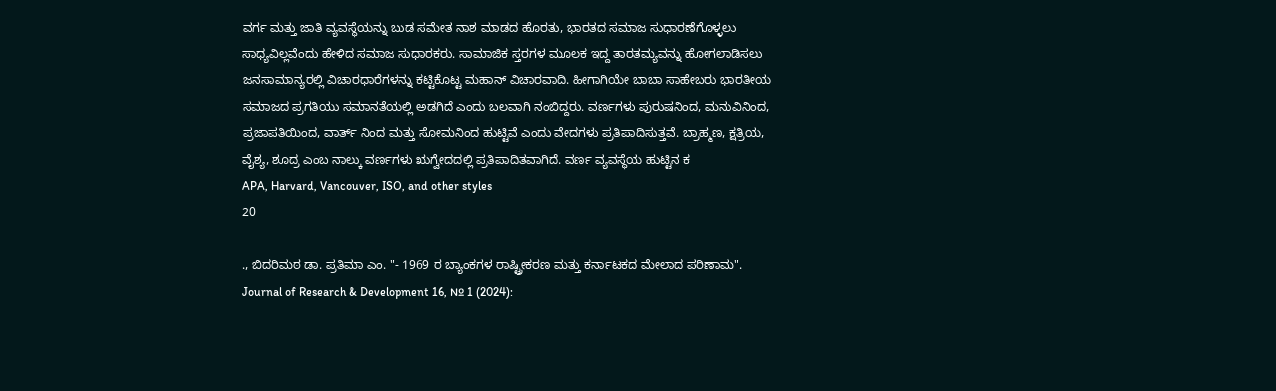ವರ್ಗ ಮತ್ತು ಜಾತಿ ವ್ಯವಸ್ಥೆಯನ್ನು ಬುಡ ಸಮೇತ ನಾಶ ಮಾಡದ ಹೊರತು, ಭಾರತದ ಸಮಾಜ ಸುಧಾರಣೆಗೊಳ್ಳಲು ಸಾಧ್ಯವಿಲ್ಲವೆಂದು ಹೇಳಿದ ಸಮಾಜ ಸುಧಾರಕರು. ಸಾಮಾಜಿಕ ಸ್ತರಗಳ ಮೂಲಕ ಇದ್ದ ತಾರತಮ್ಯವನ್ನು ಹೋಗಲಾಡಿಸಲು ಜನಸಾಮಾನ್ಯರಲ್ಲಿ ವಿಚಾರಧಾರೆಗಳನ್ನು ಕಟ್ಟಿಕೊಟ್ಟ ಮಹಾನ್ ವಿಚಾರವಾದಿ. ಹೀಗಾಗಿಯೇ ಬಾಬಾ ಸಾಹೇಬರು ಭಾರತೀಯ ಸಮಾಜದ ಪ್ರಗತಿಯು ಸಮಾನತೆಯಲ್ಲಿ ಅಡಗಿದೆ ಎಂದು ಬಲವಾಗಿ ನಂಬಿದ್ದರು. ವರ್ಣಗಳು ಪುರುಷನಿಂದ, ಮನುವಿನಿಂದ, ಪ್ರಜಾಪತಿಯಿಂದ, ವಾರ್ತ್ ನಿಂದ ಮತ್ತು ಸೋಮನಿಂದ ಹುಟ್ಟಿವೆ ಎಂದು ವೇದಗಳು ಪ್ರತಿಪಾದಿಸುತ್ತವೆ. ಬ್ರಾಹ್ಮಣ, ಕ್ಷತ್ರಿಯ, ವೈಶ್ಯ, ಶೂದ್ರ ಎಂಬ ನಾಲ್ಕು ವರ್ಣಗಳು ಋಗ್ವೇದದಲ್ಲಿ ಪ್ರತಿಪಾದಿತವಾಗಿದೆ. ವರ್ಣ ವ್ಯವಸ್ಥೆಯ ಹುಟ್ಟಿನ ಕ
APA, Harvard, Vancouver, ISO, and other styles
20

., ಬಿದರಿಮಠ ಡಾ. ಪ್ರತಿಮಾ ಎಂ. "- 1969 ರ ಬ್ಯಾಂಕಗಳ ರಾಷ್ಟ್ರೀಕರಣ ಮತ್ತು ಕರ್ನಾಟಕದ ಮೇಲಾದ ಪರಿಣಾಮ". Journal of Research & Development 16, № 1 (2024):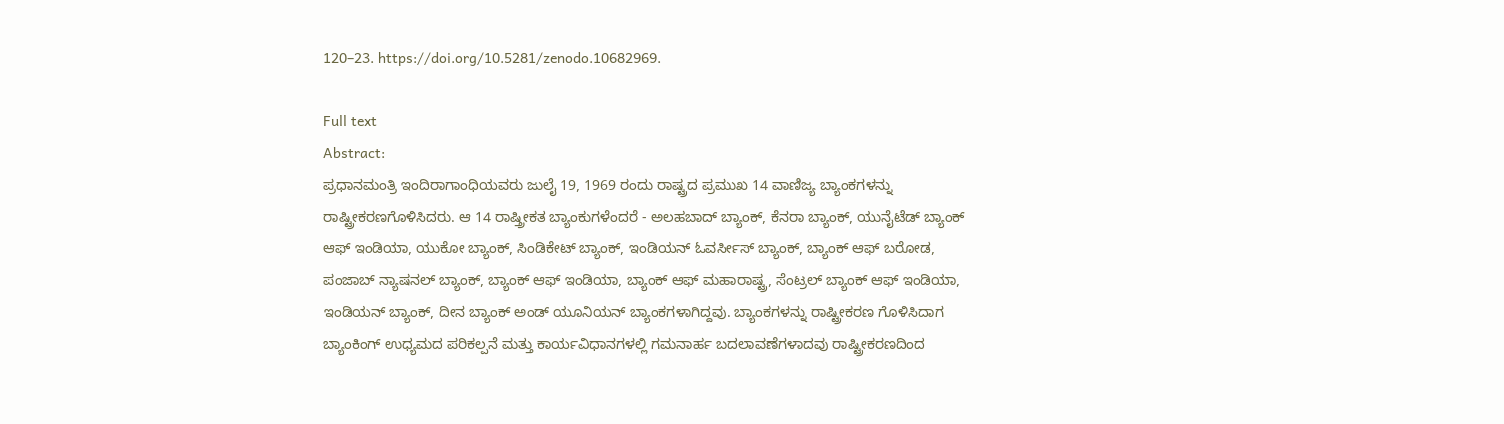120–23. https://doi.org/10.5281/zenodo.10682969.

Full text
Abstract:
ಪ್ರಧಾನಮಂತ್ರಿ ಇಂದಿರಾಗಾಂಧಿಯವರು ಜುಲೈ 19, 1969 ರಂದು ರಾಷ್ಟ್ರದ ಪ್ರಮುಖ 14 ವಾಣಿಜ್ಯ ಬ್ಯಾಂಕಗಳನ್ನು ರಾಷ್ಟ್ರೀಕರಣಗೊಳಿಸಿದರು. ಆ 14 ರಾಷ್ತ್ರೀಕತ ಬ್ಯಾಂಕುಗಳೆಂದರೆ - ಅಲಹಬಾದ್ ಬ್ಯಾಂಕ್, ಕೆನರಾ ಬ್ಯಾಂಕ್, ಯುನೈಟೆಡ್ ಬ್ಯಾಂಕ್ ಆಫ್ ಇಂಡಿಯಾ, ಯುಕೋ ಬ್ಯಾಂಕ್, ಸಿಂಡಿಕೇಟ್ ಬ್ಯಾಂಕ್, ಇಂಡಿಯನ್ ಓವರ್ಸೀಸ್ ಬ್ಯಾಂಕ್, ಬ್ಯಾಂಕ್ ಆಫ್ ಬರೋಡ, ಪಂಜಾಬ್ ನ್ಯಾಷನಲ್ ಬ್ಯಾಂಕ್, ಬ್ಯಾಂಕ್ ಆಫ್ ಇಂಡಿಯಾ, ಬ್ಯಾಂಕ್ ಆಫ್ ಮಹಾರಾಷ್ಟ್ರ, ಸೆಂಟ್ರಲ್ ಬ್ಯಾಂಕ್ ಆಫ್ ಇಂಡಿಯಾ, ಇಂಡಿಯನ್ ಬ್ಯಾಂಕ್, ದೀನ ಬ್ಯಾಂಕ್ ಅಂಡ್ ಯೂನಿಯನ್ ಬ್ಯಾಂಕಗಳಾಗಿದ್ದವು. ಬ್ಯಾಂಕಗಳನ್ನು ರಾಷ್ಟ್ರೀಕರಣ ಗೊಳಿಸಿದಾಗ ಬ್ಯಾಂಕಿಂಗ್ ಉಧ್ಯಮದ ಪರಿಕಲ್ಪನೆ ಮತ್ತು ಕಾರ್ಯವಿಧಾನಗಳಲ್ಲಿ ಗಮನಾರ್ಹ ಬದಲಾವಣೆಗಳಾದವು ರಾಷ್ಟ್ರೀಕರಣದಿಂದ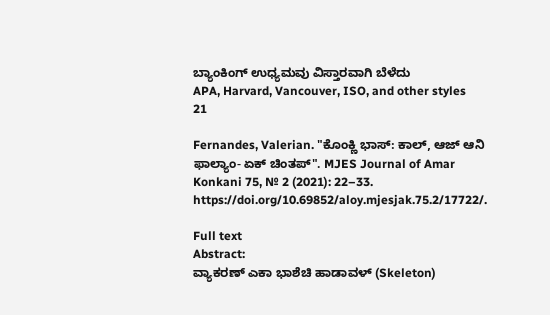ಬ್ಯಾಂಕಿಂಗ್ ಉಧ್ಯಮವು ವಿಸ್ತಾರವಾಗಿ ಬೆಳೆದು
APA, Harvard, Vancouver, ISO, and other styles
21

Fernandes, Valerian. "ಕೊಂಕ್ಣಿ ಭಾಸ್: ಕಾಲ್, ಆಜ್ ಆನಿ ಫಾಲ್ಯಾಂ- ಏಕ್ ಚಿಂತಪ್". MJES Journal of Amar Konkani 75, № 2 (2021): 22–33. https://doi.org/10.69852/aloy.mjesjak.75.2/17722/.

Full text
Abstract:
ವ್ಯಾಕರಣ್ ಎಕಾ ಭಾಶೆಚಿ ಹಾಡಾವಳ್ (Skeleton)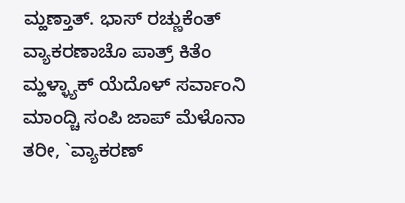ಮ್ಹಣ್ತಾತ್. ಭಾಸ್ ರಚ್ಣುಕೆಂತ್ ವ್ಯಾಕರಣಾಚೊ ಪಾತ್ರ್ ಕಿತೆಂ ಮ್ಹಳ್ಳ್ಯಾಕ್ ಯೆದೊಳ್ ಸರ್ವಾಂನಿ ಮಾಂದ್ಚಿ ಸಂಪಿ ಜಾಪ್ ಮೆಳೊನಾ ತರೀ, `ವ್ಯಾಕರಣ್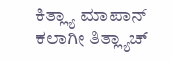ಕಿತ್ಲ್ಯಾ ಮಾಪಾನ್ ಕಲಾಗೀ ತಿತ್ಲ್ಯಾಚ್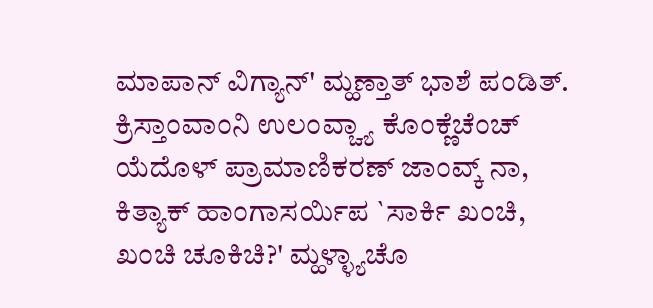ಮಾಪಾನ್ ವಿಗ್ಯಾನ್' ಮ್ಹಣ್ತಾತ್ ಭಾಶೆ ಪಂಡಿತ್. ಕ್ರಿಸ್ತಾಂವಾಂನಿ ಉಲಂವ್ಚ್ಯಾ ಕೊಂಕ್ಣೆಚೆಂಚ್ ಯೆದೊಳ್ ಪ್ರಾಮಾಣಿಕರಣ್ ಜಾಂವ್ಕ್ ನಾ, ಕಿತ್ಯಾಕ್ ಹಾಂಗಾಸರ್ಯಿಪ `ಸಾರ್ಕಿ ಖಂಚಿ, ಖಂಚಿ ಚೂಕಿಚಿ?' ಮ್ಹಳ್ಳ್ಯಾಚೊ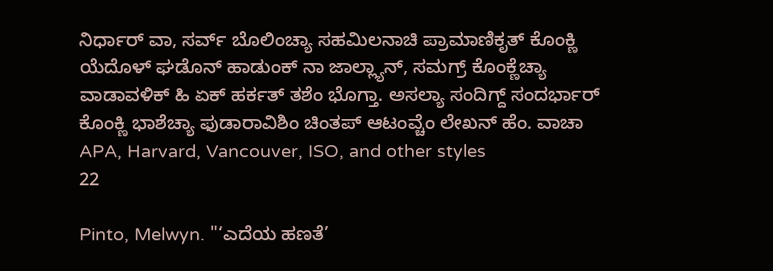ನಿರ್ಧಾರ್ ವಾ, ಸರ್ವ್ ಬೊಲಿಂಚ್ಯಾ ಸಹಮಿಲನಾಚಿ ಪ್ರಾಮಾಣಿಕೃತ್ ಕೊಂಕ್ಣಿ ಯೆದೊಳ್ ಘಡೊನ್ ಹಾಡುಂಕ್ ನಾ ಜಾಲ್ಲ್ಯಾನ್, ಸಮಗ್ರ್ ಕೊಂಕ್ಣೆಚ್ಯಾ ವಾಡಾವಳಿಕ್ ಹಿ ಏಕ್ ಹರ್ಕತ್ ತಶೆಂ ಭೊಗ್ತಾ. ಅಸಲ್ಯಾ ಸಂದಿಗ್ದ್ ಸಂದರ್ಭಾರ್ ಕೊಂಕ್ಣಿ ಭಾಶೆಚ್ಯಾ ಫುಡಾರಾವಿಶಿಂ ಚಿಂತಪ್ ಆಟಂವ್ಚೆಂ ಲೇಖನ್ ಹೆಂ. ವಾಚಾ
APA, Harvard, Vancouver, ISO, and other styles
22

Pinto, Melwyn. "‘ಎದೆಯ ಹಣತೆ’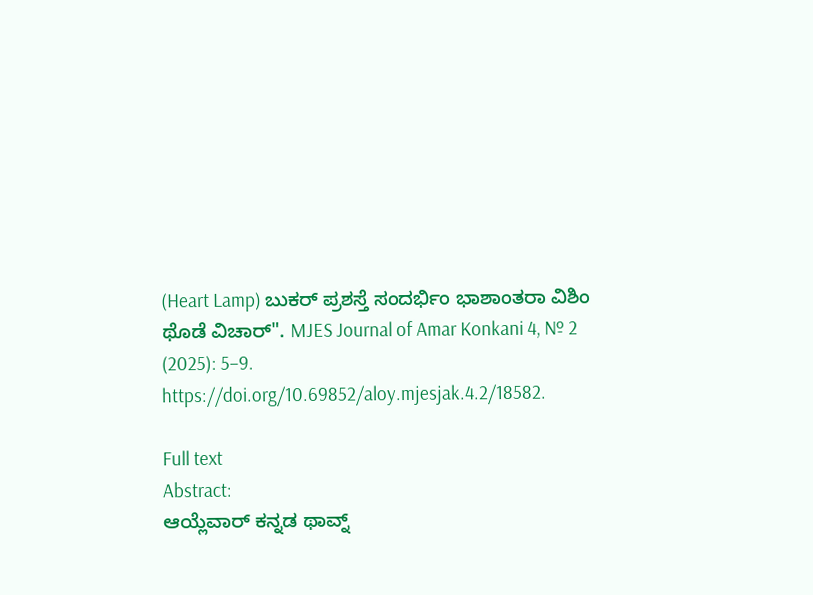(Heart Lamp) ಬುಕರ್ ಪ್ರಶಸ್ತೆ ಸಂದರ್ಭಿಂ ಭಾಶಾಂತರಾ ವಿಶಿಂ ಥೊಡೆ ವಿಚಾರ್". MJES Journal of Amar Konkani 4, № 2 (2025): 5–9. https://doi.org/10.69852/aloy.mjesjak.4.2/18582.

Full text
Abstract:
ಆಯ್ಲೆವಾರ್ ಕನ್ನಡ ಥಾವ್ನ್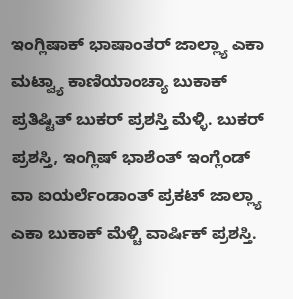ಇಂಗ್ಲಿಷಾಕ್ ಭಾಷಾಂತರ್ ಜಾಲ್ಲ್ಯಾ ಎಕಾ ಮಟ್ವ್ಯಾ ಕಾಣಿಯಾಂಚ್ಯಾ ಬುಕಾಕ್ ಪ್ರತಿಷ್ಟಿತ್ ಬುಕರ್ ಪ್ರಶಸ್ತಿ ಮೆಳ್ಳಿ. ಬುಕರ್ ಪ್ರಶಸ್ತಿ, ಇಂಗ್ಲಿಷ್ ಭಾಶೆಂತ್ ಇಂಗ್ಲೆಂಡ್ ವಾ ಐಯರ್ಲೆಂಡಾಂತ್ ಪ್ರಕಟ್ ಜಾಲ್ಲ್ಯಾ ಎಕಾ ಬುಕಾಕ್ ಮೆಳ್ಚಿ ವಾರ್ಷಿಕ್ ಪ್ರಶಸ್ತಿ.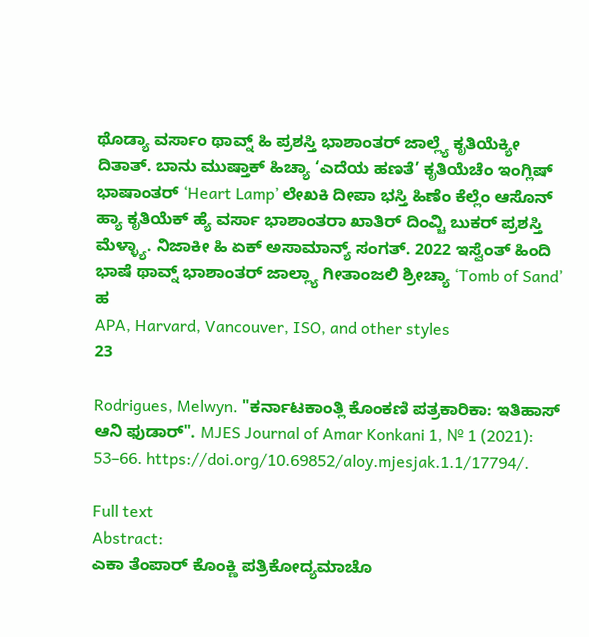ಥೊಡ್ಯಾ ವರ್ಸಾಂ ಥಾವ್ನ್ ಹಿ ಪ್ರಶಸ್ತಿ ಭಾಶಾಂತರ್ ಜಾಲ್ಲ್ಯೆ ಕೃತಿಯೆಕ್ಯೀ ದಿತಾತ್. ಬಾನು ಮುಷ್ತಾಕ್ ಹಿಚ್ಯಾ ‘ಎದೆಯ ಹಣತೆ’ ಕೃತಿಯೆಚೆಂ ಇಂಗ್ಲಿಷ್ ಭಾಷಾಂತರ್ ‘Heart Lamp’ ಲೇಖಕಿ ದೀಪಾ ಭಸ್ತಿ ಹಿಣೆಂ ಕೆಲ್ಲೆಂ ಆಸೊನ್ ಹ್ಯಾ ಕೃತಿಯೆಕ್ ಹ್ಯೆ ವರ್ಸಾ ಭಾಶಾಂತರಾ ಖಾತಿರ್ ದಿಂವ್ಚಿ ಬುಕರ್ ಪ್ರಶಸ್ತಿ ಮೆಳ್ಳ್ಯಾ. ನಿಜಾಕೀ ಹಿ ಏಕ್ ಅಸಾಮಾನ್ಯ್ ಸಂಗತ್. 2022 ಇಸ್ವೆಂತ್ ಹಿಂದಿ ಭಾಷೆ ಥಾವ್ನ್ ಭಾಶಾಂತರ್ ಜಾಲ್ಲ್ಯಾ ಗೀತಾಂಜಲಿ ಶ್ರೀಚ್ಯಾ ‘Tomb of Sand’ ಹ
APA, Harvard, Vancouver, ISO, and other styles
23

Rodrigues, Melwyn. "ಕರ್ನಾಟಕಾಂತ್ಲಿ ಕೊಂಕಣಿ ಪತ್ರಕಾರಿಕಾ: ಇತಿಹಾಸ್ ಆನಿ ಫುಡಾರ್". MJES Journal of Amar Konkani 1, № 1 (2021): 53–66. https://doi.org/10.69852/aloy.mjesjak.1.1/17794/.

Full text
Abstract:
ಎಕಾ ತೆಂಪಾರ್ ಕೊಂಕ್ಣಿ ಪತ್ರಿಕೋದ್ಯಮಾಚೊ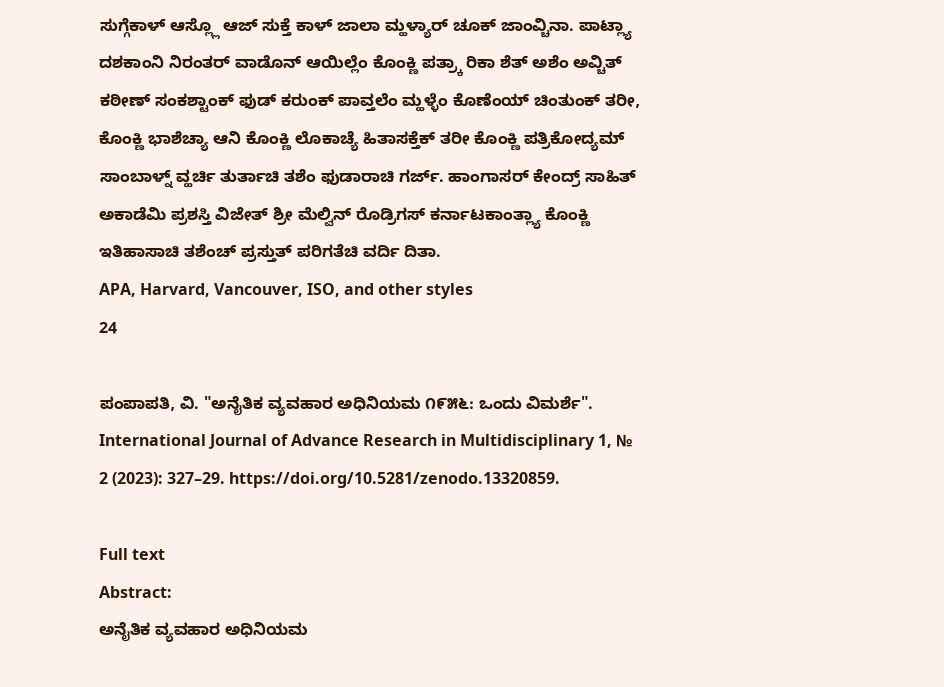ಸುಗ್ಗೆಕಾಳ್ ಆಸ್ಲ್ಲೊ ಆಜ್ ಸುಕ್ತೆ ಕಾಳ್ ಜಾಲಾ ಮ್ಹಳ್ಯಾರ್ ಚೂಕ್ ಜಾಂವ್ಚಿನಾ. ಪಾಟ್ಲ್ಯಾ ದಶಕಾಂನಿ ನಿರಂತರ್ ವಾಡೊನ್ ಆಯಿಲ್ಲೆಂ ಕೊಂಕ್ಣಿ ಪತ್ರ್ಕಾ ರಿಕಾ ಶೆತ್ ಅಶೆಂ ಅವ್ಚಿತ್ ಕಠೀಣ್ ಸಂಕಶ್ಟಾಂಕ್ ಫುಡ್ ಕರುಂಕ್ ಪಾವ್ತಲೆಂ ಮ್ಹಳ್ಳೆಂ ಕೊಣೆಂಯ್ ಚಿಂತುಂಕ್ ತರೀ, ಕೊಂಕ್ಣಿ ಭಾಶೆಚ್ಯಾ ಆನಿ ಕೊಂಕ್ಣಿ ಲೊಕಾಚ್ಯೆ ಹಿತಾಸಕ್ತೆಕ್ ತರೀ ಕೊಂಕ್ಣಿ ಪತ್ರಿಕೋದ್ಯಮ್ ಸಾಂಬಾಳ್ನ್ ವ್ಹರ್ಚಿ ತುರ್ತಾಚಿ ತಶೆಂ ಫುಡಾರಾಚಿ ಗರ್ಜ್. ಹಾಂಗಾಸರ್ ಕೇಂದ್ರ್ ಸಾಹಿತ್ ಅಕಾಡೆಮಿ ಪ್ರಶಸ್ತಿ ವಿಜೇತ್ ಶ್ರೀ ಮೆಲ್ವಿನ್ ರೊಡ್ರಿಗಸ್ ಕರ್ನಾಟಕಾಂತ್ಲ್ಯಾ ಕೊಂಕ್ಣಿ ಇತಿಹಾಸಾಚಿ ತಶೆಂಚ್ ಪ್ರಸ್ತುತ್ ಪರಿಗತೆಚಿ ವರ್ದಿ ದಿತಾ.
APA, Harvard, Vancouver, ISO, and other styles
24

ಪಂಪಾಪತಿ, ವಿ. "ಅನೈತಿಕ ವ್ಯವಹಾರ ಅಧಿನಿಯಮ ೧೯೫೬: ಒಂದು ವಿಮರ್ಶೆ". International Journal of Advance Research in Multidisciplinary 1, № 2 (2023): 327–29. https://doi.org/10.5281/zenodo.13320859.

Full text
Abstract:
ಅನೈತಿಕ ವ್ಯವಹಾರ ಅಧಿನಿಯಮ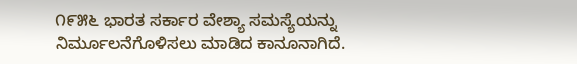೧೯೫೬ ಭಾರತ ಸರ್ಕಾರ ವೇಶ್ಯಾ ಸಮಸ್ಯೆಯನ್ನು ನಿರ್ಮೂಲನೆಗೊಳಿಸಲು ಮಾಡಿದ ಕಾನೂನಾಗಿದೆ.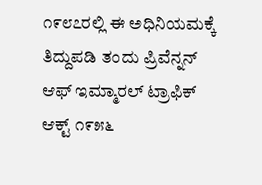೧೯೮೭ರಲ್ಲಿ ಈ ಅಧಿನಿಯಮಕ್ಕೆ ತಿದ್ದುಪಡಿ ತಂದು ಪ್ರಿವೆನ್ನನ್ ಆಫ್ ಇಮ್ಮಾರಲ್ ಟ್ರಾಫಿಕ್ ಆಕ್ಟ್ ೧೯೫೬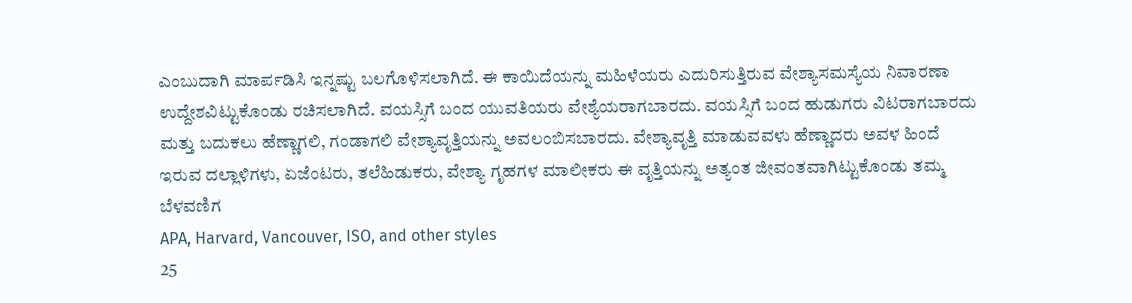ಎಂಬುದಾಗಿ ಮಾರ್ಪಡಿಸಿ ಇನ್ನಷ್ಟು ಬಲಗೊಳಿಸಲಾಗಿದೆ. ಈ ಕಾಯಿದೆಯನ್ನು ಮಹಿಳೆಯರು ಎದುರಿಸುತ್ತಿರುವ ವೇಶ್ಯಾಸಮಸ್ಯೆಯ ನಿವಾರಣಾ ಉದ್ದೇಶವಿಟ್ಟುಕೊಂಡು ರಚಿಸಲಾಗಿದೆ. ವಯಸ್ಸಿಗೆ ಬಂದ ಯುವತಿಯರು ವೇಶ್ಯೆಯರಾಗಬಾರದು. ವಯಸ್ಸಿಗೆ ಬಂದ ಹುಡುಗರು ವಿಟರಾಗಬಾರದು ಮತ್ತು ಬದುಕಲು ಹೆಣ್ಣಾಗಲಿ, ಗಂಡಾಗಲಿ ವೇಶ್ಯಾವೃತ್ತಿಯನ್ನು ಅವಲಂಬಿಸಬಾರದು. ವೇಶ್ಯಾವೃತ್ತಿ ಮಾಡುವವಳು ಹೆಣ್ಣಾದರು ಅವಳ ಹಿಂದೆ ಇರುವ ದಲ್ಲಾಳಿಗಳು, ಏಜೆಂಟರು, ತಲೆಹಿಡುಕರು, ವೇಶ್ಯಾ ಗೃಹಗಳ ಮಾಲೀಕರು ಈ ವೃತ್ತಿಯನ್ನು ಅತ್ಯಂತ ಜೀವಂತವಾಗಿಟ್ಟುಕೊಂಡು ತಮ್ಮ ಬೆಳವಣಿಗ
APA, Harvard, Vancouver, ISO, and other styles
25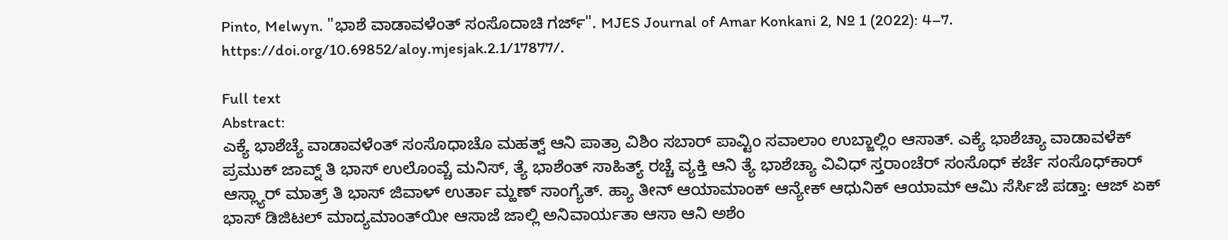Pinto, Melwyn. "ಭಾಶೆ ವಾಡಾವಳೆಂತ್ ಸಂಸೊದಾಚಿ ಗರ್ಜ್". MJES Journal of Amar Konkani 2, № 1 (2022): 4–7. https://doi.org/10.69852/aloy.mjesjak.2.1/17877/.

Full text
Abstract:
ಎಕ್ಯೆ ಭಾಶೆಚ್ಯೆ ವಾಡಾವಳೆಂತ್ ಸಂಸೊಧಾಚೊ ಮಹತ್ವ್ ಆನಿ ಪಾತ್ರಾ ವಿಶಿಂ ಸಬಾರ್ ಪಾವ್ಟಿಂ ಸವಾಲಾಂ ಉಬ್ಜಾಲ್ಲಿಂ ಆಸಾತ್. ಎಕ್ಯೆ ಭಾಶೆಚ್ಯಾ ವಾಡಾವಳೆಕ್ ಪ್ರಮುಕ್ ಜಾವ್ನ್ ತಿ ಭಾಸ್ ಉಲೊಂವ್ಚೆ ಮನಿಸ್, ತ್ಯೆ ಭಾಶೆಂತ್ ಸಾಹಿತ್ಯ್ ರಚ್ಚೆ ವ್ಯಕ್ತಿ ಆನಿ ತ್ಯೆ ಭಾಶೆಚ್ಯಾ ವಿವಿಧ್ ಸ್ತರಾಂಚೆರ್ ಸಂಸೊಧ್ ಕರ್ಚೆ ಸಂಸೊಧ್‍ಕಾರ್ ಆಸ್ಲ್ಯಾರ್ ಮಾತ್ರ್ ತಿ ಭಾಸ್ ಜಿವಾಳ್ ಉರ್ತಾ ಮ್ಹಣ್ ಸಾಂಗ್ಯೆತ್. ಹ್ಯಾ ತೀನ್ ಆಯಾಮಾಂಕ್ ಆನ್ಯೇಕ್ ಆಧುನಿಕ್ ಆಯಾಮ್ ಆಮಿ ಸೆರ್ಸಿಜೆ ಪಡ್ತಾ: ಆಜ್ ಏಕ್ ಭಾಸ್ ಡಿಜಿಟಲ್ ಮಾದ್ಯಮಾಂತ್‍ಯೀ ಆಸಾಜೆ ಜಾಲ್ಲಿ ಅನಿವಾರ್ಯತಾ ಆಸಾ ಆನಿ ಅಶೆಂ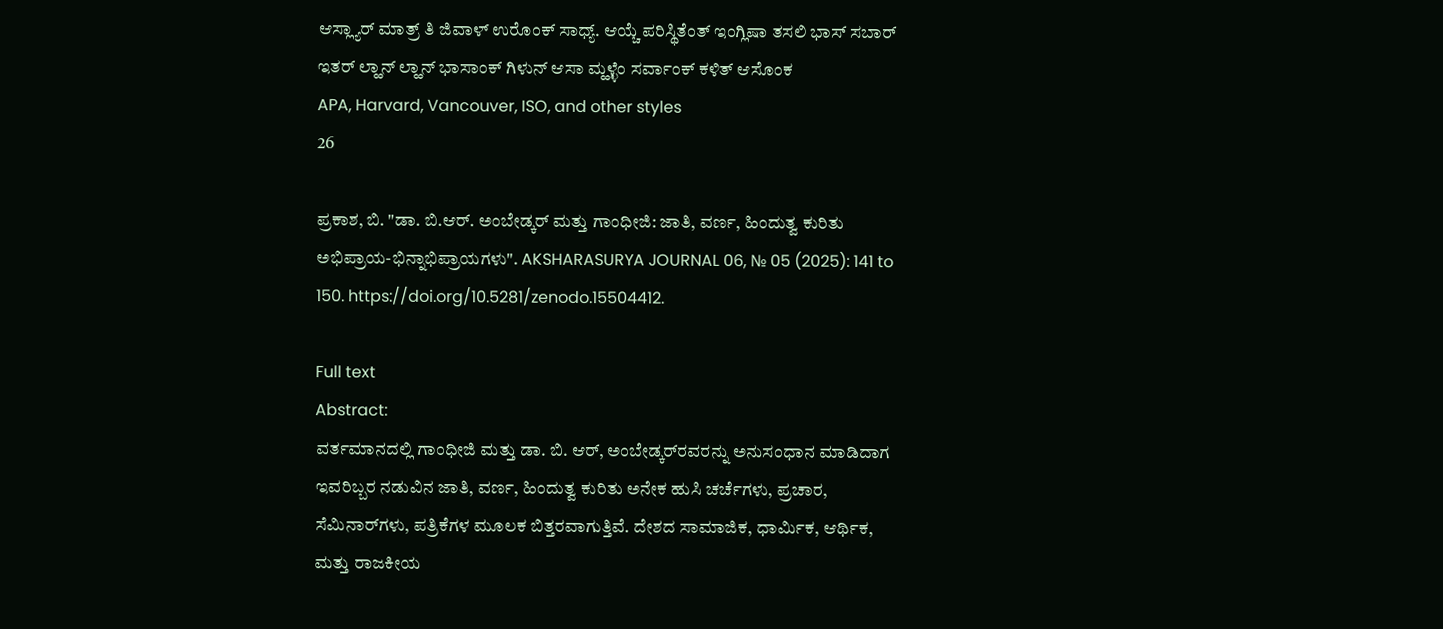ಆಸ್ಲ್ಯಾರ್ ಮಾತ್ರ್ ತಿ ಜಿವಾಳ್ ಉರೊಂಕ್ ಸಾಧ್ಯ್. ಆಯ್ಚೆ ಪರಿಸ್ಥಿತೆಂತ್ ಇಂಗ್ಲಿಷಾ ತಸಲಿ ಭಾಸ್ ಸಬಾರ್ ಇತರ್ ಲ್ಹಾನ್ ಲ್ಹಾನ್ ಭಾಸಾಂಕ್ ಗಿಳುನ್ ಆಸಾ ಮ್ಹಳ್ಳೆಂ ಸರ್ವಾಂಕ್ ಕಳಿತ್ ಆಸೊಂಕ
APA, Harvard, Vancouver, ISO, and other styles
26

ಪ್ರಕಾಶ, ಬಿ. "ಡಾ. ಬಿ.ಆರ್. ಅಂಬೇಡ್ಕರ್‌ ಮತ್ತು ಗಾಂಧೀಜಿ: ಜಾತಿ, ವರ್ಣ, ಹಿಂದುತ್ವ ಕುರಿತು ಅಭಿಪ್ರಾಯ-ಭಿನ್ನಾಭಿಪ್ರಾಯಗಳು". AKSHARASURYA JOURNAL 06, № 05 (2025): 141 to 150. https://doi.org/10.5281/zenodo.15504412.

Full text
Abstract:
ವರ್ತಮಾನದಲ್ಲಿ ಗಾಂಧೀಜಿ ಮತ್ತು ಡಾ. ಬಿ. ಆರ್, ಅಂಬೇಡ್ಕರ್‌‌ರವರನ್ನು ಅನುಸಂಧಾನ ಮಾಡಿದಾಗ ಇವರಿಬ್ಬರ ನಡುವಿನ ಜಾತಿ, ವರ್ಣ, ಹಿಂದುತ್ವ ಕುರಿತು ಅನೇಕ ಹುಸಿ ಚರ್ಚೆಗಳು, ಪ್ರಚಾರ, ಸೆಮಿನಾರ್‌ಗಳು, ಪತ್ರಿಕೆಗಳ ಮೂಲಕ ಬಿತ್ತರವಾಗುತ್ತಿವೆ. ದೇಶದ ಸಾಮಾಜಿಕ, ಧಾರ್ಮಿಕ, ಆರ್ಥಿಕ, ಮತ್ತು ರಾಜಕೀಯ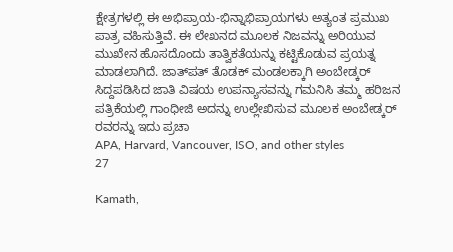ಕ್ಷೇತ್ರಗಳಲ್ಲಿ ಈ ಅಭಿಪ್ರಾಯ-ಭಿನ್ನಾಭಿಪ್ರಾಯಗಳು ಅತ್ಯಂತ ಪ್ರಮುಖ ಪಾತ್ರ ವಹಿಸುತ್ತಿವೆ. ಈ ಲೇಖನದ ಮೂಲಕ ನಿಜವನ್ನು ಅರಿಯುವ ಮುಖೇನ ಹೊಸದೊಂದು ತಾತ್ವಿಕತೆಯನ್ನು ಕಟ್ಟಿಕೊಡುವ ಪ್ರಯತ್ನ ಮಾಡಲಾಗಿದೆ. ಜಾತ್‌ಪತ್ ತೊಡಕ್ ಮಂಡಲಕ್ಕಾಗಿ ಅಂಬೇಡ್ಕರ್‌ ಸಿದ್ದಪಡಿಸಿದ ಜಾತಿ ವಿಷಯ ಉಪನ್ಯಾಸವನ್ನು ಗಮನಿಸಿ ತಮ್ಮ ಹರಿಜನ ಪತ್ರಿಕೆಯಲ್ಲಿ ಗಾಂಧೀಜಿ ಅದನ್ನು ಉಲ್ಲೇಖಿಸುವ ಮೂಲಕ ಅಂಬೇಡ್ಕರ್‌ ರವರನ್ನು ಇದು ಪ್ರಚಾ
APA, Harvard, Vancouver, ISO, and other styles
27

Kamath,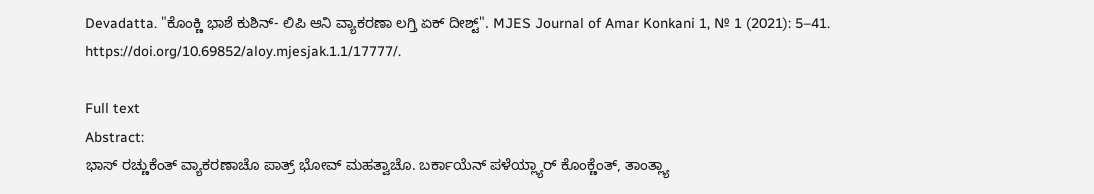Devadatta. "ಕೊಂಕ್ಣಿ ಭಾಶೆ ಕುಶಿನ್- ಲಿಪಿ ಆನಿ ವ್ಯಾಕರಣಾ ಲಗ್ತಿ ಏಕ್ ದೀಶ್ಟ್". MJES Journal of Amar Konkani 1, № 1 (2021): 5–41. https://doi.org/10.69852/aloy.mjesjak.1.1/17777/.

Full text
Abstract:
ಭಾಸ್ ರಚ್ಣುಕೆಂತ್ ವ್ಯಾಕರಣಾಚೊ ಪಾತ್ರ್ ಭೋವ್ ಮಹತ್ವಾಚೊ. ಬರ್ಕಾಯೆನ್ ಪಳೆಯ್ಲ್ಯಾರ್ ಕೊಂಕ್ಣೆಂತ್, ತಾಂತ್ಲ್ಯಾ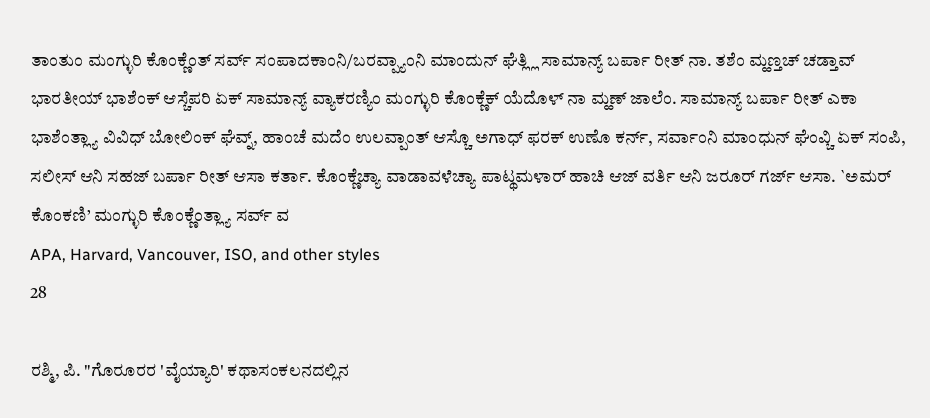ತಾಂತುಂ ಮಂಗ್ಳುರಿ ಕೊಂಕ್ಣೆಂತ್ ಸರ್ವ್ ಸಂಪಾದಕಾಂನಿ/ಬರವ್ಪ್ಯಾಂನಿ ಮಾಂದುನ್ ಘೆತ್ಲ್ಲಿ ಸಾಮಾನ್ಯ್ ಬರ್ಪಾ ರೀತ್ ನಾ. ತಶೆಂ ಮ್ಹಣ್ತಚ್ ಚಡ್ತಾವ್ ಭಾರತೀಯ್ ಭಾಶೆಂಕ್ ಆಸ್ಚೆಪರಿ ಏಕ್ ಸಾಮಾನ್ಯ್ ವ್ಯಾಕರಣ್ಯಿಂ ಮಂಗ್ಳುರಿ ಕೊಂಕ್ಣೆಕ್ ಯೆದೊಳ್ ನಾ ಮ್ಹಣ್ ಜಾಲೆಂ. ಸಾಮಾನ್ಯ್ ಬರ್ಪಾ ರೀತ್ ಎಕಾ ಭಾಶೆಂತ್ಲ್ಯಾ ವಿವಿಧ್ ಬೋಲಿಂಕ್ ಘೆವ್ನ್, ಹಾಂಚೆ ಮದೆಂ ಉಲವ್ಪಾಂತ್ ಆಸ್ಚೊ ಅಗಾಧ್ ಫರಕ್ ಉಣೊ ಕರ್ನ್, ಸರ್ವಾಂನಿ ಮಾಂಧುನ್ ಘೆಂವ್ಚಿ ಏಕ್ ಸಂಪಿ, ಸಲೀಸ್ ಆನಿ ಸಹಜ್ ಬರ್ಪಾ ರೀತ್ ಆಸಾ ಕರ್ತಾ. ಕೊಂಕ್ಣೆಚ್ಯಾ ವಾಡಾವಳೆಚ್ಯಾ ಪಾಟ್ಥಮಳಾರ್ ಹಾಚಿ ಆಜ್ ವರ್ತಿ ಆನಿ ಜರೂರ್ ಗರ್ಜ್ ಆಸಾ. `ಅಮರ್ ಕೊಂಕಣಿ’ ಮಂಗ್ಳುರಿ ಕೊಂಕ್ಣೆಂತ್ಲ್ಯಾ ಸರ್ವ್ ವ
APA, Harvard, Vancouver, ISO, and other styles
28

ರಶ್ಮಿ, ಪಿ. "ಗೊರೂರರ 'ವೈಯ್ಯಾರಿ' ಕಥಾಸಂಕಲನದಲ್ಲಿನ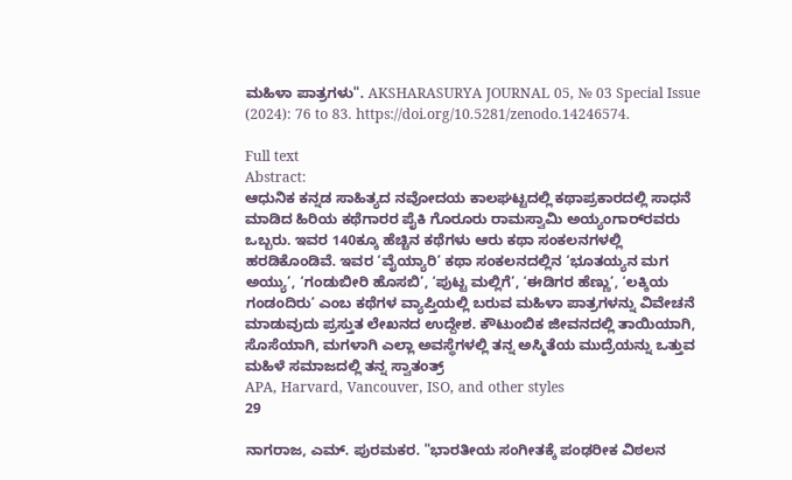ಮಹಿಳಾ ಪಾತ್ರಗಳು". AKSHARASURYA JOURNAL 05, № 03 Special Issue (2024): 76 to 83. https://doi.org/10.5281/zenodo.14246574.

Full text
Abstract:
ಆಧುನಿಕ ಕನ್ನಡ ಸಾಹಿತ್ಯದ ನವೋದಯ ಕಾಲಘಟ್ಟದಲ್ಲಿ ಕಥಾಪ್ರಕಾರದಲ್ಲಿ ಸಾಧನೆ ಮಾಡಿದ ಹಿರಿಯ ಕಥೆಗಾರರ ಪೈಕಿ ಗೊರೂರು ರಾಮಸ್ವಾಮಿ ಅಯ್ಯಂಗಾರ್‌ರವರು ಒಬ್ಬರು. ಇವರ 140ಕ್ಕೂ ಹೆಚ್ಚಿನ ಕಥೆಗಳು ಆರು ಕಥಾ ಸಂಕಲನಗಳಲ್ಲಿ ಹರಡಿಕೊಂಡಿವೆ. ಇವರ ‘ವೈಯ್ಯಾರಿ’ ಕಥಾ ಸಂಕಲನದಲ್ಲಿನ ‘ಭೂತಯ್ಯನ ಮಗ ಅಯ್ಯು’, ‘ಗಂಡುಬೀರಿ ಹೊಸಬಿ’, ‘ಪುಟ್ಟ ಮಲ್ಲಿಗೆ’, ‘ಈಡಿಗರ ಹೆಣ್ಣು’, ‘ಲಕ್ಕಿಯ ಗಂಡಂದಿರು’ ಎಂಬ ಕಥೆಗಳ ವ್ಯಾಪ್ತಿಯಲ್ಲಿ ಬರುವ ಮಹಿಳಾ ಪಾತ್ರಗಳನ್ನು ವಿವೇಚನೆ ಮಾಡುವುದು ಪ್ರಸ್ತುತ ಲೇಖನದ ಉದ್ದೇಶ. ಕೌಟುಂಬಿಕ ಜೀವನದಲ್ಲಿ ತಾಯಿಯಾಗಿ, ಸೊಸೆಯಾಗಿ, ಮಗಳಾಗಿ ಎಲ್ಲಾ ಅವಸ್ಥೆಗಳಲ್ಲಿ ತನ್ನ ಅಸ್ಮಿತೆಯ ಮುದ್ರೆಯನ್ನು ಒತ್ತುವ ಮಹಿಳೆ ಸಮಾಜದಲ್ಲಿ ತನ್ನ ಸ್ವಾತಂತ್ರ್
APA, Harvard, Vancouver, ISO, and other styles
29

ನಾಗರಾಜ, ಎಮ್. ಪುರಮಕರ. "ಭಾರತೀಯ ಸಂಗೀತಕ್ಕೆ ಪಂಢರೀಕ ವಿಠಲನ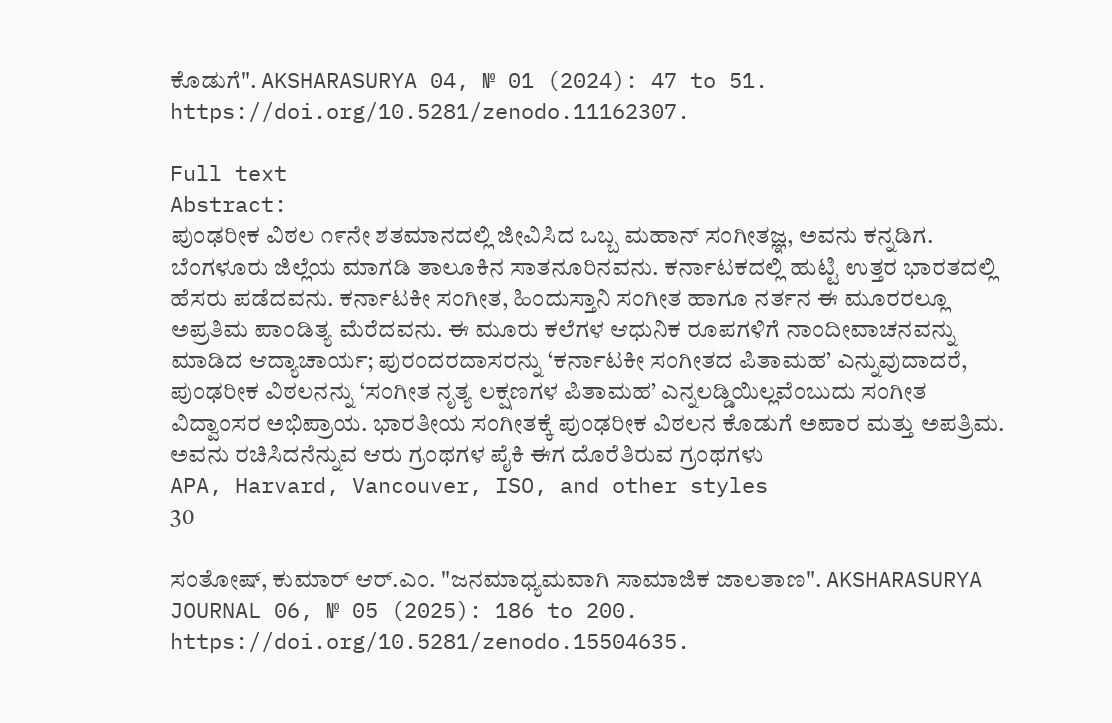ಕೊಡುಗೆ". AKSHARASURYA 04, № 01 (2024): 47 to 51. https://doi.org/10.5281/zenodo.11162307.

Full text
Abstract:
ಪುಂಢರೀಕ ವಿಠಲ ೧೯ನೇ ಶತಮಾನದಲ್ಲಿ ಜೀವಿಸಿದ ಒಬ್ಬ ಮಹಾನ್ ಸಂಗೀತಜ್ಞ, ಅವನು ಕನ್ನಡಿಗ. ಬೆಂಗಳೂರು ಜಿಲ್ಲೆಯ ಮಾಗಡಿ ತಾಲೂಕಿನ ಸಾತನೂರಿನವನು. ಕರ್ನಾಟಕದಲ್ಲಿ ಹುಟ್ಟಿ ಉತ್ತರ ಭಾರತದಲ್ಲಿ ಹೆಸರು ಪಡೆದವನು. ಕರ್ನಾಟಕೀ ಸಂಗೀತ, ಹಿಂದುಸ್ತಾನಿ ಸಂಗೀತ ಹಾಗೂ ನರ್ತನ ಈ ಮೂರರಲ್ಲೂ ಅಪ್ರತಿಮ ಪಾಂಡಿತ್ಯ ಮೆರೆದವನು. ಈ ಮೂರು ಕಲೆಗಳ ಆಧುನಿಕ ರೂಪಗಳಿಗೆ ನಾಂದೀವಾಚನವನ್ನು ಮಾಡಿದ ಆದ್ಯಾಚಾರ್ಯ; ಪುರಂದರದಾಸರನ್ನು ‘ಕರ್ನಾಟಕೀ ಸಂಗೀತದ ಪಿತಾಮಹ’ ಎನ್ನುವುದಾದರೆ, ಪುಂಢರೀಕ ವಿಠಲನನ್ನು ‘ಸಂಗೀತ ನೃತ್ಯ ಲಕ್ಷಣಗಳ ಪಿತಾಮಹ’ ಎನ್ನಲಡ್ಡಿಯಿಲ್ಲವೆಂಬುದು ಸಂಗೀತ ವಿದ್ವಾಂಸರ ಅಭಿಪ್ರಾಯ. ಭಾರತೀಯ ಸಂಗೀತಕ್ಕೆ ಪುಂಢರೀಕ ವಿಠಲನ ಕೊಡುಗೆ ಅಪಾರ ಮತ್ತು ಅಪತ್ರಿಮ. ಅವನು ರಚಿಸಿದನೆನ್ನುವ ಆರು ಗ್ರಂಥಗಳ ಪೈಕಿ ಈಗ ದೊರೆತಿರುವ ಗ್ರಂಥಗಳು
APA, Harvard, Vancouver, ISO, and other styles
30

ಸಂತೋಷ್, ಕುಮಾರ್ ಆರ್.ಎಂ. "ಜನಮಾಧ್ಯಮವಾಗಿ ಸಾಮಾಜಿಕ ಜಾಲತಾಣ". AKSHARASURYA JOURNAL 06, № 05 (2025): 186 to 200. https://doi.org/10.5281/zenodo.15504635.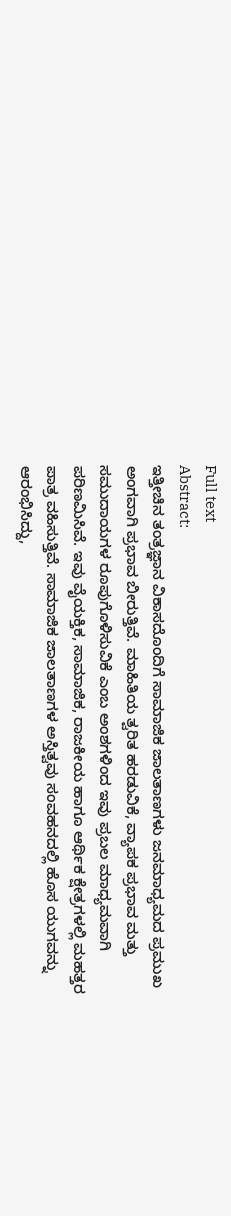Full text
Abstract:
ಇತ್ತೀಚಿನ ತಂತ್ರಜ್ಞಾನ ವಿಕಾಸದೊಂದಿಗೆ ಸಾಮಾಜಿಕ ಜಾಲತಾಣಗಳು ಜನಮಾಧ್ಯಮದ ಪ್ರಮುಖ ಅಂಗವಾಗಿ ಪ್ರಭಾವ ಬೀರುತ್ತಿವೆ. ಮಾಹಿತಿಯ ತ್ವರಿತ ಹರಡುವಿಕೆ, ವ್ಯಾಪಕ ಪ್ರಭಾವ ಮತ್ತು ಸಮುದಾಯಗಳ ರೂಪುಗೊಳಿಸುವಿಕೆ ಎಂಬ ಅಂಶಗಳಿಂದ ಇವು ಪ್ರಬಲ ಮಾಧ್ಯಮವಾಗಿ ಪರಿಣಮಿಸಿವೆ. ಇವು ವೈಯಕ್ತಿಕ, ಸಾಮಾಜಿಕ, ರಾಜಕೀಯ ಹಾಗೂ ಆರ್ಥಿಕ ಕ್ಷೇತ್ರಗಳಲ್ಲಿ ಮಹತ್ತರ ಪಾತ್ರ ವಹಿಸುತ್ತಿವೆ. ಸಾಮಾಜಿಕ ಜಾಲತಾಣಗಳ ಅಸ್ತಿತ್ವವು ಸಂವಹನದಲ್ಲಿ ಹೊಸ ಯುಗವನ್ನು ಆರಂಭಿಸಿದ್ದು,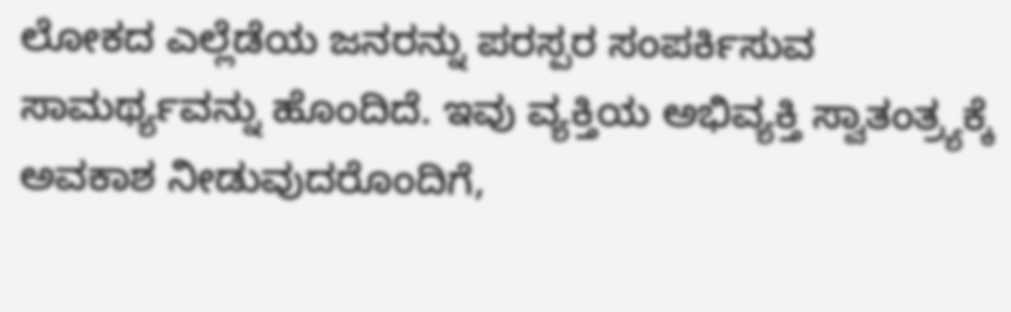ಲೋಕದ ಎಲ್ಲೆಡೆಯ ಜನರನ್ನು ಪರಸ್ಪರ ಸಂಪರ್ಕಿಸುವ ಸಾಮರ್ಥ್ಯವನ್ನು ಹೊಂದಿದೆ. ಇವು ವ್ಯಕ್ತಿಯ ಅಭಿವ್ಯಕ್ತಿ ಸ್ವಾತಂತ್ರ್ಯಕ್ಕೆ ಅವಕಾಶ ನೀಡುವುದರೊಂದಿಗೆ,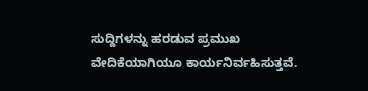ಸುದ್ದಿಗಳನ್ನು ಹರಡುವ ಪ್ರಮುಖ ವೇದಿಕೆಯಾಗಿಯೂ ಕಾರ್ಯನಿರ್ವಹಿಸುತ್ತವೆ.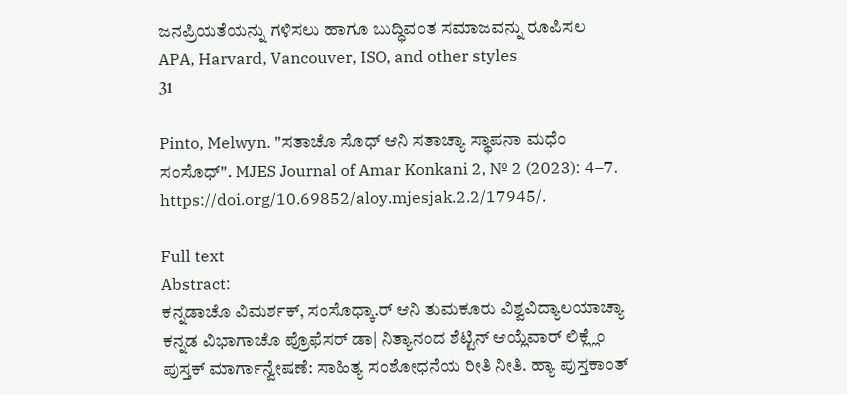ಜನಪ್ರಿಯತೆಯನ್ನು ಗಳಿಸಲು ಹಾಗೂ ಬುದ್ಧಿವಂತ ಸಮಾಜವನ್ನು ರೂಪಿಸಲ
APA, Harvard, Vancouver, ISO, and other styles
31

Pinto, Melwyn. "ಸತಾಚೊ ಸೊಧ್ ಆನಿ ಸತಾಚ್ಯಾ ಸ್ಥಾಪನಾ ಮಧೆಂ ಸಂಸೊಧ್". MJES Journal of Amar Konkani 2, № 2 (2023): 4–7. https://doi.org/10.69852/aloy.mjesjak.2.2/17945/.

Full text
Abstract:
ಕನ್ನಡಾಚೊ ವಿಮರ್ಶಕ್, ಸಂಸೊಧ್ಕಾ.ರ್ ಆನಿ ತುಮಕೂರು ವಿಶ್ವವಿದ್ಯಾಲಯಾಚ್ಯಾ ಕನ್ನಡ ವಿಭಾಗಾಚೊ ಪ್ರೊಫೆಸರ್ ಡಾ| ನಿತ್ಯಾನಂದ ಶೆಟ್ಟಿನ್ ಆಯ್ಲೆವಾರ್ ಲಿಕ್ಲ್ಲೆಂ ಪುಸ್ತಕ್ ಮಾರ್ಗಾನ್ವೇಷಣೆ: ಸಾಹಿತ್ಯ ಸಂಶೋಧನೆಯ ರೀತಿ ನೀತಿ. ಹ್ಯಾ ಪುಸ್ತಕಾಂತ್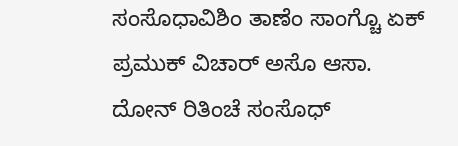ಸಂಸೊಧಾವಿಶಿಂ ತಾಣೆಂ ಸಾಂಗ್ಚೊ ಏಕ್ ಪ್ರಮುಕ್ ವಿಚಾರ್ ಅಸೊ ಆಸಾ. ದೋನ್ ರಿತಿಂಚೆ ಸಂಸೊಧ್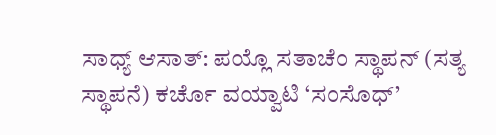ಸಾಧ್ಯ್ ಆಸಾತ್: ಪಯ್ಲೊ ಸತಾಚೆಂ ಸ್ಥಾಪನ್ (ಸತ್ಯ ಸ್ಥಾಪನೆ) ಕರ್ಚೊ ವಯ್ವಾಟಿ ‘ಸಂಸೊಧ್’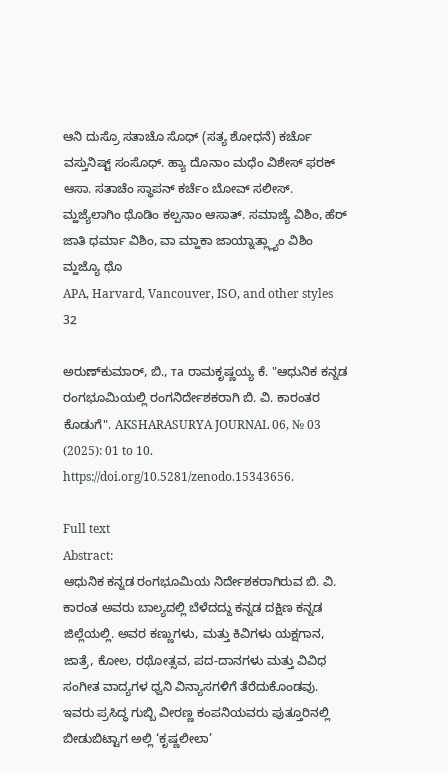ಆನಿ ದುಸ್ರೊ ಸತಾಚೊ ಸೊಧ್ (ಸತ್ಯ ಶೋಧನೆ) ಕರ್ಚೊ ವಸ್ತುನಿಷ್ಟ್ ಸಂಸೊಧ್. ಹ್ಯಾ ದೊನಾಂ ಮಧೆಂ ವಿಶೇಸ್ ಫರಕ್ ಆಸಾ. ಸತಾಚೆಂ ಸ್ಥಾಪನ್ ಕರ್ಚೆಂ ಬೋವ್ ಸಲೀಸ್. ಮ್ಹಜ್ಯೆಲಾಗಿಂ ಥೊಡಿಂ ಕಲ್ಪನಾಂ ಆಸಾತ್. ಸಮಾಜ್ಯೆ ವಿಶಿಂ, ಹೆರ್ ಜಾತಿ ಧರ್ಮಾ ವಿಶಿಂ, ವಾ ಮ್ಹಾಕಾ ಜಾಯ್ನಾತ್ಲ್ಲ್ಯಾಂ ವಿಶಿಂ ಮ್ಹಜ್ಯೊ ಥೊ
APA, Harvard, Vancouver, ISO, and other styles
32

ಅರುಣ್‌ಕುಮಾರ್, ಬಿ., та ರಾಮಕೃಷ್ಣಯ್ಯ ಕೆ. "ಆಧುನಿಕ ಕನ್ನಡ ರಂಗಭೂಮಿಯಲ್ಲಿ ರಂಗನಿರ್ದೇಶಕರಾಗಿ ಬಿ. ವಿ. ಕಾರಂತರ ಕೊಡುಗೆ". AKSHARASURYA JOURNAL 06, № 03 (2025): 01 to 10. https://doi.org/10.5281/zenodo.15343656.

Full text
Abstract:
ಆಧುನಿಕ ಕನ್ನಡ ರಂಗಭೂಮಿಯ ನಿರ್ದೇಶಕರಾಗಿರುವ ಬಿ. ವಿ. ಕಾರಂತ ಅವರು ಬಾಲ್ಯದಲ್ಲಿ ಬೆಳೆದದ್ದು ಕನ್ನಡ ದಕ್ಷಿಣ ಕನ್ನಡ ಜಿಲ್ಲೆಯಲ್ಲಿ. ಅವರ ಕಣ್ಣುಗಳು, ಮತ್ತು ಕಿವಿಗಳು ಯಕ್ಷಗಾನ, ಜಾತ್ರೆ, ಕೋಲ, ರಥೋತ್ಸವ, ಪದ-ದಾನಗಳು ಮತ್ತು ವಿವಿಧ ಸಂಗೀತ ವಾದ್ಯಗಳ ಧ್ವನಿ ವಿನ್ಯಾಸಗಳಿಗೆ ತೆರೆದುಕೊಂಡವು. ಇವರು ಪ್ರಸಿದ್ಧ ಗುಬ್ಬಿ ವೀರಣ್ಣ ಕಂಪನಿಯವರು ಪುತ್ತೂರಿನಲ್ಲಿ ಬೀಡುಬಿಟ್ಟಾಗ ಅಲ್ಲಿ ‘ಕೃಷ್ಣಲೀಲಾ’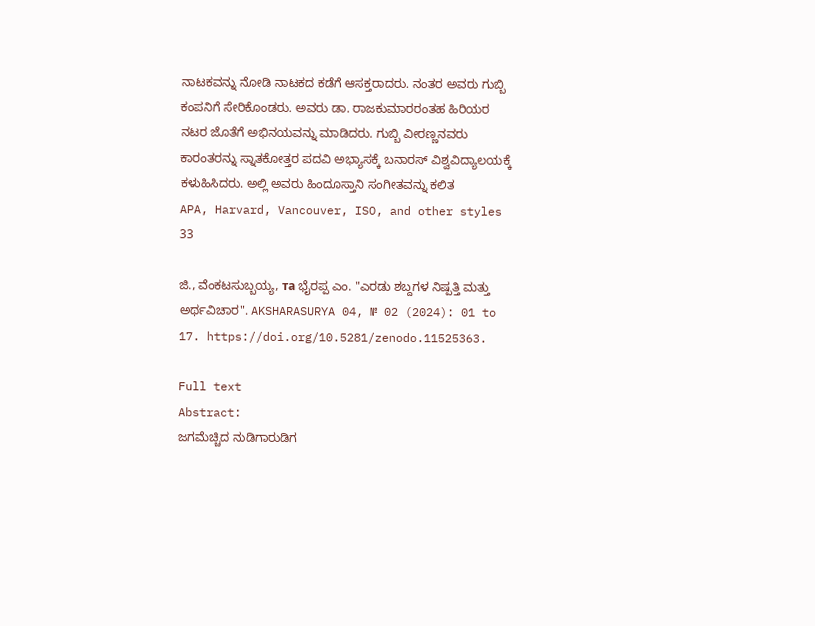ನಾಟಕವನ್ನು ನೋಡಿ ನಾಟಕದ ಕಡೆಗೆ ಆಸಕ್ತರಾದರು. ನಂತರ ಅವರು ಗುಬ್ಬಿ ಕಂಪನಿಗೆ ಸೇರಿಕೊಂಡರು. ಅವರು ಡಾ. ರಾಜಕುಮಾರರಂತಹ ಹಿರಿಯರ ನಟರ ಜೊತೆಗೆ ಅಭಿನಯವನ್ನು ಮಾಡಿದರು. ಗುಬ್ಬಿ ವೀರಣ್ಣನವರು ಕಾರಂತರನ್ನು ಸ್ನಾತಕೋತ್ತರ ಪದವಿ ಅಭ್ಯಾಸಕ್ಕೆ ಬನಾರಸ್ ವಿಶ್ವವಿದ್ಯಾಲಯಕ್ಕೆ ಕಳುಹಿಸಿದರು. ಅಲ್ಲಿ ಅವರು ಹಿಂದೂಸ್ತಾನಿ ಸಂಗೀತವನ್ನು ಕಲಿತ
APA, Harvard, Vancouver, ISO, and other styles
33

ಜಿ., ವೆಂಕಟಸುಬ್ಬಯ್ಯ, та ಭೈರಪ್ಪ ಎಂ. "ಎರಡು ಶಬ್ದಗಳ ನಿಷ್ಪತ್ತಿ ಮತ್ತು ಅರ್ಥವಿಚಾರ". AKSHARASURYA 04, № 02 (2024): 01 to 17. https://doi.org/10.5281/zenodo.11525363.

Full text
Abstract:
ಜಗಮೆಚ್ಚಿದ ನುಡಿಗಾರುಡಿಗ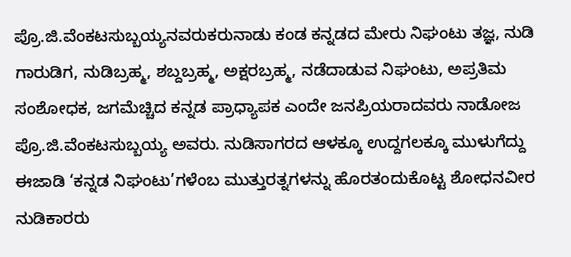ಪ್ರೊ.ಜಿ.ವೆಂಕಟಸುಬ್ಬಯ್ಯನವರುಕರುನಾಡು ಕಂಡ ಕನ್ನಡದ ಮೇರು ನಿಘಂಟು ತಜ್ಞ, ನುಡಿ ಗಾರುಡಿಗ, ನುಡಿಬ್ರಹ್ಮ, ಶಬ್ದಬ್ರಹ್ಮ, ಅಕ್ಷರಬ್ರಹ್ಮ, ನಡೆದಾಡುವ ನಿಘಂಟು, ಅಪ್ರತಿಮ ಸಂಶೋಧಕ, ಜಗಮೆಚ್ಚಿದ ಕನ್ನಡ ಪ್ರಾಧ್ಯಾಪಕ ಎಂದೇ ಜನಪ್ರಿಯರಾದವರು ನಾಡೋಜ ಪ್ರೊ.ಜಿ.ವೆಂಕಟಸುಬ್ಬಯ್ಯ ಅವರು. ನುಡಿಸಾಗರದ ಆಳಕ್ಕೂ ಉದ್ದಗಲಕ್ಕೂ ಮುಳುಗೆದ್ದು ಈಜಾಡಿ ‘ಕನ್ನಡ ನಿಘಂಟು’ಗಳೆಂಬ ಮುತ್ತುರತ್ನಗಳನ್ನು ಹೊರತಂದುಕೊಟ್ಟ ಶೋಧನವೀರ ನುಡಿಕಾರರು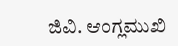ಜಿವಿ. ಆಂಗ್ಲಮುಖಿ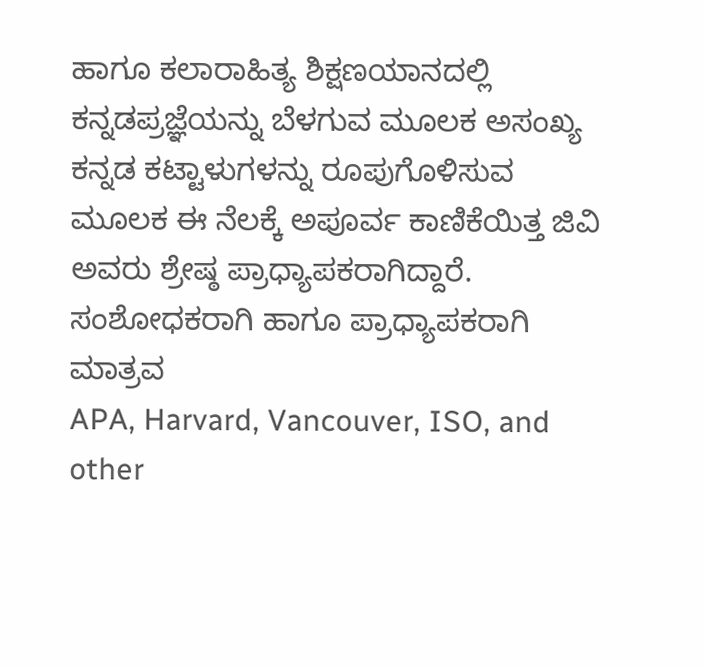ಹಾಗೂ ಕಲಾರಾಹಿತ್ಯ ಶಿಕ್ಷಣಯಾನದಲ್ಲಿ ಕನ್ನಡಪ್ರಜ್ಞೆಯನ್ನು ಬೆಳಗುವ ಮೂಲಕ ಅಸಂಖ್ಯ ಕನ್ನಡ ಕಟ್ಟಾಳುಗಳನ್ನು ರೂಪುಗೊಳಿಸುವ ಮೂಲಕ ಈ ನೆಲಕ್ಕೆ ಅಪೂರ್ವ ಕಾಣಿಕೆಯಿತ್ತ ಜಿವಿ ಅವರು ಶ್ರೇಷ್ಠ ಪ್ರಾಧ್ಯಾಪಕರಾಗಿದ್ದಾರೆ. ಸಂಶೋಧಕರಾಗಿ ಹಾಗೂ ಪ್ರಾಧ್ಯಾಪಕರಾಗಿ ಮಾತ್ರವ
APA, Harvard, Vancouver, ISO, and other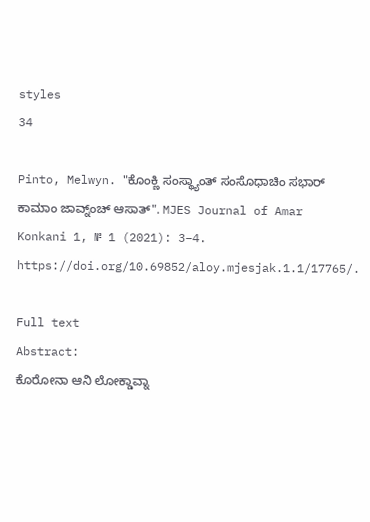styles
34

Pinto, Melwyn. "ಕೊಂಕ್ಣಿ ಸಂಸ್ಥ್ಯಾಂತ್ ಸಂಸೊಧಾಚಿಂ ಸಭಾರ್ ಕಾಮಾಂ ಜಾವ್ನ್ಂಚ್ ಆಸಾತ್". MJES Journal of Amar Konkani 1, № 1 (2021): 3–4. https://doi.org/10.69852/aloy.mjesjak.1.1/17765/.

Full text
Abstract:
ಕೊರೋನಾ ಆನಿ ಲೋಕ್ಡಾವ್ನಾ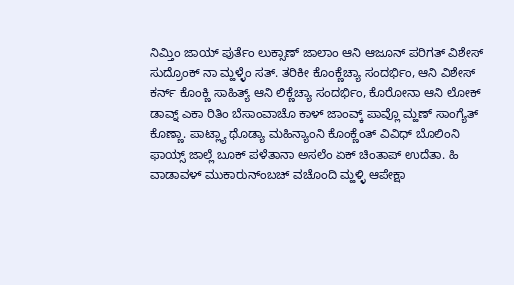ನಿಮ್ತಿಂ ಜಾಯ್ ಪುರ್ತೆಂ ಲುಕ್ಸಾಣ್ ಜಾಲಾಂ ಆನಿ ಆಜೂನ್ ಪರಿಗತ್ ವಿಶೇಸ್ ಸುದ್ರೊಂಕ್ ನಾ ಮ್ಹಳ್ಳೆಂ ಸತ್. ತರಿಕೀ ಕೊಂಕ್ಣೆಚ್ಯಾ ಸಂದರ್ಭಿಂ, ಆನಿ ವಿಶೇಸ್ ಕರ್ನ್ ಕೊಂಕ್ಣಿ ಸಾಹಿತ್ಯ್ ಆನಿ ಲಿಕ್ಣೆಚ್ಯಾ ಸಂದರ್ಭಿಂ, ಕೊರೋನಾ ಆನಿ ಲೋಕ್ ಡಾವ್ನ್ ಎಕಾ ರಿತಿಂ ಬೆಸಾಂವಾಚೊ ಕಾಳ್ ಜಾಂವ್ಕ್ ಪಾವ್ಲೊ ಮ್ಹಣ್ ಸಾಂಗ್ಯೆತ್ ಕೊಣ್ಣಾ. ಪಾಟ್ಲ್ಯಾ ಥೊಡ್ಯಾ ಮಹಿನ್ಯಾಂನಿ ಕೊಂಕ್ಣೆಂತ್ ವಿವಿಧ್ ಬೊಲಿಂನಿ ಫಾಯ್ಸ್ ಜಾಲ್ಲೆ ಬೂಕ್ ಪಳೆತಾನಾ ಅಸಲೆಂ ಏಕ್ ಚಿಂತಾಪ್ ಉದೆತಾ. ಹಿ ವಾಡಾವಳ್ ಮುಕಾರುನ್ಂಬಚ್ ವಚೊಂದಿ ಮ್ಹಳ್ಳಿ ಆಪೇಕ್ಷಾ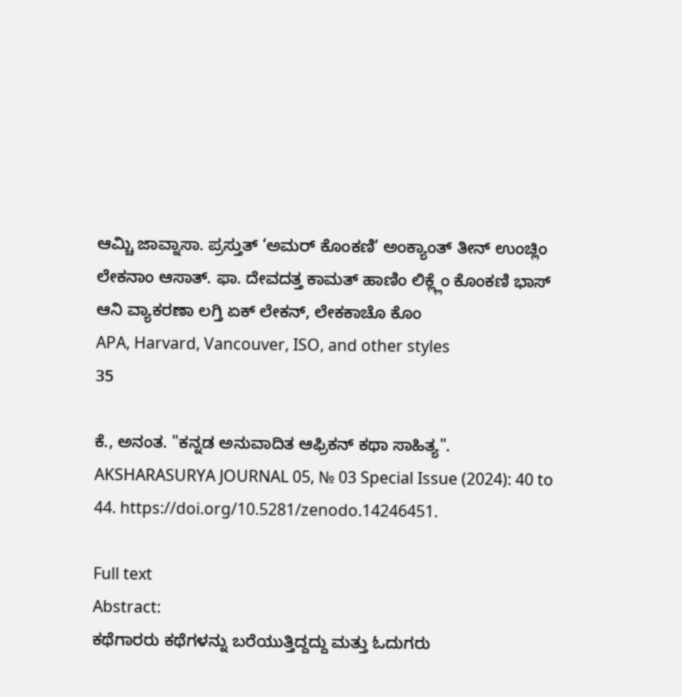ಆಮ್ಚಿ ಜಾವ್ನಾಸಾ. ಪ್ರಸ್ತುತ್ ‘ಅಮರ್ ಕೊಂಕಣಿ’ ಅಂಕ್ಯಾಂತ್ ತೀನ್ ಉಂಚ್ಲಿಂ ಲೇಕನಾಂ ಆಸಾತ್. ಫಾ. ದೇವದತ್ತ ಕಾಮತ್ ಹಾಣಿಂ ಲಿಕ್ಲ್ಲೆಂ ಕೊಂಕಣಿ ಭಾಸ್ ಆನಿ ವ್ಯಾಕರಣಾ ಲಗ್ತಿ ಏಕ್ ಲೇಕನ್, ಲೇಕಕಾಚೊ ಕೊಂ
APA, Harvard, Vancouver, ISO, and other styles
35

ಕೆ., ಅನಂತ. "ಕನ್ನಡ ಅನುವಾದಿತ ಆಫ್ರಿಕನ್ ಕಥಾ ಸಾಹಿತ್ಯ". AKSHARASURYA JOURNAL 05, № 03 Special Issue (2024): 40 to 44. https://doi.org/10.5281/zenodo.14246451.

Full text
Abstract:
ಕಥೆಗಾರರು ಕಥೆಗಳನ್ನು ಬರೆಯುತ್ತಿದ್ದದ್ದು ಮತ್ತು ಓದುಗರು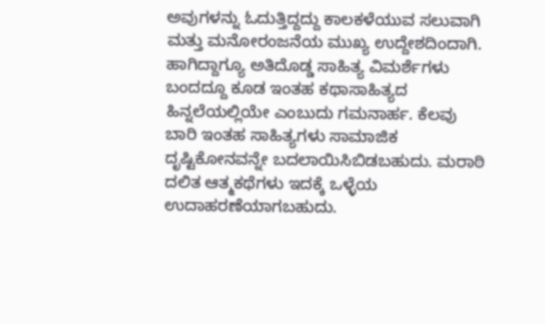ಅವುಗಳನ್ನು ಓದುತ್ತಿದ್ದದ್ದು ಕಾಲಕಳೆಯುವ ಸಲುವಾಗಿ ಮತ್ತು ಮನೋರಂಜನೆಯ ಮುಖ್ಯ ಉದ್ದೇಶದಿಂದಾಗಿ. ಹಾಗಿದ್ದಾಗ್ಯೂ ಅತಿದೊಡ್ಡ ಸಾಹಿತ್ಯ ವಿಮರ್ಶೆಗಳು ಬಂದದ್ದೂ ಕೂಡ ಇಂತಹ ಕಥಾಸಾಹಿತ್ಯದ ಹಿನ್ನಲೆಯಲ್ಲಿಯೇ ಎಂಬುದು ಗಮನಾರ್ಹ. ಕೆಲವು ಬಾರಿ ಇಂತಹ ಸಾಹಿತ್ಯಗಳು ಸಾಮಾಜಿಕ ದೃಷ್ಟಿಕೋನವನ್ನೇ ಬದಲಾಯಿಸಿಬಿಡಬಹುದು. ಮರಾಠಿ ದಲಿತ ಆತ್ಮಕಥೆಗಳು ಇದಕ್ಕೆ ಒಳ್ಳೆಯ ಉದಾಹರಣೆಯಾಗಬಹುದು.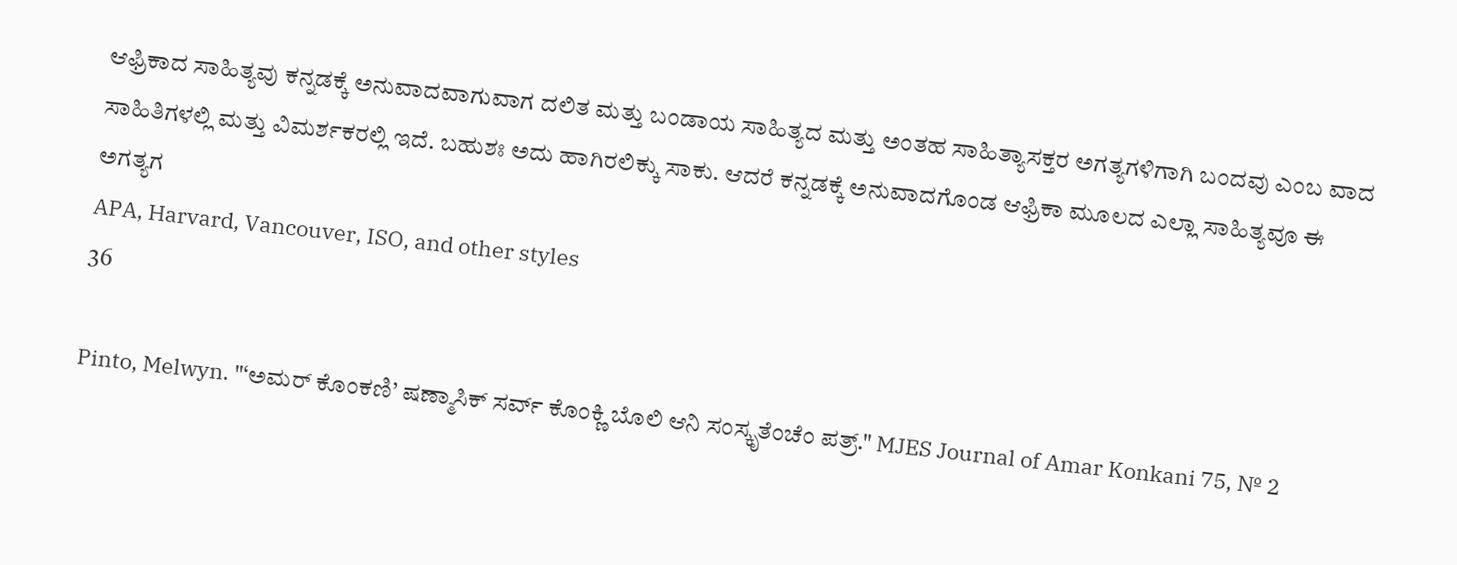ಆಫ್ರಿಕಾದ ಸಾಹಿತ್ಯವು ಕನ್ನಡಕ್ಕೆ ಅನುವಾದವಾಗುವಾಗ ದಲಿತ ಮತ್ತು ಬಂಡಾಯ ಸಾಹಿತ್ಯದ ಮತ್ತು ಅಂತಹ ಸಾಹಿತ್ಯಾಸಕ್ತರ ಅಗತ್ಯಗಳಿಗಾಗಿ ಬಂದವು ಎಂಬ ವಾದ ಸಾಹಿತಿಗಳಲ್ಲಿ ಮತ್ತು ವಿಮರ್ಶಕರಲ್ಲಿ ಇದೆ. ಬಹುಶಃ ಅದು ಹಾಗಿರಲಿಕ್ಕು ಸಾಕು. ಆದರೆ ಕನ್ನಡಕ್ಕೆ ಅನುವಾದಗೊಂಡ ಆಫ್ರಿಕಾ ಮೂಲದ ಎಲ್ಲಾ ಸಾಹಿತ್ಯವೂ ಈ ಅಗತ್ಯಗ
APA, Harvard, Vancouver, ISO, and other styles
36

Pinto, Melwyn. "‘ಅಮರ್ ಕೊಂಕಣಿ’ ಷಣ್ಮಾಸಿಕ್ ಸರ್ವ್ ಕೊಂಕ್ಣಿ ಬೊಲಿ ಆನಿ ಸಂಸ್ಕೃತೆಂಚೆಂ ಪತ್ರ್." MJES Journal of Amar Konkani 75, № 2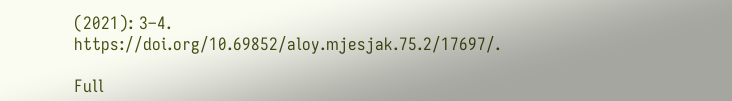(2021): 3–4. https://doi.org/10.69852/aloy.mjesjak.75.2/17697/.

Full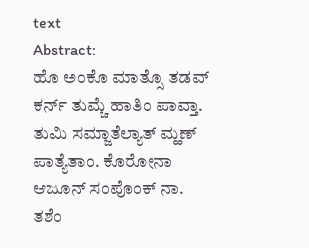text
Abstract:
ಹೊ ಅಂಕೊ ಮಾತ್ಸೊ ತಡವ್ ಕರ್ನ್ ತುಮ್ಚೆ ಹಾತಿಂ ಪಾವ್ತಾ. ತುಮಿ ಸಮ್ಜಾತೆಲ್ಯಾತ್ ಮ್ಹಣ್ ಪಾತ್ಯೆತಾಂ. ಕೊರೋನಾ ಆಜೂನ್ ಸಂಪೊಂಕ್ ನಾ. ತಶೆಂ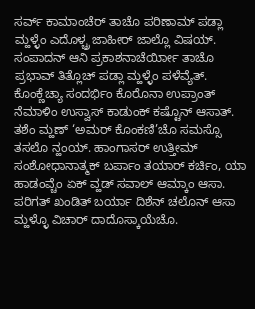ಸರ್ವ್ ಕಾಮಾಂಚೆರ್ ತಾಚೊ ಪರಿಣಾಮ್ ಪಡ್ಲಾ ಮ್ಹಳ್ಳೆಂ ಎದೊಳ್ಚ್ರ ಜಾಹೀರ್ ಜಾಲ್ಲೊ ವಿಷಯ್. ಸಂಪಾದನ್ ಆನಿ ಪ್ರಕಾಶನಾಚೆರ್ಯೀಾ ತಾಚೊ ಪ್ರಭಾವ್ ತಿತ್ಲೊಚ್ ಪಡ್ಲಾ ಮ್ಹಳ್ಳೆಂ ಪಳೆವ್ಯೆತ್. ಕೊಂಕ್ಣೆಚ್ಯಾ ಸಂದರ್ಭಿಂ ಕೊರೊನಾ ಉಪ್ರಾಂತ್ ನೆಮಾಳಿಂ ಉಸ್ವಾಸ್ ಕಾಡುಂಕ್ ಕಷ್ಟೊನ್ ಆಸಾತ್. ತಶೆಂ ಮ್ಹಣ್ ‘ಅಮರ್ ಕೊಂಕಣಿ’ಚೊ ಸಮಸ್ಸೊ ತಸಲೊ ನ್ಹಂಯ್. ಹಾಂಗಾಸರ್ ಉತ್ತೀಮ್ ಸಂಶೋಧಾನಾತ್ಮಕ್ ಬರ್ಪಾಂ ತಯಾರ್ ಕರ್ಚಿಂ, ಯಾ ಹಾಡಂವ್ಚೆಂ ಏಕ್ ವ್ಹಡ್ ಸವಾಲ್ ಆಮ್ಕಾಂ ಆಸಾ. ಪರಿಗತ್ ಖಂಡಿತ್ ಬರ್ಯಾ ದಿಶೆನ್ ಚಲೊನ್ ಆಸಾ ಮ್ಹಳ್ಳೊ ವಿಚಾರ್ ದಾದೊಸ್ಕಾಯೆಚೊ.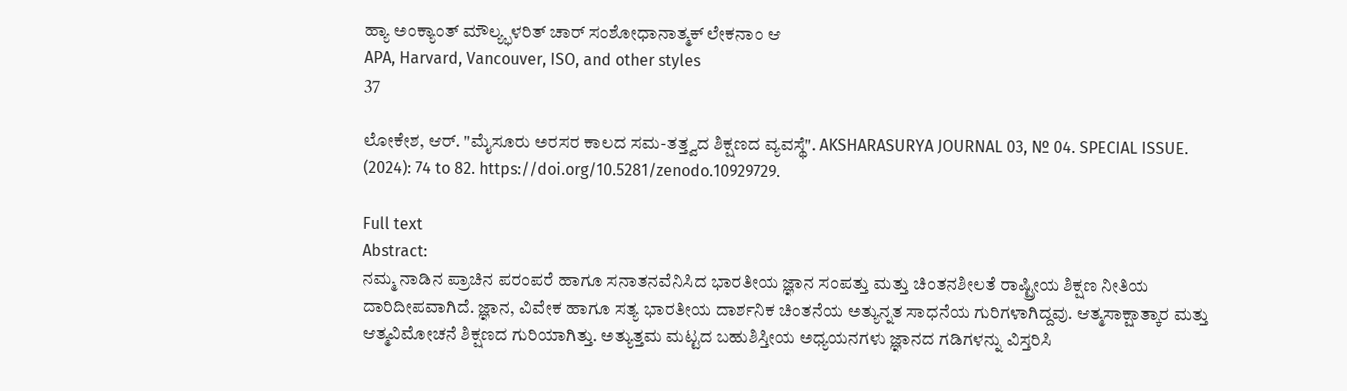ಹ್ಯಾ ಅಂಕ್ಯಾಂತ್ ಮೌಲ್ಯ್ಭಳರಿತ್ ಚಾರ್ ಸಂಶೋಧಾನಾತ್ಮಕ್ ಲೇಕನಾಂ ಆ
APA, Harvard, Vancouver, ISO, and other styles
37

ಲೋಕೇಶ, ಆರ್. "ಮೈಸೂರು ಅರಸರ ಕಾಲದ ಸಮ-ತತ್ತ್ವದ ಶಿಕ್ಷಣದ ವ್ಯವಸ್ಥೆ". AKSHARASURYA JOURNAL 03, № 04. SPECIAL ISSUE. (2024): 74 to 82. https://doi.org/10.5281/zenodo.10929729.

Full text
Abstract:
ನಮ್ಮ ನಾಡಿನ ಪ್ರಾಚಿನ ಪರಂಪರೆ ಹಾಗೂ ಸನಾತನವೆನಿಸಿದ ಭಾರತೀಯ ಜ್ಞಾನ ಸಂಪತ್ತು ಮತ್ತು ಚಿಂತನಶೀಲತೆ ರಾಷ್ಟ್ರೀಯ ಶಿಕ್ಷಣ ನೀತಿಯ ದಾರಿದೀಪವಾಗಿದೆ. ಜ್ಞಾನ, ವಿವೇಕ ಹಾಗೂ ಸತ್ಯ ಭಾರತೀಯ ದಾರ್ಶನಿಕ ಚಿಂತನೆಯ ಅತ್ಯುನ್ನತ ಸಾಧನೆಯ ಗುರಿಗಳಾಗಿದ್ದವು. ಆತ್ಮಸಾಕ್ಷಾತ್ಕಾರ ಮತ್ತು ಆತ್ಮವಿಮೋಚನೆ ಶಿಕ್ಷಣದ ಗುರಿಯಾಗಿತ್ತು. ಅತ್ಯುತ್ತಮ ಮಟ್ಟದ ಬಹುಶಿಸ್ತೀಯ ಅಧ್ಯಯನಗಳು ಜ್ಞಾನದ ಗಡಿಗಳನ್ನು ವಿಸ್ತರಿಸಿ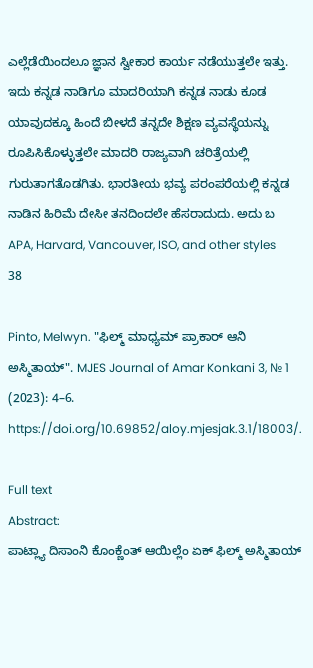ಎಲ್ಲೆಡೆಯಿಂದಲೂ ಜ್ಞಾನ ಸ್ವೀಕಾರ ಕಾರ್ಯ ನಡೆಯುತ್ತಲೇ ಇತ್ತು. ಇದು ಕನ್ನಡ ನಾಡಿಗೂ ಮಾದರಿಯಾಗಿ ಕನ್ನಡ ನಾಡು ಕೂಡ ಯಾವುದಕ್ಕೂ ಹಿಂದೆ ಬೀಳದೆ ತನ್ನದೇ ಶಿಕ್ಷಣ ವ್ಯವಸ್ಥೆಯನ್ನು ರೂಪಿಸಿಕೊಳ್ಳುತ್ತಲೇ ಮಾದರಿ ರಾಜ್ಯವಾಗಿ ಚರಿತ್ರೆಯಲ್ಲಿ ಗುರುತಾಗತೊಡಗಿತು. ಭಾರತೀಯ ಭವ್ಯ ಪರಂಪರೆಯಲ್ಲಿ ಕನ್ನಡ ನಾಡಿನ ಹಿರಿಮೆ ದೇಸೀ ತನದಿಂದಲೇ ಹೆಸರಾದುದು. ಅದು ಬ
APA, Harvard, Vancouver, ISO, and other styles
38

Pinto, Melwyn. "ಫಿಲ್ಮ್ ಮಾಧ್ಯಮ್ ಪ್ರಾಕಾರ್ ಆನಿ ಅಸ್ಮಿತಾಯ್". MJES Journal of Amar Konkani 3, № 1 (2023): 4–6. https://doi.org/10.69852/aloy.mjesjak.3.1/18003/.

Full text
Abstract:
ಪಾಟ್ಲ್ಯಾ ದಿಸಾಂನಿ ಕೊಂಕ್ಣೆಂತ್ ಆಯಿಲ್ಲೆಂ ಏಕ್ ಫಿಲ್ಮ್ ಅಸ್ಮಿತಾಯ್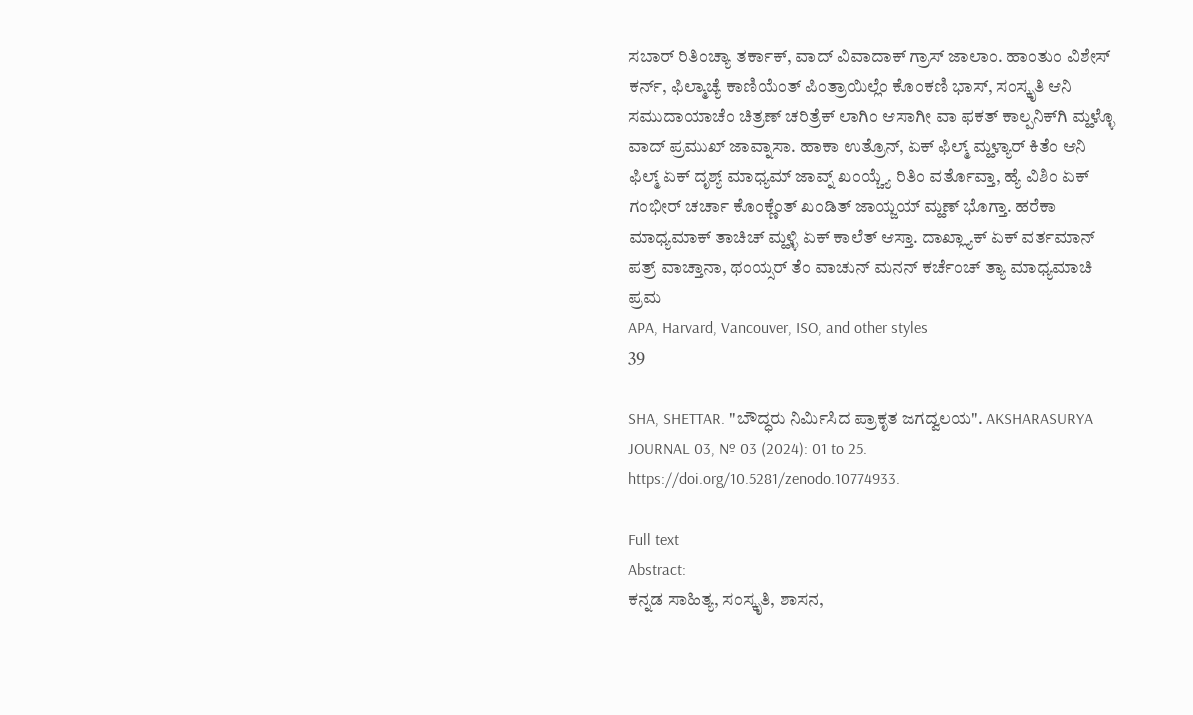ಸಬಾರ್ ರಿತಿಂಚ್ಯಾ ತರ್ಕಾಕ್, ವಾದ್ ವಿವಾದಾಕ್ ಗ್ರಾಸ್ ಜಾಲಾಂ. ಹಾಂತುಂ ವಿಶೇಸ್ ಕರ್ನ್, ಫಿಲ್ಮಾಚ್ಯೆ ಕಾಣಿಯೆಂತ್ ಪಿಂತ್ರಾಯಿಲ್ಲೆಂ ಕೊಂಕಣಿ ಭಾಸ್, ಸಂಸ್ಕೃತಿ ಆನಿ ಸಮುದಾಯಾಚೆಂ ಚಿತ್ರಣ್ ಚರಿತ್ರೆಕ್ ಲಾಗಿಂ ಆಸಾಗೀ ವಾ ಫಕತ್ ಕಾಲ್ಪನಿಕ್‍ಗಿ ಮ್ಹಳ್ಳೊ ವಾದ್ ಪ್ರಮುಖ್ ಜಾವ್ನಾಸಾ. ಹಾಕಾ ಉತ್ರೊನ್, ಏಕ್ ಫಿಲ್ಮ್ ಮ್ಹಳ್ಯಾರ್ ಕಿತೆಂ ಆನಿ ಫಿಲ್ಮ್ ಏಕ್ ದೃಶ್ಯ್ ಮಾಧ್ಯಮ್ ಜಾವ್ನ್ ಖಂಯ್ಚ್ಯೆ ರಿತಿಂ ವರ್ತೊವ್ತಾ, ಹ್ಯೆ ವಿಶಿಂ ಏಕ್ ಗಂಭೀರ್ ಚರ್ಚಾ ಕೊಂಕ್ಣೆಂತ್ ಖಂಡಿತ್ ಜಾಯ್ಜಯ್ ಮ್ಹಣ್ ಭೊಗ್ತಾ. ಹರೆಕಾ ಮಾಧ್ಯಮಾಕ್ ತಾಚಿಚ್ ಮ್ಹಳ್ಳಿ ಏಕ್ ಕಾಲೆತ್ ಆಸ್ತಾ. ದಾಖ್ಲ್ಯಾಕ್ ಏಕ್ ವರ್ತಮಾನ್ ಪತ್ರ್ ವಾಚ್ತಾನಾ, ಥಂಯ್ಸರ್ ತೆಂ ವಾಚುನ್ ಮನನ್ ಕರ್ಚೆಂಚ್ ತ್ಯಾ ಮಾಧ್ಯಮಾಚಿ ಪ್ರಮ
APA, Harvard, Vancouver, ISO, and other styles
39

SHA, SHETTAR. "ಬೌದ್ಧರು ನಿರ್ಮಿಸಿದ ಪ್ರಾಕೃತ ಜಗದ್ವಲಯ". AKSHARASURYA JOURNAL 03, № 03 (2024): 01 to 25. https://doi.org/10.5281/zenodo.10774933.

Full text
Abstract:
ಕನ್ನಡ ಸಾಹಿತ್ಯ, ಸಂಸ್ಕೃತಿ, ಶಾಸನ,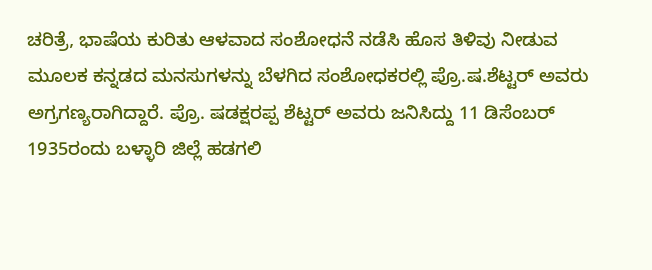ಚರಿತ್ರೆ, ಭಾಷೆಯ ಕುರಿತು ಆಳವಾದ ಸಂಶೋಧನೆ ನಡೆಸಿ ಹೊಸ ತಿಳಿವು ನೀಡುವ ಮೂಲಕ ಕನ್ನಡದ ಮನಸುಗಳನ್ನು ಬೆಳಗಿದ ಸಂಶೋಧಕರಲ್ಲಿ ಪ್ರೊ.ಷ.ಶೆಟ್ಟರ್ ಅವರು ಅಗ್ರಗಣ್ಯರಾಗಿದ್ದಾರೆ. ಪ್ರೊ. ಷಡಕ್ಷರಪ್ಪ ಶೆಟ್ಟರ್ ಅವರು ಜನಿಸಿದ್ದು 11 ಡಿಸೆಂಬರ್ 1935ರಂದು ಬಳ್ಳಾರಿ ಜಿಲ್ಲೆ ಹಡಗಲಿ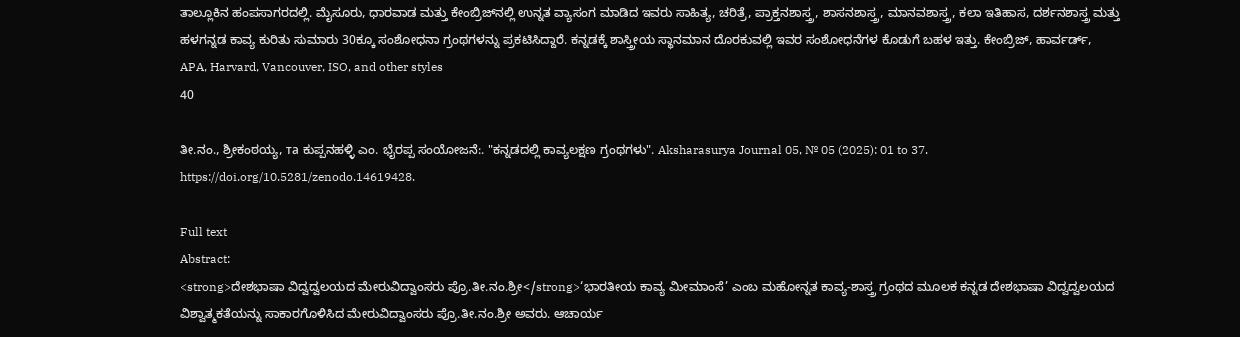ತಾಲ್ಲೂಕಿನ ಹಂಪಸಾಗರದಲ್ಲಿ. ಮೈಸೂರು, ಧಾರವಾಡ ಮತ್ತು ಕೇಂಬ್ರಿಜ್‌ನಲ್ಲಿ ಉನ್ನತ ವ್ಯಾಸಂಗ ಮಾಡಿದ ಇವರು ಸಾಹಿತ್ಯ, ಚರಿತ್ರೆ, ಪ್ರಾಕ್ತನಶಾಸ್ತ್ರ, ಶಾಸನಶಾಸ್ತ್ರ, ಮಾನವಶಾಸ್ತ್ರ, ಕಲಾ ಇತಿಹಾಸ, ದರ್ಶನಶಾಸ್ತ್ರ ಮತ್ತು ಹಳಗನ್ನಡ ಕಾವ್ಯ ಕುರಿತು ಸುಮಾರು 30ಕ್ಕೂ ಸಂಶೋಧನಾ ಗ್ರಂಥಗಳನ್ನು ಪ್ರಕಟಿಸಿದ್ದಾರೆ. ಕನ್ನಡಕ್ಕೆ ಶಾಸ್ತ್ರೀಯ ಸ್ಥಾನಮಾನ ದೊರಕುವಲ್ಲಿ ಇವರ ಸಂಶೋಧನೆಗಳ ಕೊಡುಗೆ ಬಹಳ ಇತ್ತು. ಕೇಂಬ್ರಿಜ್, ಹಾರ್ವರ್ಡ್,
APA, Harvard, Vancouver, ISO, and other styles
40

ತೀ.ನಂ., ಶ್ರೀಕಂಠಯ್ಯ, та ಕುಪ್ಪನಹಳ್ಳಿ ಎಂ. ಭೈರಪ್ಪ ಸಂಯೋಜನೆ:. "ಕನ್ನಡದಲ್ಲಿ ಕಾವ್ಯಲಕ್ಷಣ ಗ್ರಂಥಗಳು". Aksharasurya Journal 05, № 05 (2025): 01 to 37. https://doi.org/10.5281/zenodo.14619428.

Full text
Abstract:
<strong>ದೇಶಭಾಷಾ ವಿದ್ವದ್ವಲಯದ ಮೇರುವಿದ್ವಾಂಸರು ಪ್ರೊ.ತೀ.ನಂ.ಶ್ರೀ</strong>‘ಭಾರತೀಯ ಕಾವ್ಯ ಮೀಮಾಂಸೆ’ ಎಂಬ ಮಹೋನ್ನತ ಕಾವ್ಯ-ಶಾಸ್ತ್ರ ಗ್ರಂಥದ ಮೂಲಕ ಕನ್ನಡ ದೇಶಭಾಷಾ ವಿದ್ವದ್ವಲಯದ ವಿಶ್ವಾತ್ಮಕತೆಯನ್ನು ಸಾಕಾರಗೊಳಿಸಿದ ಮೇರುವಿದ್ವಾಂಸರು ಪ್ರೊ.ತೀ.ನಂ.ಶ್ರೀ ಅವರು. ಆಚಾರ್ಯ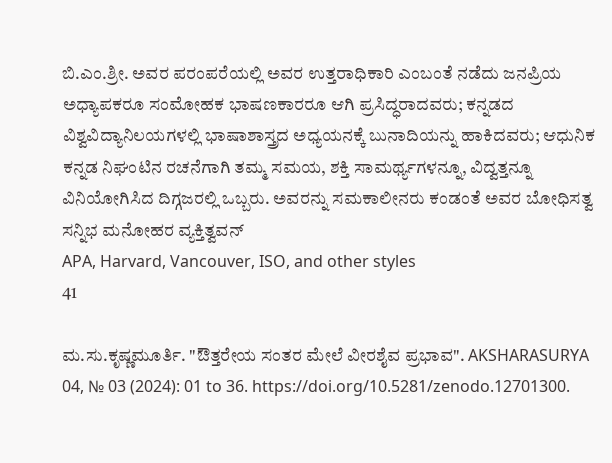ಬಿ.ಎಂ.ಶ್ರೀ. ಅವರ ಪರಂಪರೆಯಲ್ಲಿ ಅವರ ಉತ್ತರಾಧಿಕಾರಿ ಎಂಬಂತೆ ನಡೆದು ಜನಪ್ರಿಯ ಅಧ್ಯಾಪಕರೂ ಸಂಮೋಹಕ ಭಾಷಣಕಾರರೂ ಆಗಿ ಪ್ರಸಿದ್ಧರಾದವರು; ಕನ್ನಡದ ವಿಶ್ವವಿದ್ಯಾನಿಲಯಗಳಲ್ಲಿ ಭಾಷಾಶಾಸ್ತ್ರದ ಅಧ್ಯಯನಕ್ಕೆ ಬುನಾದಿಯನ್ನು ಹಾಕಿದವರು; ಆಧುನಿಕ ಕನ್ನಡ ನಿಘಂಟಿನ ರಚನೆಗಾಗಿ ತಮ್ಮ ಸಮಯ, ಶಕ್ತಿ ಸಾಮರ್ಥ್ಯಗಳನ್ನೂ, ವಿದ್ವತ್ತನ್ನೂ ವಿನಿಯೋಗಿಸಿದ ದಿಗ್ಗಜರಲ್ಲಿ ಒಬ್ಬರು. ಅವರನ್ನು ಸಮಕಾಲೀನರು ಕಂಡಂತೆ ಅವರ ಬೋಧಿಸತ್ವ ಸನ್ನಿಭ ಮನೋಹರ ವ್ಯಕ್ತಿತ್ವವನ್
APA, Harvard, Vancouver, ISO, and other styles
41

ಮ.ಸು.ಕೃಷ್ಣಮೂರ್ತಿ. "ಔತ್ತರೇಯ ಸಂತರ ಮೇಲೆ ವೀರಶೈವ ಪ್ರಭಾವ". AKSHARASURYA 04, № 03 (2024): 01 to 36. https://doi.org/10.5281/zenodo.12701300.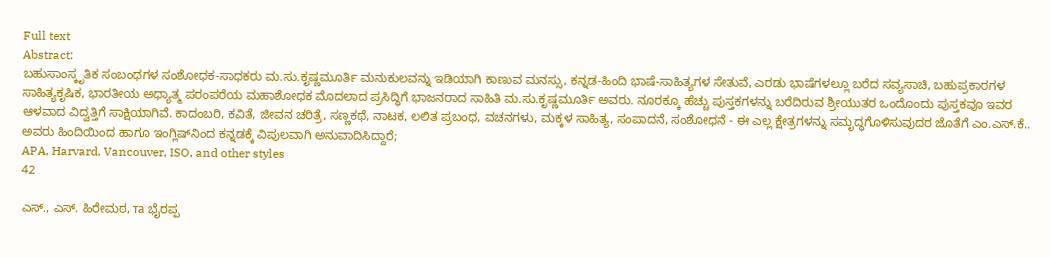Full text
Abstract:
ಬಹುಸಾಂಸ್ಕೃತಿಕ ಸಂಬಂಧಗಳ ಸಂಶೋಧಕ-ಸಾಧಕರು ಮ.ಸು.ಕೃಷ್ಣಮೂರ್ತಿ ಮನುಕುಲವನ್ನು ಇಡಿಯಾಗಿ ಕಾಣುವ ಮನಸ್ಸು, ಕನ್ನಡ-ಹಿಂದಿ ಭಾಷೆ-ಸಾಹಿತ್ಯಗಳ ಸೇತುವೆ, ಎರಡು ಭಾಷೆಗಳಲ್ಲೂ ಬರೆದ ಸವ್ಯಸಾಚಿ, ಬಹುಪ್ರಕಾರಗಳ ಸಾಹಿತ್ಯಕೃಷಿಕ, ಭಾರತೀಯ ಅಧ್ಯಾತ್ಮ ಪರಂಪರೆಯ ಮಹಾಶೋಧಕ ಮೊದಲಾದ ಪ್ರಸಿದ್ಧಿಗೆ ಭಾಜನರಾದ ಸಾಹಿತಿ ಮ.ಸು.ಕೃಷ್ಣಮೂರ್ತಿ ಅವರು. ನೂರಕ್ಕೂ ಹೆಚ್ಚು ಪುಸ್ತಕಗಳನ್ನು ಬರೆದಿರುವ ಶ್ರೀಯುತರ ಒಂದೊಂದು ಪುಸ್ತಕವೂ ಇವರ ಆಳವಾದ ವಿದ್ವತ್ತಿಗೆ ಸಾಕ್ಷಿಯಾಗಿವೆ. ಕಾದಂಬರಿ, ಕವಿತೆ, ಜೀವನ ಚರಿತ್ರೆ, ಸಣ್ಣಕಥೆ, ನಾಟಕ, ಲಲಿತ ಪ್ರಬಂಧ, ವಚನಗಳು, ಮಕ್ಕಳ ಸಾಹಿತ್ಯ, ಸಂಪಾದನೆ, ಸಂಶೋಧನೆ - ಈ ಎಲ್ಲ ಕ್ಷೇತ್ರಗಳನ್ನು ಸಮೃದ್ಧಗೊಳಿಸುವುದರ ಜೊತೆಗೆ ಎಂ.ಎಸ್.ಕೆ.. ಅವರು ಹಿಂದಿಯಿಂದ ಹಾಗೂ ಇಂಗ್ಲಿಷ್‌ನಿಂದ ಕನ್ನಡಕ್ಕೆ ವಿಪುಲವಾಗಿ ಅನುವಾದಿಸಿದ್ದಾರೆ;
APA, Harvard, Vancouver, ISO, and other styles
42

ಎಸ್., ಎಸ್. ಹಿರೇಮಠ, та ಭೈರಪ್ಪ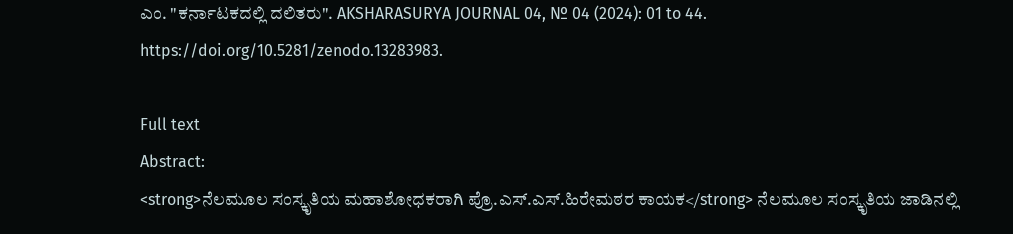ಎಂ. "ಕರ್ನಾಟಕದಲ್ಲಿ ದಲಿತರು". AKSHARASURYA JOURNAL 04, № 04 (2024): 01 to 44. https://doi.org/10.5281/zenodo.13283983.

Full text
Abstract:
<strong>ನೆಲಮೂಲ ಸಂಸ್ಕೃತಿಯ ಮಹಾಶೋಧಕರಾಗಿ ಪ್ರೊ.ಎಸ್.ಎಸ್.ಹಿರೇಮಠರ ಕಾಯಕ</strong> ನೆಲಮೂಲ ಸಂಸ್ಕೃತಿಯ ಜಾಡಿನಲ್ಲಿ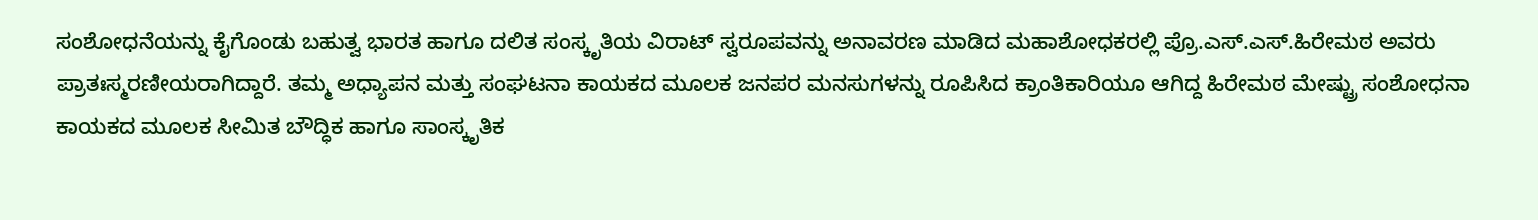ಸಂಶೋಧನೆಯನ್ನು ಕೈಗೊಂಡು ಬಹುತ್ವ ಭಾರತ ಹಾಗೂ ದಲಿತ ಸಂಸ್ಕೃತಿಯ ವಿರಾಟ್ ಸ್ವರೂಪವನ್ನು ಅನಾವರಣ ಮಾಡಿದ ಮಹಾಶೋಧಕರಲ್ಲಿ ಪ್ರೊ.ಎಸ್.ಎಸ್.ಹಿರೇಮಠ ಅವರು ಪ್ರಾತಃಸ್ಮರಣೀಯರಾಗಿದ್ದಾರೆ. ತಮ್ಮ ಅಧ್ಯಾಪನ ಮತ್ತು ಸಂಘಟನಾ ಕಾಯಕದ ಮೂಲಕ ಜನಪರ ಮನಸುಗಳನ್ನು ರೂಪಿಸಿದ ಕ್ರಾಂತಿಕಾರಿಯೂ ಆಗಿದ್ದ ಹಿರೇಮಠ ಮೇಷ್ಟ್ರು ಸಂಶೋಧನಾ ಕಾಯಕದ ಮೂಲಕ ಸೀಮಿತ ಬೌದ್ಧಿಕ ಹಾಗೂ ಸಾಂಸ್ಕೃತಿಕ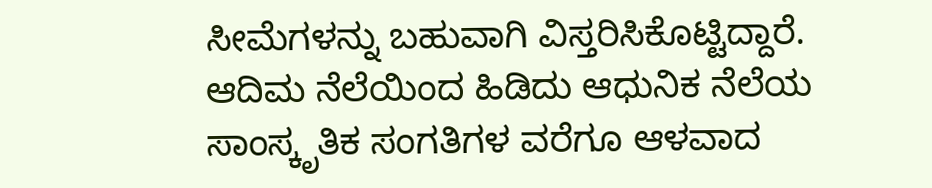ಸೀಮೆಗಳನ್ನು ಬಹುವಾಗಿ ವಿಸ್ತರಿಸಿಕೊಟ್ಟಿದ್ದಾರೆ. ಆದಿಮ ನೆಲೆಯಿಂದ ಹಿಡಿದು ಆಧುನಿಕ ನೆಲೆಯ ಸಾಂಸ್ಕೃತಿಕ ಸಂಗತಿಗಳ ವರೆಗೂ ಆಳವಾದ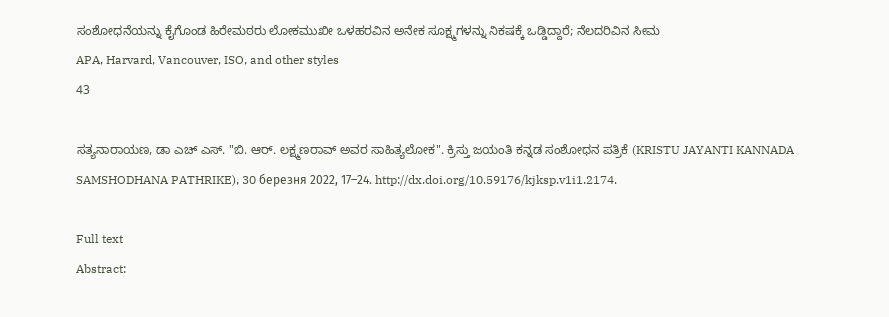ಸಂಶೋಧನೆಯನ್ನು ಕೈಗೊಂಡ ಹಿರೇಮಠರು ಲೋಕಮುಖೀ ಒಳಹರವಿನ ಅನೇಕ ಸೂಕ್ಷ್ಮಗಳನ್ನು ನಿಕಷಕ್ಕೆ ಒಡ್ಡಿದ್ದಾರೆ; ನೆಲದರಿವಿನ ಸೀಮ
APA, Harvard, Vancouver, ISO, and other styles
43

ಸತ್ಯನಾರಾಯಣ, ಡಾ ಎಚ್ ಎಸ್. "ಬಿ. ಆರ್. ಲಕ್ಷ್ಮಣರಾವ್ ಅವರ ಸಾಹಿತ್ಯಲೋಕ". ಕ್ರಿಸ್ತು ಜಯಂತಿ ಕನ್ನಡ ಸಂಶೋಧನ ಪತ್ರಿಕೆ (KRISTU JAYANTI KANNADA SAMSHODHANA PATHRIKE), 30 березня 2022, 17–24. http://dx.doi.org/10.59176/kjksp.v1i1.2174.

Full text
Abstract: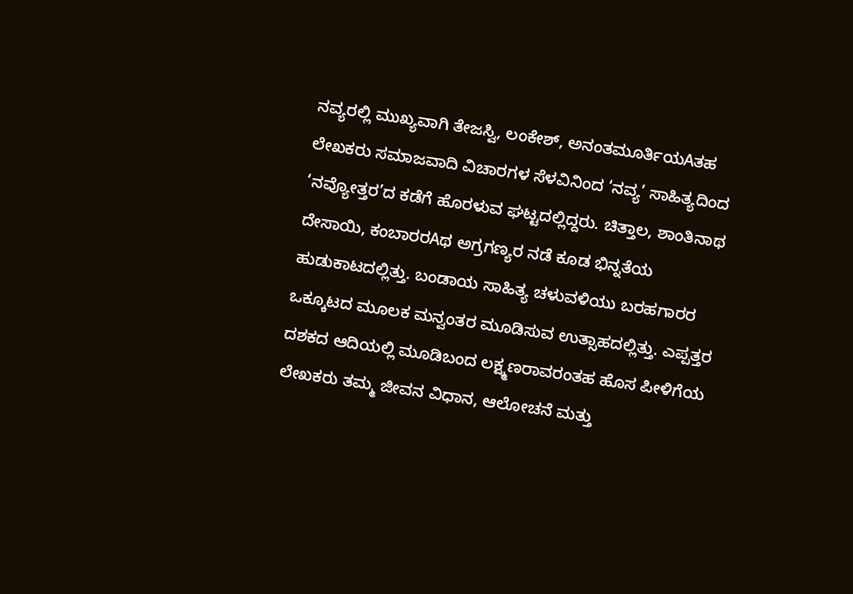ನವ್ಯರಲ್ಲಿ ಮುಖ್ಯವಾಗಿ ತೇಜಸ್ವಿ, ಲಂಕೇಶ್, ಅನಂತಮೂರ್ತಿಯAತಹ ಲೇಖಕರು ಸಮಾಜವಾದಿ ವಿಚಾರಗಳ ಸೆಳವಿನಿಂದ ‘ನವ್ಯ’ ಸಾಹಿತ್ಯದಿಂದ ‘ನವ್ಯೋತ್ತರ’ದ ಕಡೆಗೆ ಹೊರಳುವ ಘಟ್ಟದಲ್ಲಿದ್ದರು. ಚಿತ್ತಾಲ, ಶಾಂತಿನಾಥ ದೇಸಾಯಿ, ಕಂಬಾರರAಥ ಅಗ್ರಗಣ್ಯರ ನಡೆ ಕೂಡ ಭಿನ್ನತೆಯ ಹುಡುಕಾಟದಲ್ಲಿತ್ತು. ಬಂಡಾಯ ಸಾಹಿತ್ಯ ಚಳುವಳಿಯು ಬರಹಗಾರರ ಒಕ್ಕೂಟದ ಮೂಲಕ ಮನ್ವಂತರ ಮೂಡಿಸುವ ಉತ್ಸಾಹದಲ್ಲಿತ್ತು. ಎಪ್ಪತ್ತರ ದಶಕದ ಆದಿಯಲ್ಲಿ ಮೂಡಿಬಂದ ಲಕ್ಷ್ಮಣರಾವರಂತಹ ಹೊಸ ಪೀಳಿಗೆಯ ಲೇಖಕರು ತಮ್ಮ ಜೀವನ ವಿಧಾನ, ಆಲೋಚನೆ ಮತ್ತು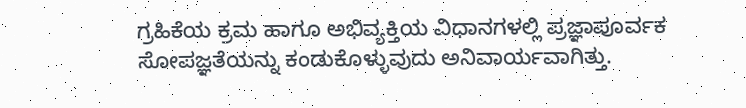ಗ್ರಹಿಕೆಯ ಕ್ರಮ ಹಾಗೂ ಅಭಿವ್ಯಕ್ತಿಯ ವಿಧಾನಗಳಲ್ಲಿ ಪ್ರಜ್ಞಾಪೂರ್ವಕ ಸೋಪಜ್ಞತೆಯನ್ನು ಕಂಡುಕೊಳ್ಳುವುದು ಅನಿವಾರ್ಯವಾಗಿತ್ತು.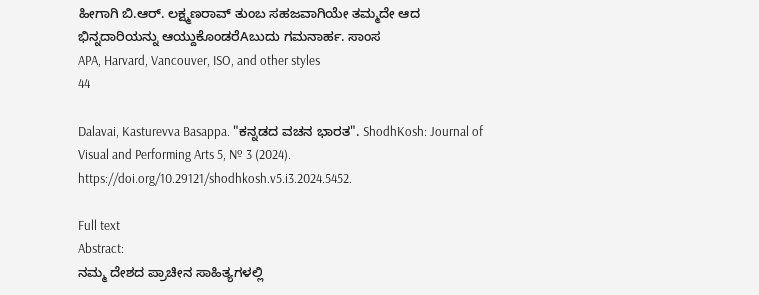ಹೀಗಾಗಿ ಬಿ.ಆರ್. ಲಕ್ಷ್ಮಣರಾವ್ ತುಂಬ ಸಹಜವಾಗಿಯೇ ತಮ್ಮದೇ ಆದ ಭಿನ್ನದಾರಿಯನ್ನು ಆಯ್ದುಕೊಂಡರೆAಬುದು ಗಮನಾರ್ಹ. ಸಾಂಸ
APA, Harvard, Vancouver, ISO, and other styles
44

Dalavai, Kasturevva Basappa. "ಕನ್ನಡದ ವಚನ ಭಾರತ". ShodhKosh: Journal of Visual and Performing Arts 5, № 3 (2024). https://doi.org/10.29121/shodhkosh.v5.i3.2024.5452.

Full text
Abstract:
ನಮ್ಮ ದೇಶದ ಪ್ರಾಚೀನ ಸಾಹಿತ್ಯಗಳಲ್ಲಿ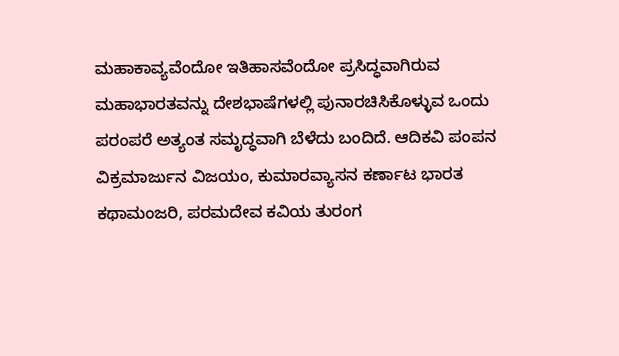ಮಹಾಕಾವ್ಯವೆಂದೋ ಇತಿಹಾಸವೆಂದೋ ಪ್ರಸಿದ್ಧವಾಗಿರುವ ಮಹಾಭಾರತವನ್ನು ದೇಶಭಾಷೆಗಳಲ್ಲಿ ಪುನಾರಚಿಸಿಕೊಳ್ಳುವ ಒಂದು ಪರಂಪರೆ ಅತ್ಯಂತ ಸಮೃದ್ಧವಾಗಿ ಬೆಳೆದು ಬಂದಿದೆ. ಆದಿಕವಿ ಪಂಪನ ವಿಕ್ರಮಾರ್ಜುನ ವಿಜಯಂ, ಕುಮಾರವ್ಯಾಸನ ಕರ್ಣಾಟ ಭಾರತ ಕಥಾಮಂಜರಿ, ಪರಮದೇವ ಕವಿಯ ತುರಂಗ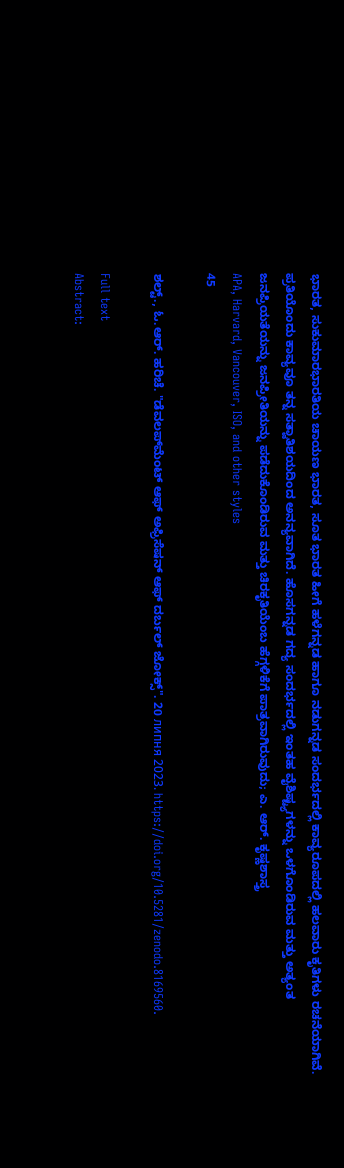ಭಾರತ, ಸುಕುಮಾರಭಾರತಿಯ ಚಾಯಣ ಭಾರತ, ಸೂತ ಭಾರತ ಹೀಗೆ ಹಳೆಗನ್ನಡ ಹಾಗೂ ನಡುಗನ್ನಡ ಸಂದರ್ಭದಲ್ಲಿ ಕಾವ್ಯರೂಪದಲ್ಲಿ ಹಲವಾರು ಕೃತಿಗಳು ರಚನೆಯಾಗಿವೆ. ಪ್ರತಿಯೊಂದು ಕಾವ್ಯವೂ ತನ್ನ ಸತ್ವಾತಿಶಯದಿಂದ ಅನನ್ಯವಾಗಿದೆ. ಹೊಸಗನ್ನಡ ಗದ್ಯ ಸಂದರ್ಭದಲ್ಲಿ ಇಂತಹ ವೈಶಿಷ್ಟ್ಯಗಳನ್ನು ಒಳಗೊಂಡಿರುವ ಮತ್ತು ಅತ್ಯಂತ ಜನಪ್ರಿಯತೆಯನ್ನು ಜನಪ್ರೀತಿಯನ್ನು ಪಡೆದುಕೊಂಡಿರುವ ಮತ್ತು ಚಿರಕೃತಿಯೆಂಬ ಹೆಗ್ಗಳಿಕೆಗೆ ಪಾತ್ರವಾಗಿರುವುದು; ಎ. ಆರ್. ಕೃಷ್ಣಶಾಸ್ತ್ರ
APA, Harvard, Vancouver, ISO, and other styles
45

ಶಲ್ಟ್., ಓ.ಆರ್. ಹರಿಚೆ. "ಡೆವಲಪ್‌ಮೆಂಟ್ ಆಫ್ ಅಫ್ರಿಸೆಷನ್ ಆಫ್ ದರ್ಬಲ್ ಜೋಕ್ಸ್". 20 липня 2023. https://doi.org/10.5281/zenodo.8169560.

Full text
Abstract: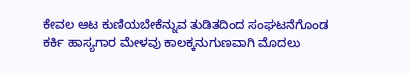ಕೇವಲ ಆಟ ಕುಣಿಯಬೇಕೆನ್ನುವ ತುಡಿತದಿಂದ ಸಂಘಟನೆಗೊಂಡ ಕರ್ಕಿ ಹಾಸ್ಯಗಾರ ಮೇಳವು ಕಾಲಕ್ಕನುಗುಣವಾಗಿ ಮೊದಲು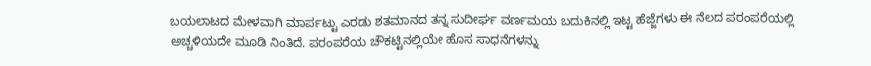ಬಯಲಾಟದ ಮೇಳವಾಗಿ ಮಾರ್ಪಟ್ಟು ಎರಡು ಶತಮಾನದ ತನ್ನ ಸುದೀರ್ಘ ವರ್ಣಮಯ ಬದುಕಿನಲ್ಲಿ ಇಟ್ಟ ಹೆಜ್ಜೆಗಳು ಈ ನೆಲದ ಪರಂಪರೆಯಲ್ಲಿ ಅಚ್ಚಳಿಯದೇ ಮೂಡಿ ನಿಂತಿದೆ. ಪರಂಪರೆಯ ಚೌಕಟ್ಟಿನಲ್ಲಿಯೇ ಹೊಸ ಸಾಧನೆಗಳನ್ನು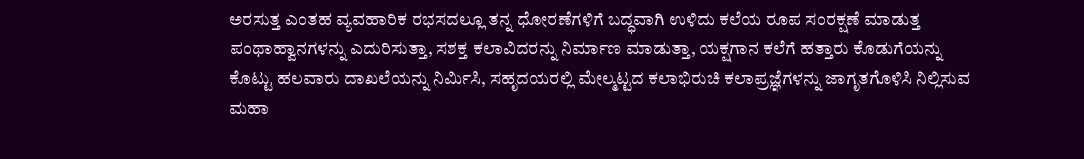ಅರಸುತ್ತ ಎಂತಹ ವ್ಯವಹಾರಿಕ ರಭಸದಲ್ಲೂ ತನ್ನ ಧೋರಣೆಗಳಿಗೆ ಬದ್ಧವಾಗಿ ಉಳಿದು ಕಲೆಯ ರೂಪ ಸಂರಕ್ಷಣೆ ಮಾಡುತ್ತ ಪಂಥಾಹ್ವಾನಗಳನ್ನು ಎದುರಿಸುತ್ತಾ, ಸಶಕ್ತ ಕಲಾವಿದರನ್ನು ನಿರ್ಮಾಣ ಮಾಡುತ್ತಾ, ಯಕ್ಷಗಾನ ಕಲೆಗೆ ಹತ್ತಾರು ಕೊಡುಗೆಯನ್ನು ಕೊಟ್ಟು ಹಲವಾರು ದಾಖಲೆಯನ್ನು ನಿರ್ಮಿಸಿ, ಸಹೃದಯರಲ್ಲಿ ಮೇಲ್ಮಟ್ಟದ ಕಲಾಭಿರುಚಿ ಕಲಾಪ್ರಜ್ಞೆಗಳನ್ನು ಜಾಗೃತಗೊಳಿಸಿ ನಿಲ್ಲಿಸುವ ಮಹಾ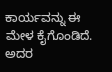ಕಾರ್ಯವನ್ನು ಈ ಮೇಳ ಕೈಗೊಂಡಿದೆ. ಅದರ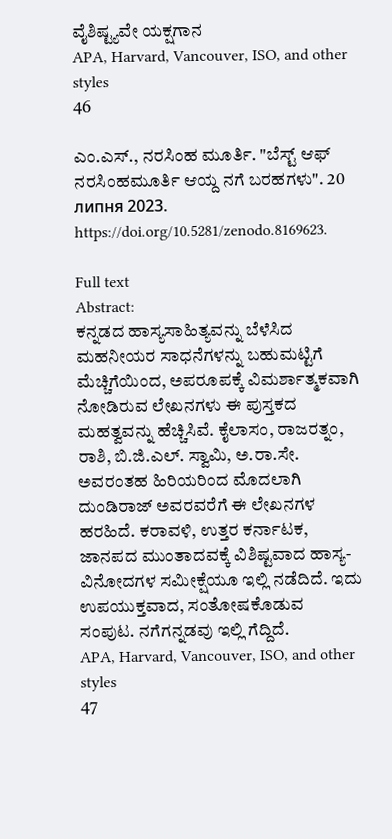ವೈಶಿಷ್ಟ್ಯವೇ ಯಕ್ಷಗಾನ
APA, Harvard, Vancouver, ISO, and other styles
46

ಎಂ.ಎಸ್., ನರಸಿಂಹ ಮೂರ್ತಿ. "ಬೆಸ್ಟ್ ಆಫ್ ನರಸಿಂಹಮೂರ್ತಿ ಆಯ್ದ ನಗೆ ಬರಹಗಳು". 20 липня 2023. https://doi.org/10.5281/zenodo.8169623.

Full text
Abstract:
ಕನ್ನಡದ ಹಾಸ್ಯಸಾಹಿತ್ಯವನ್ನು ಬೆಳೆಸಿದ ಮಹನೀಯರ ಸಾಧನೆಗಳನ್ನು ಬಹುಮಟ್ಟಿಗೆ ಮೆಚ್ಚಿಗೆಯಿಂದ, ಅಪರೂಪಕ್ಕೆ ವಿಮರ್ಶಾತ್ಮಕವಾಗಿ ನೋಡಿರುವ ಲೇಖನಗಳು ಈ ಪುಸ್ತಕದ ಮಹತ್ವವನ್ನು ಹೆಚ್ಚಿಸಿವೆ. ಕೈಲಾಸಂ, ರಾಜರತ್ನಂ, ರಾಶಿ, ಬಿ.ಜಿ.ಎಲ್. ಸ್ವಾಮಿ, ಅ.ರಾ.ಸೇ. ಅವರಂತಹ ಹಿರಿಯರಿಂದ ಮೊದಲಾಗಿ ದುಂಡಿರಾಜ್ ಅವರವರೆಗೆ ಈ ಲೇಖನಗಳ ಹರಹಿದೆ. ಕರಾವಳಿ, ಉತ್ತರ ಕರ್ನಾಟಕ, ಜಾನಪದ ಮುಂತಾದವಕ್ಕೆ ವಿಶಿಷ್ಟವಾದ ಹಾಸ್ಯ-ವಿನೋದಗಳ ಸಮೀಕ್ಷೆಯೂ ಇಲ್ಲಿ ನಡೆದಿದೆ. ಇದು ಉಪಯುಕ್ತವಾದ, ಸಂತೋಷಕೊಡುವ ಸಂಪುಟ. ನಗೆಗನ್ನಡವು ಇಲ್ಲಿ ಗೆದ್ದಿದೆ.
APA, Harvard, Vancouver, ISO, and other styles
47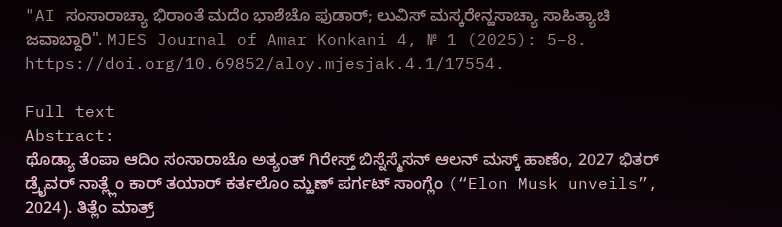"AI ಸಂಸಾರಾಚ್ಯಾ ಭಿರಾಂತೆ ಮದೆಂ ಭಾಶೆಚೊ ಫುಡಾರ್; ಲುವಿಸ್ ಮಸ್ಕರೇನ್ಹಸಾಚ್ಯಾ ಸಾಹಿತ್ಯಾಚಿ ಜವಾಬ್ದಾರಿ". MJES Journal of Amar Konkani 4, № 1 (2025): 5–8. https://doi.org/10.69852/aloy.mjesjak.4.1/17554.

Full text
Abstract:
ಥೊಡ್ಯಾ ತೆಂಪಾ ಆದಿಂ ಸಂಸಾರಾಚೊ ಅತ್ಯಂತ್ ಗಿರೇಸ್ತ್ ಬಿಸ್ನೆಸ್ಮೆಸನ್ ಆಲನ್ ಮಸ್ಕ್ ಹಾಣೆಂ, 2027 ಭಿತರ್ ಡ್ರೈವರ್ ನಾತ್ಲ್ಲೆಂ ಕಾರ್ ತಯಾರ್ ಕರ್ತಲೊಂ ಮ್ಹಣ್ ಪರ್ಗಟ್ ಸಾಂಗ್ಲೆಂ (“Elon Musk unveils”, 2024). ತಿತ್ಲೆಂ ಮಾತ್ರ್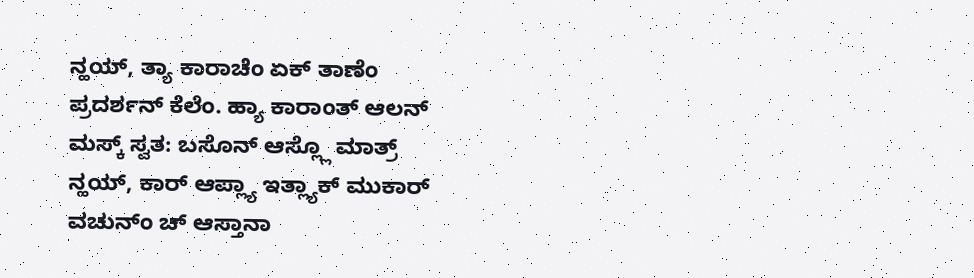ನ್ಹಯ್, ತ್ಯಾ ಕಾರಾಚೆಂ ಏಕ್ ತಾಣೆಂ ಪ್ರದರ್ಶನ್ ಕೆಲೆಂ. ಹ್ಯಾ ಕಾರಾಂತ್ ಆಲನ್ ಮಸ್ಕ್ ಸ್ವತ: ಬಸೊನ್ ಆಸ್ಲ್ಲೊ ಮಾತ್ರ್ ನ್ಹಯ್, ಕಾರ್ ಆಪ್ಲ್ಯಾ ಇತ್ಲ್ಯಾಕ್ ಮುಕಾರ್ ವಚುನ್ಂ ಚ್ ಆಸ್ತಾನಾ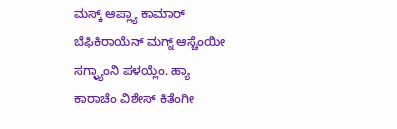ಮಸ್ಕ್ ಆಪ್ಲ್ಯಾ ಕಾಮಾರ್ ಬೆಫಿಕಿರಾಯೆನ್ ಮಗ್ನ್ ಆಸ್ಚೆಂಯೀ ಸಗ್ಳ್ಯಾಂನಿ ಪಳಯ್ಲೆಂ. ಹ್ಯಾ ಕಾರಾಚೆಂ ವಿಶೇಸ್ ಕಿತೆಂಗೀ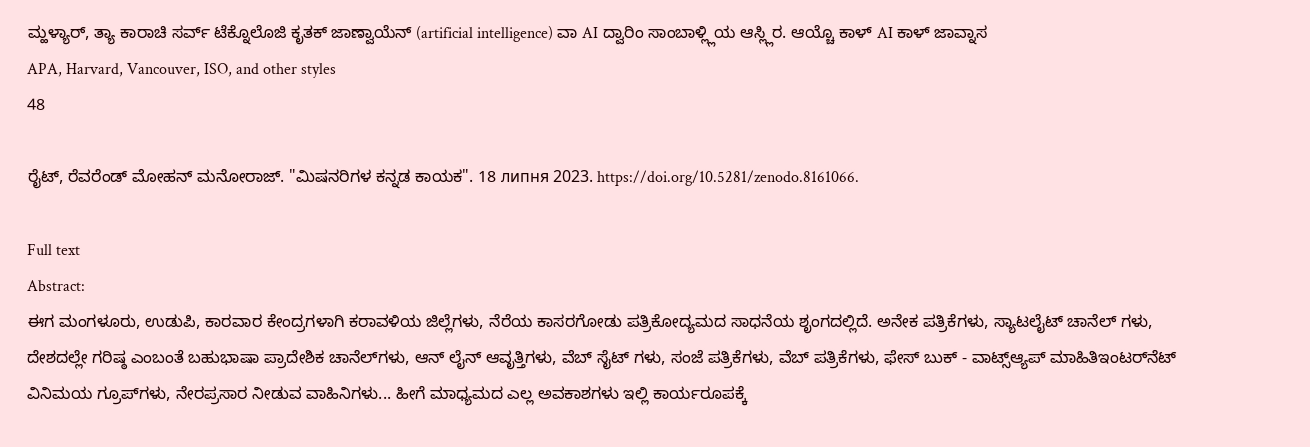ಮ್ಹಳ್ಯಾರ್, ತ್ಯಾ ಕಾರಾಚಿ ಸರ್ವ್ ಟೆಕ್ನೊಲೊಜಿ ಕೃತಕ್ ಜಾಣ್ವಾಯೆನ್ (artificial intelligence) ವಾ AI ದ್ವಾರಿಂ ಸಾಂಬಾಳ್ಲ್ಲಿಯ ಆಸ್ಲ್ಲಿರ. ಆಯ್ಚೊ ಕಾಳ್ AI ಕಾಳ್ ಜಾವ್ನಾಸ
APA, Harvard, Vancouver, ISO, and other styles
48

ರೈಟ್, ರೆವರೆಂಡ್ ಮೋಹನ್ ಮನೋರಾಜ್. "ಮಿಷನರಿಗಳ ಕನ್ನಡ ಕಾಯಕ". 18 липня 2023. https://doi.org/10.5281/zenodo.8161066.

Full text
Abstract:
ಈಗ ಮಂಗಳೂರು, ಉಡುಪಿ, ಕಾರವಾರ ಕೇಂದ್ರಗಳಾಗಿ ಕರಾವಳಿಯ ಜಿಲ್ಲೆಗಳು, ನೆರೆಯ ಕಾಸರಗೋಡು ಪತ್ರಿಕೋದ್ಯಮದ ಸಾಧನೆಯ ಶೃಂಗದಲ್ಲಿದೆ. ಅನೇಕ ಪತ್ರಿಕೆಗಳು, ಸ್ಯಾಟಲೈಟ್ ಚಾನೆಲ್ ಗಳು, ದೇಶದಲ್ಲೇ ಗರಿಷ್ಠ ಎಂಬಂತೆ ಬಹುಭಾಷಾ ಪ್ರಾದೇಶಿಕ ಚಾನೆಲ್‌ಗಳು, ಆನ್ ಲೈನ್ ಆವೃತ್ತಿಗಳು, ವೆಬ್ ಸೈಟ್ ಗಳು, ಸಂಜೆ ಪತ್ರಿಕೆಗಳು, ವೆಬ್ ಪತ್ರಿಕೆಗಳು, ಫೇಸ್ ಬುಕ್ - ವಾಟ್ಸ್‌ಆ್ಯಪ್‌ ಮಾಹಿತಿಇಂಟರ್‌ನೆಟ್‌ ವಿನಿಮಯ ಗ್ರೂಪ್‌ಗಳು, ನೇರಪ್ರಸಾರ ನೀಡುವ ವಾಹಿನಿಗಳು... ಹೀಗೆ ಮಾಧ್ಯಮದ ಎಲ್ಲ ಅವಕಾಶಗಳು ಇಲ್ಲಿ ಕಾರ್ಯರೂಪಕ್ಕೆ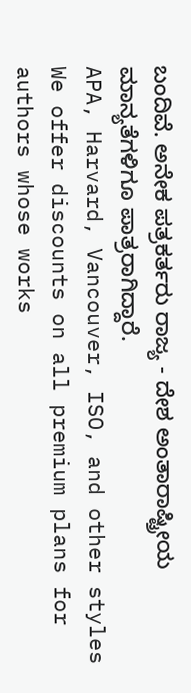ಬಂದಿವೆ. ಅನೇಕ ಪತ್ರಕರ್ತರು ರಾಜ್ಯ - ದೇಶ ಅಂತಾರಾಷ್ಟ್ರೀಯ ಮಾನ್ಯತೆಗಳಿಗೂ ಪಾತ್ರರಾಗಿದ್ದಾರೆ.
APA, Harvard, Vancouver, ISO, and other styles
We offer discounts on all premium plans for authors whose works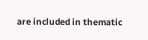are included in thematic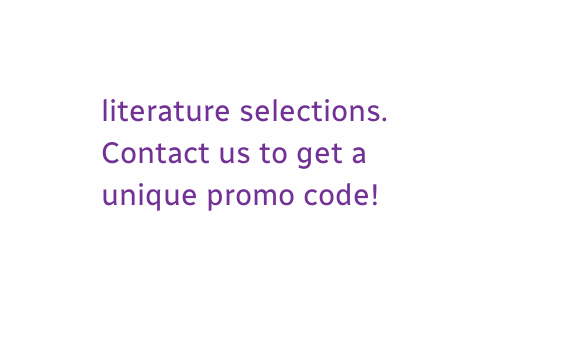literature selections. Contact us to get a unique promo code!